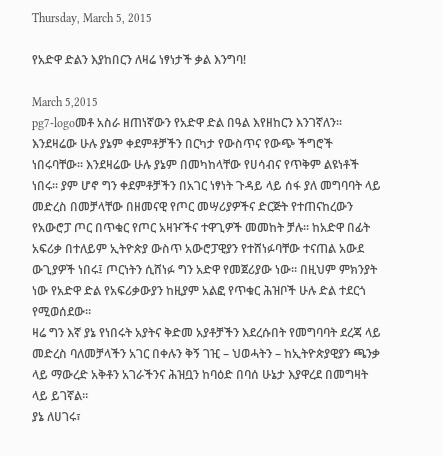Thursday, March 5, 2015

የአድዋ ድልን እያከበርን ለዛሬ ነፃነታች ቃል እንግባ!

March 5,2015
pg7-logoመቶ አስራ ዘጠነኛውን የአድዋ ድል በዓል እየዘከርን እንገኛለን። እንደዛሬው ሁሉ ያኔም ቀደምቶቻችን በርካታ የውስጥና የውጭ ችግሮች ነበሩባቸው። እንደዛሬው ሁሉ ያኔም በመካከላቸው የሀሳብና የጥቅም ልዩነቶች ነበሩ። ያም ሆኖ ግን ቀደምቶቻችን በአገር ነፃነት ጉዳይ ላይ ሰፋ ያለ መግባባት ላይ መድረስ በመቻላቸው በዘመናዊ የጦር መሣሪያዎችና ድርጅት የተጠናከረውን የአውሮፓ ጦር በጥቁር የጦር አዛዦችና ተዋጊዎች መመከት ቻሉ። ከአድዋ በፊት አፍሪቃ በተለይም ኢትዮጵያ ውስጥ አውሮፓዊያን የተሸነፉባቸው ተናጠል አውደ ውጊያዎች ነበሩ፤ ጦርነትን ሲሸነፉ ግን አድዋ የመጀሪያው ነው። በዚህም ምክንያት ነው የአድዋ ድል የአፍሪቃውያን ከዚያም አልፎ የጥቁር ሕዝቦች ሁሉ ድል ተደርጎ የሚወሰደው።
ዛሬ ግን እኛ ያኔ የነበሩት አያትና ቅድመ አያቶቻችን እደረሱበት የመግባባት ደረጃ ላይ መድረስ ባለመቻላችን አገር በቀሉን ቅኝ ገዢ – ህወሓትን – ከኢትዮጵያዊያን ጫንቃ ላይ ማውረድ አቅቶን አገራችንና ሕዝቧን ከባዕድ በባሰ ሁኔታ እያዋረደ በመግዛት ላይ ይገኛል።
ያኔ ለሀገሩ፣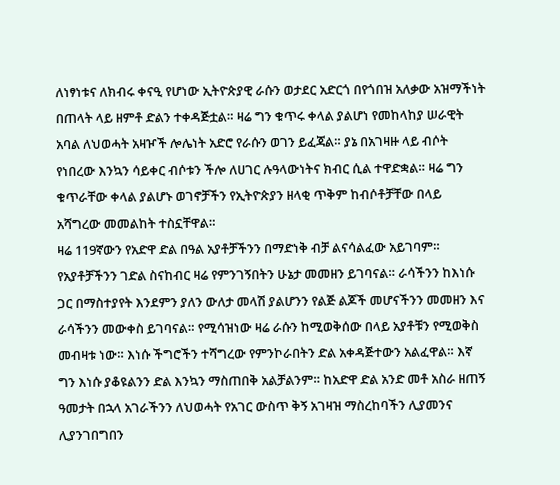ለነፃነቱና ለክብሩ ቀናዒ የሆነው ኢትዮጵያዊ ራሱን ወታደር አድርጎ በየጎበዝ አለቃው አዝማችነት በጠላት ላይ ዘምቶ ድልን ተቀዳጅቷል። ዛሬ ግን ቁጥሩ ቀላል ያልሆነ የመከላከያ ሠራዊት አባል ለህወሓት አዛዦች ሎሌነት አድሮ የራሱን ወገን ይፈጃል። ያኔ በአገዛዙ ላይ ብሶት የነበረው እንኳን ሳይቀር ብሶቱን ችሎ ለሀገር ሉዓላውነትና ክብር ሲል ተዋድቋል። ዛሬ ግን ቁጥራቸው ቀላል ያልሆኑ ወገኖቻችን የኢትዮጵያን ዘላቂ ጥቅም ከብሶቶቻቸው በላይ አሻግረው መመልከት ተስኗቸዋል።
ዛሬ 119ኛውን የአድዋ ድል በዓል አያቶቻችንን በማድነቅ ብቻ ልናሳልፈው አይገባም። የአያቶቻችንን ገድል ስናከብር ዛሬ የምንገኝበትን ሁኔታ መመዘን ይገባናል። ራሳችንን ከእነሱ ጋር በማስተያየት እንደምን ያለን ውለታ መላሽ ያልሆንን የልጅ ልጆች መሆናችንን መመዘን እና ራሳችንን መውቀስ ይገባናል። የሚሳዝነው ዛሬ ራሱን ከሚወቅሰው በላይ አያቶቹን የሚወቅስ መብዛቱ ነው። እነሱ ችግሮችን ተሻግረው የምንኮራበትን ድል አቀዳጅተውን አልፈዋል። እኛ ግን እነሱ ያቆዩልንን ድል እንኳን ማስጠበቅ አልቻልንም። ከአድዋ ድል አንድ መቶ አስራ ዘጠኝ ዓመታት በኋላ አገራችንን ለህወሓት የአገር ውስጥ ቅኝ አገዛዝ ማስረከባችን ሊያመንና ሊያንገበግበን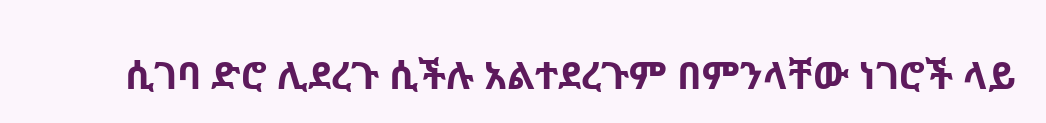ሲገባ ድሮ ሊደረጉ ሲችሉ አልተደረጉም በምንላቸው ነገሮች ላይ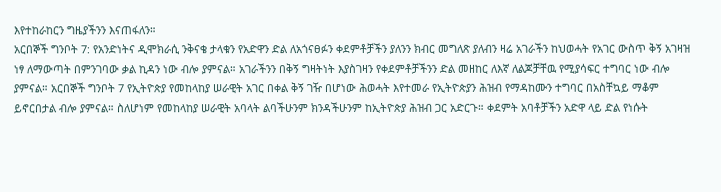እየተከራከርን ግዜያችንን እናጠፋለን።
አርበኞች ግንቦት 7: የአንድነትና ዲሞክራሲ ንቅናቄ ታላቁን የአድዋን ድል ለአጎናፀፉን ቀደምቶቻችን ያለንን ክብር መግለጽ ያለብን ዛሬ አገራችን ከህወሓት የአገር ውስጥ ቅኝ አገዛዝ ነፃ ለማውጣት በምንገባው ቃል ኪዳን ነው ብሎ ያምናል። አገራችንን በቅኝ ግዛትነት እያስገዛን የቀደምቶቻችንን ድል መዘከር ለእኛ ለልጆቻቸዉ የሚያሳፍር ተግባር ነው ብሎ ያምናል። አርበኞች ግንቦት 7 የኢትዮጵያ የመከላከያ ሠራዊት አገር በቀል ቅኝ ገዥ በሆነው ሕወሓት እየተመራ የኢትዮጵያን ሕዝብ የማዳከሙን ተግባር በአስቸኳይ ማቆም ይኖርበታል ብሎ ያምናል። ስለሆነም የመከላከያ ሠራዊት አባላት ልባችሁንም ክንዳችሁንም ከኢትዮጵያ ሕዝብ ጋር አድርጉ። ቀደምት አባቶቻችን አድዋ ላይ ድል የነሱት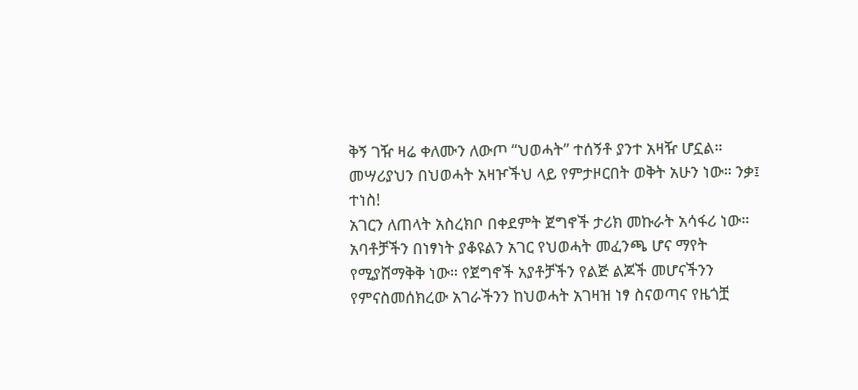ቅኝ ገዥ ዛሬ ቀለሙን ለውጦ “ህወሓት” ተሰኝቶ ያንተ አዛዥ ሆኗል። መሣሪያህን በህወሓት አዛዦችህ ላይ የምታዞርበት ወቅት አሁን ነው። ንቃ፤ ተነስ!
አገርን ለጠላት አስረክቦ በቀደምት ጀግኖች ታሪክ መኩራት አሳፋሪ ነው። አባቶቻችን በነፃነት ያቆዩልን አገር የህወሓት መፈንጫ ሆና ማየት የሚያሸማቅቅ ነው። የጀግኖች አያቶቻችን የልጅ ልጆች መሆናችንን የምናስመሰክረው አገራችንን ከህወሓት አገዛዝ ነፃ ስናወጣና የዜጎቿ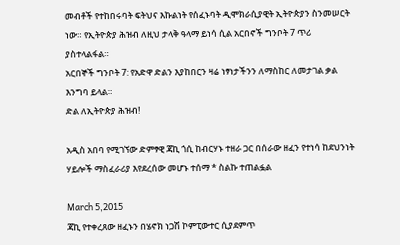መብቶች የተከበሩባት ፍትህና እኩልነት የሰፈኑባት ዲሞክራሲያዊት ኢትዮጵያን ስንመሠርት ነው። የኢትዮጵያ ሕዝብ ለዚህ ታላቅ ዓላማ ይነሳ ሲል አርበኖች ግንቦት 7 ጥሪ ያስተላልፋል።
አርበኞች ግንቦት 7: የአድዋ ድልን እያከበርን ዛሬ ነፃነታችንን ለማስከር ለመታገል ቃል እንግባ ይላል።
ድል ለኢትዮጵያ ሕዝብ!

አዲስ አበባ የሚገኘው ድምፃዊ ጃኪ ጎሲ ከብርሃኑ ተዘራ ጋር በሰራው ዘፈን የተነሳ ከደህንነት ሃይሎች ማስፈራሪያ እየደረሰው መሆኑ ተሰማ * ስልኩ ተጠልፏል

March 5,2015
ጃኪ የተቀረጸው ዘፈኑን በሄኖክ ነጋሽ ኮምፒውተር ሲያደምጥ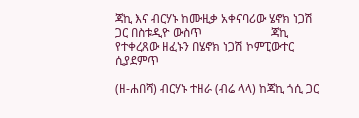ጃኪ እና ብርሃኑ ከሙዚቃ አቀናባሪው ሄኖክ ነጋሽ ጋር በስቱዲዮ ውስጥ                       ጃኪ የተቀረጸው ዘፈኑን በሄኖክ ነጋሽ ኮምፒውተር ሲያደምጥ

(ዘ-ሐበሻ) ብርሃኑ ተዘራ (ብሬ ላላ) ከጃኪ ጎሲ ጋር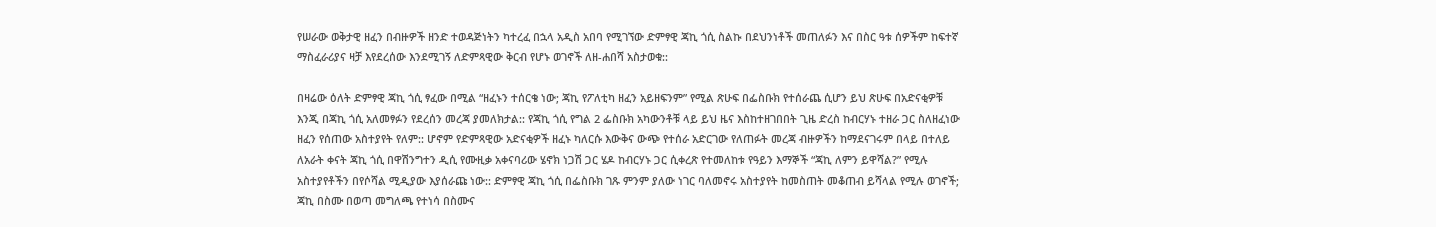የሠራው ወቅታዊ ዘፈን በብዙዎች ዘንድ ተወዳጅነትን ካተረፈ በኋላ አዲስ አበባ የሚገኘው ድምፃዊ ጃኪ ጎሲ ስልኩ በደህንነቶች መጠለፉን እና በስር ዓቱ ሰዎችም ከፍተኛ ማስፈራሪያና ዛቻ እየደረሰው እንደሚገኝ ለድምጻዊው ቅርብ የሆኑ ወገኖች ለዘ-ሐበሻ አስታወቁ::

በዛሬው ዕለት ድምፃዊ ጃኪ ጎሲ ፃፈው በሚል “ዘፈኑን ተሰርቄ ነው; ጃኪ የፖለቲካ ዘፈን አይዘፍንም” የሚል ጽሁፍ በፌስቡክ የተሰራጨ ሲሆን ይህ ጽሁፍ በአድናቂዎቹ እንጂ በጃኪ ጎሲ አለመፃፉን የደረሰን መረጃ ያመለክታል:: የጃኪ ጎሲ የግል 2 ፌስቡክ አካውንቶቹ ላይ ይህ ዜና እስከተዘገበበት ጊዜ ድረስ ከብርሃኑ ተዘራ ጋር ስለዘፈነው ዘፈን የሰጠው አስተያየት የለም:: ሆኖም የድምጻዊው አድናቂዎች ዘፈኑ ካለርሱ እውቅና ውጭ የተሰራ አድርገው የለጠፉት መረጃ ብዙዎችን ከማደናገሩም በላይ በተለይ ለአራት ቀናት ጃኪ ጎሲ በዋሽንግተን ዲሲ የሙዚቃ አቀናባሪው ሄኖክ ነጋሽ ጋር ሄዶ ከብርሃኑ ጋር ሲቀረጽ የተመለከቱ የዓይን እማኞች “ጃኪ ለምን ይዋሻል?” የሚሉ አስተያየቶችን በየሶሻል ሚዲያው እያሰራጩ ነው:: ድምፃዊ ጃኪ ጎሲ በፌስቡክ ገጹ ምንም ያለው ነገር ባለመኖሩ አስተያየት ከመስጠት መቆጠብ ይሻላል የሚሉ ወገኖች; ጃኪ በስሙ በወጣ መግለጫ የተነሳ በስሙና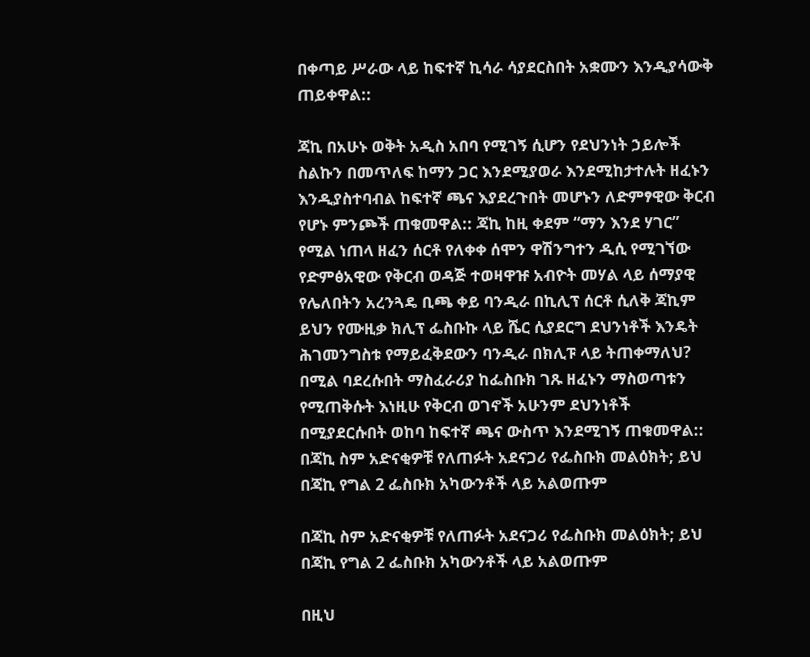በቀጣይ ሥራው ላይ ከፍተኛ ኪሳራ ሳያደርስበት አቋሙን እንዲያሳውቅ ጠይቀዋል::

ጃኪ በአሁኑ ወቅት አዲስ አበባ የሚገኝ ሲሆን የደህንነት ኃይሎች ስልኩን በመጥለፍ ከማን ጋር እንደሚያወራ እንደሚከታተሉት ዘፈኑን እንዲያስተባብል ከፍተኛ ጫና እያደረጉበት መሆኑን ለድምፃዊው ቅርብ የሆኑ ምንጮች ጠቁመዋል:: ጃኪ ከዚ ቀደም “ማን እንደ ሃገር” የሚል ነጠላ ዘፈን ሰርቶ የለቀቀ ሰሞን ዋሽንግተን ዲሲ የሚገኘው የድምፅአዊው የቅርብ ወዳጅ ተወዛዋዡ አብዮት መሃል ላይ ሰማያዊ የሌለበትን አረንጓዴ ቢጫ ቀይ ባንዲራ በኪሊፕ ሰርቶ ሲለቅ ጃኪም ይህን የሙዚቃ ክሊፕ ፌስቡኩ ላይ ሼር ሲያደርግ ደህንነቶች እንዴት ሕገመንግስቱ የማይፈቅደውን ባንዲራ በክሊፑ ላይ ትጠቀማለህ? በሚል ባደረሱበት ማስፈራሪያ ከፌስቡክ ገጹ ዘፈኑን ማስወጣቱን የሚጠቅሱት እነዚሁ የቅርብ ወገኖች አሁንም ደህንነቶች በሚያደርሱበት ወከባ ከፍተኛ ጫና ውስጥ እንደሚገኝ ጠቁመዋል::
በጃኪ ስም አድናቂዎቹ የለጠፉት አደናጋሪ የፌስቡክ መልዕክት; ይህ በጃኪ የግል 2 ፌስቡክ አካውንቶች ላይ አልወጡም

በጃኪ ስም አድናቂዎቹ የለጠፉት አደናጋሪ የፌስቡክ መልዕክት; ይህ በጃኪ የግል 2 ፌስቡክ አካውንቶች ላይ አልወጡም

በዚህ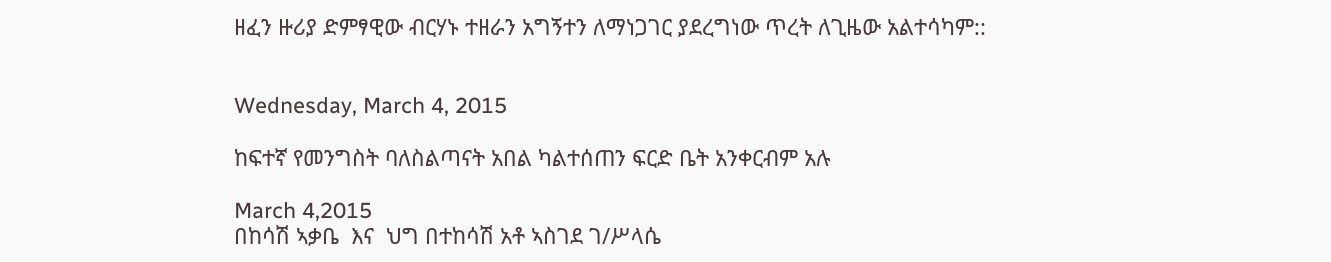ዘፈን ዙሪያ ድምፃዊው ብርሃኑ ተዘራን አግኝተን ለማነጋገር ያደረግነው ጥረት ለጊዜው አልተሳካም::


Wednesday, March 4, 2015

ከፍተኛ የመንግስት ባለስልጣናት አበል ካልተሰጠን ፍርድ ቤት አንቀርብም አሉ

March 4,2015
በከሳሽ ኣቃቤ  እና  ህግ በተከሳሽ አቶ ኣስገደ ገ/ሥላሴ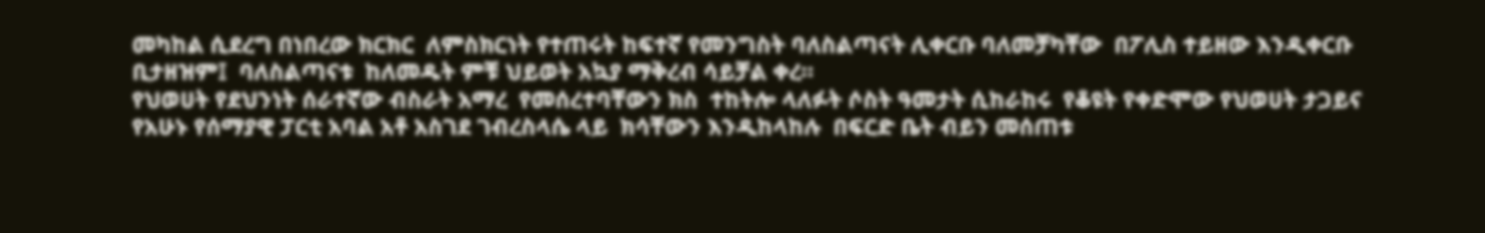መካከል ሲደረግ በነበረው ክርክር  ለምስክርነት የተጠሩት ከፍተኛ የመንግስት ባለስልጣናት ሊቀርቡ ባለመቻካቸው  በፖሊስ ተይዘው እንዲቀርቡ  ቢታዘዝም፤  ባለስልጣናቱ  ከለመዱት ምቹ ህይወት አኳያ ማቅረብ ሳይቻል ቀረ።
የህወሀት የደህንነት ሰራተኛው ብስራት አማረ  የመሰረተባቸውን ክስ  ተከትሎ ላለፉት ሶስት ዓመታት ሲከራከሩ  የቆዩት የቀድሞው የህወሀት ታጋይና የአሁኑ የሰማያዊ ፓርቲ አባል አቶ አስገደ ገብረስላሴ ላይ  ክሳቸውን እንዲከላከሉ  በፍርድ ቤት ብይን መሰጠቱ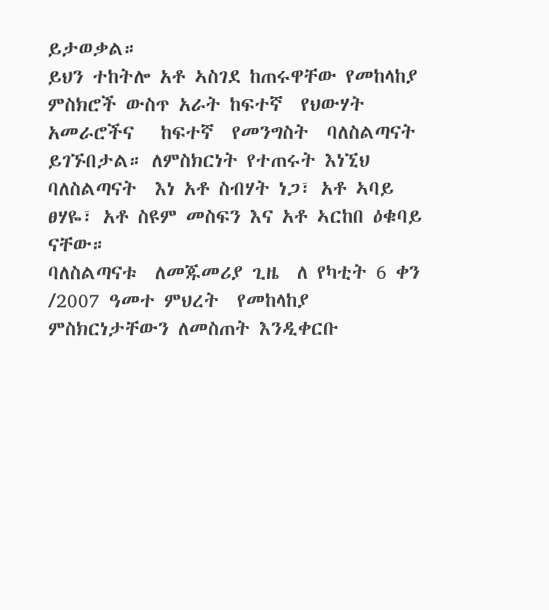ይታወቃል።
ይህን ተከትሎ አቶ ኣስገደ ከጠሩዋቸው የመከላከያ ምስክሮች ውስጥ አራት ከፍተኛ  የህውሃት  አመራሮችና   ከፍተኛ  የመንግስት  ባለስልጣናት  ይገኙበታል። ለምስክርነት የተጠሩት እነኚህ ባለስልጣናት  እነ አቶ ስብሃት ነጋ፣ አቶ ኣባይ ፀሃዬ፣ አቶ ስዩም መስፍን እና አቶ ኣርከበ ዕቁባይ ናቸው።
ባለስልጣናቱ  ለመጁመሪያ ጊዜ  ለ የካቲት 6 ቀን /2007 ዓመተ ምህረት  የመከላከያ ምስክርነታቸውን ለመስጠት እንዲቀርቡ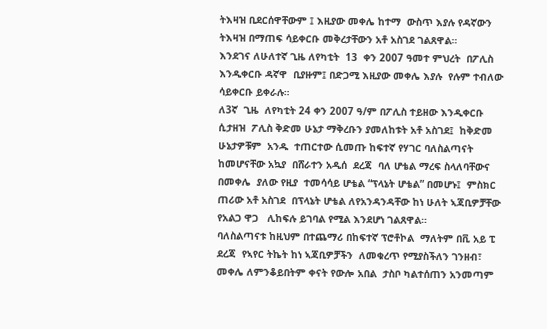ትእዛዝ ቢደርሰዋቸውም ፤ እዚያው መቀሌ ከተማ  ውስጥ እያሉ የዳኛውን ትእዛዝ በማጠፍ ሳይቀርቡ መቅረታቸውን አቶ አስገደ ገልጸዋል።
እንደገና ለሁለተኛ ጊዜ ለየካቲት  13  ቀን 2007 ዓመተ ምህረት  በፖሊስ እንዲቀርቡ ዳኛዋ  ቢያዙም፤ በድጋሚ እዚያው መቀሌ እያሉ  የሉም ተብለው ሳይቀርቡ ይቀራሉ።
ለ3ኛ  ጊዜ  ለየካቲት 24 ቀን 2007 ዓ/ም በፖሊስ ተይዘው እንዲቀርቡ  ሲታዘዝ  ፖሊስ ቅድመ ሁኔታ ማቅረቡን ያመለከቱት አቶ አስገደ፤  ከቅድመ ሁኔታዎቹም  አንዱ  ተጠርተው ሲመጡ ከፍተኛ የሃገር ባለስልጣናት ከመሆናቸው አኳያ  በሸራተን አዲሰ  ደረጃ  ባለ ሆቴል ማረፍ ስላለባቸውና  በመቀሌ  ያለው የዚያ  ተመሳሳይ ሆቴል “ፕላኔት ሆቴል” በመሆኑ፤  ምስክር ጠሪው አቶ አስገደ  በፕላኔት ሆቴል ለየአንዳንዳቸው ከነ ሁለት ኣጃቢዎቻቸው የአልጋ ዋጋ   ሊከፍሉ ይገባል የሚል እንደሆነ ገልጸዋል።
ባለስልጣናቱ ከዚህም በተጨማሪ በከፍተኛ ፕሮቶኮል  ማለትም በቪ አይ ፒ ደረጃ  የኣየር ትኬት ከነ ኣጃቢዎቻችን  ለመቁረጥ የሚያስችለን ገንዘብ፣ መቀሌ ለምንቆይበትም ቀናት የውሎ አበል  ታስቦ ካልተሰጠን አንመጣም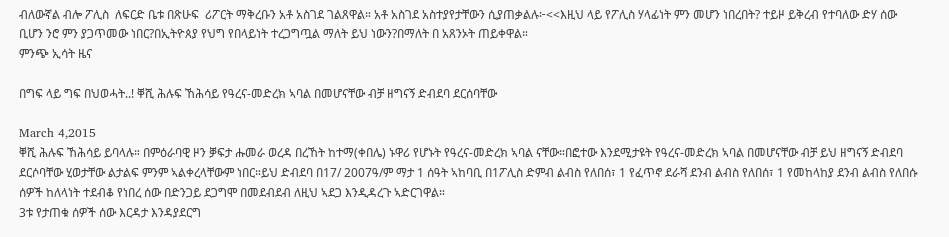ብለውኛል ብሎ ፖሊስ  ለፍርድ ቤቱ በጽሁፍ  ሪፖርት ማቅረቡን አቶ አስገደ ገልጸዋል። አቶ አስገደ አስተያየታቸውን ሲያጠቃልሉ፦<<እዚህ ላይ የፖሊስ ሃላፊነት ምን መሆን ነበረበት? ተይዞ ይቅረብ የተባለው ድሃ ሰው ቢሆን ንሮ ምን ያጋጥመው ነበር?በኢትዮጰያ የህግ የበላይነት ተረጋግጧል ማለት ይህ ነውን?በማለት በ አጸንኦት ጠይቀዋል።
ምንጭ ኢሳት ዜና

በግፍ ላይ ግፍ በህወሓት..! ቐሺ ሕሉፍ ኸሕሳይ የዓረና-መድረክ ኣባል በመሆናቸው ብቻ ዘግናኝ ድብደባ ደርሰባቸው

March 4,2015
ቐሺ ሕሉፍ ኸሕሳይ ይባላሉ። በምዕራባዊ ዞን ቓፍታ ሑመራ ወረዳ በረኸት ከተማ(ቀበሌ) ኑዋሪ የሆኑት የዓረና-መድረክ ኣባል ናቸው።በፎተው እንደሚታዩት የዓረና-መድረክ ኣባል በመሆናቸው ብቻ ይህ ዘግናኝ ድብደባ ደርሶባቸው ሂወታቸው ልታልፍ ምንም ኣልቀረላቸውም ነበር።ይህ ድብደባ በ17/ 2007ዓ/ም ማታ 1 ሰዓት ኣከባቢ በ1ፖሊስ ድምብ ልብስ የለበሰ፣ 1 የፈጥኖ ደራሻ ደንብ ልብስ የለበሰ፣ 1 የመከላከያ ደንብ ልብስ የለበሱ ሰዎች ከለላነት ተደብቆ የነበረ ሰው በድንጋይ ደጋግሞ በመደብደብ ለዚህ ኣደጋ እንዲዳረጉ ኣድርገዋል።
3ቱ የታጠቁ ሰዎች ሰው እርዳታ እንዳያደርግ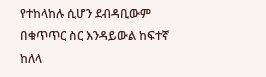የተከላከሉ ሲሆን ደብዳቢውም በቁጥጥር ስር እንዳይውል ከፍተኛ ከለላ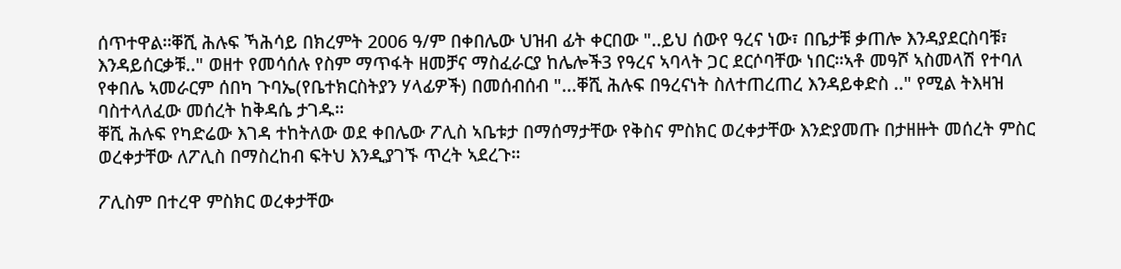ሰጥተዋል።ቐሺ ሕሉፍ ኻሕሳይ በክረምት 2006 ዓ/ም በቀበሌው ህዝብ ፊት ቀርበው "..ይህ ሰውየ ዓረና ነው፣ በቤታቹ ቃጠሎ እንዳያደርስባቹ፣ እንዳይሰርቃቹ.." ወዘተ የመሳሰሉ የስም ማጥፋት ዘመቻና ማስፈራርያ ከሌሎች3 የዓረና ኣባላት ጋር ደርሶባቸው ነበር።ኣቶ መዓሾ ኣስመላሽ የተባለ የቀበሌ ኣመራርም ሰበካ ጉባኤ(የቤተክርስትያን ሃላፊዎች) በመሰብሰብ "...ቐሺ ሕሉፍ በዓረናነት ስለተጠረጠረ እንዳይቀድስ .." የሚል ትእዛዝ ባስተላለፈው መሰረት ከቅዳሴ ታገዱ።
ቐሺ ሕሉፍ የካድሬው እገዳ ተከትለው ወደ ቀበሌው ፖሊስ ኣቤቱታ በማሰማታቸው የቅስና ምስክር ወረቀታቸው እንድያመጡ በታዘዙት መሰረት ምስር ወረቀታቸው ለፖሊስ በማስረከብ ፍትህ እንዲያገኙ ጥረት ኣደረጉ።

ፖሊስም በተረዋ ምስክር ወረቀታቸው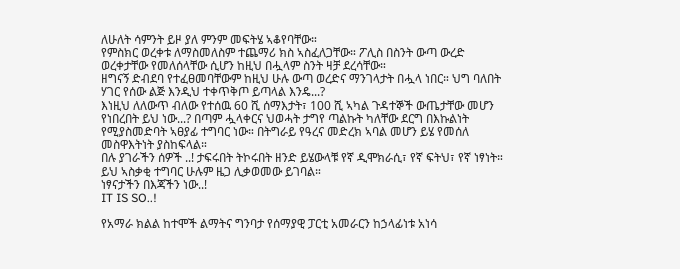ለሁለት ሳምንት ይዞ ያለ ምንም መፍትሄ ኣቆየባቸው።
የምስክር ወረቀቱ ለማስመለስም ተጨማሪ ክስ ኣስፈለጋቸው። ፖሊስ በስንት ውጣ ውረድ ወረቀታቸው የመለሰላቸው ሲሆን ከዚህ በሗላም ስንት ዛቻ ደረሳቸው።
ዘግናኝ ድብደባ የተፈፀመባቸውም ከዚህ ሁሉ ውጣ ወረድና ማንገላታት በሗላ ነበር። ህግ ባለበት ሃገር የሰው ልጅ እንዲህ ተቀጥቅጦ ይጣላል እንዴ...?
እነዚህ ለለውጥ ብለው የተሰዉ 60 ሺ ሰማእታት፣ 100 ሺ ኣካል ጉዳተኞች ውጤታቸው መሆን የነበረበት ይህ ነው...? በጣም ሗላቀርና ህወሓት ታግየ ጣልኩት ካለቸው ደርግ በእኩልነት የሚያስመድባት ኣፀያፊ ተግባር ነው። በትግራይ የዓረና መድረክ ኣባል መሆን ይሄ የመሰለ መስዋእትነት ያስከፍላል።
በሉ ያገራችን ሰዎች ..! ታፍሩበት ትኮሩበት ዘንድ ይሄውላቹ የኛ ዲሞክራሲ፣ የኛ ፍትህ፣ የኛ ነፃነት።
ይህ ኣስቃቂ ተግባር ሁሉም ዜጋ ሊቃወመው ይገባል።
ነፃናታችን በእጃችን ነው..!
IT IS SO..!

የአማራ ክልል ከተሞች ልማትና ግንባታ የሰማያዊ ፓርቲ አመራርን ከኃላፊነቱ አነሳ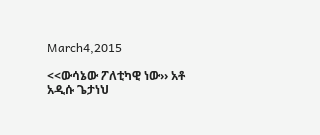March4,2015

<<ውሳኔው ፖለቲካዊ ነው›› አቶ አዲሱ ጌታነህ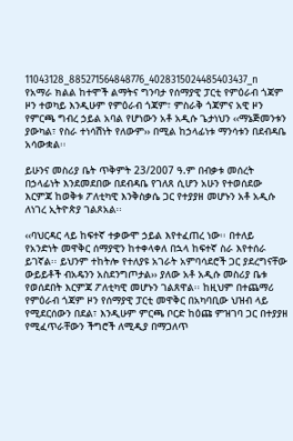11043128_885271564848776_4028315024485403437_n
የአማራ ክልል ከተሞች ልማትና ግንባታ የሰማያዊ ፓርቲ የምዕራብ ጎጃም ዞን ተወካይ እንዲሁም የምዕራብ ጎጃም፣ ምስራቅ ጎጃምና አዊ ዞን የምርጫ ግብረ ኃይል አባል የሆነውን አቶ አዲሱ ጌታነህን ‹‹ማኔጅመንቱን ያውካል፣ የስራ ተነሳሽነት የለውም›› በሚል ከኃላፊነቱ ማንሳቱን በደብዳቤ አሳውቋል፡፡

ይሁንና መስሪያ ቤት ጥቅምት 23/2007 ዓ.ም በብቃቱ መሰረት በኃላፊነት እንደመደበው በደብዳቤ የገለጸ ሲሆን አሁን የተወሰደው እርምጃ ከወቅቱ ፖለቲካዊ እንቅስቃሴ ጋር የተያያዘ መሆኑን አቶ አዲሱ ለነገረ ኢትዮጵያ ገልጾአል፡፡

‹‹ባህርዳር ላይ ከፍተኛ ተቃውሞ ኃይል እየተፈጠረ ነው፡፡ በተለይ የአንድነት መዋቅር ሰማያዊን ከተቀላቀለ በኋላ ከፍተኛ ስራ እየተሰራ ይገኛል፡፡ ይህንም ተከትሎ የተለያዩ አገራት አምባሳደሮች ጋር ያደረግናቸው ውይይቶች ብአዴንን አስደንግጦታል›› ያለው አቶ አዲሱ መስሪያ ቤቱ የወሰደበት እርምጃ ፖለቲካዊ መሆኑን ገልጸዋል፡፡ ከዚህም በተጨማሪ የምዕራብ ጎጃም ዞን የሰማያዊ ፓርቲ መዋቅር በአካባቢው ህዝብ ላይ የሚደርሰውን በደል፣ እንዲሁም ምርጫ ቦርድ ከዕጩ ምዝገባ ጋር በተያያዘ የሚፈጥራቸውን ችግሮች ለሚዲያ በማጋለጥ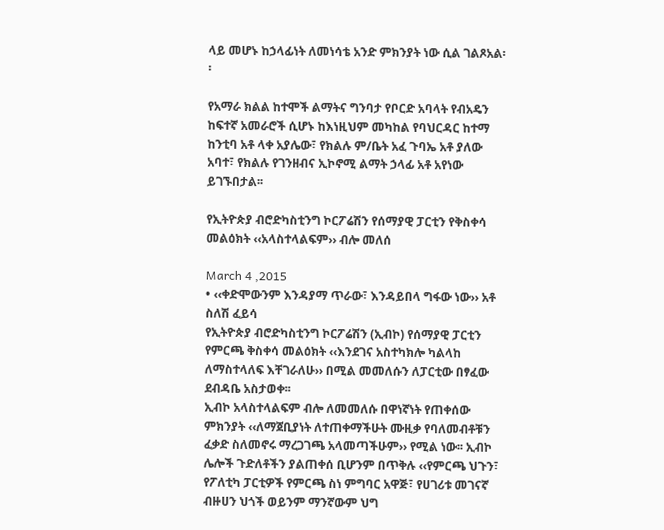ላይ መሆኑ ከኃላፊነት ለመነሳቴ አንድ ምክንያት ነው ሲል ገልጾአል፡፡

የአማራ ክልል ከተሞች ልማትና ግንባታ የቦርድ አባላት የብአዴን ከፍተኛ አመራሮች ሲሆኑ ከእነዚህም መካከል የባህርዳር ከተማ ከንቲባ አቶ ላቀ አያሌው፣ የክልሉ ም/ቤት አፈ ጉባኤ አቶ ያለው አባተ፣ የክልሉ የገንዘብና ኢኮኖሚ ልማት ኃላፊ አቶ አየነው ይገኙበታል፡፡

የኢትዮጵያ ብሮድካስቲንግ ኮርፖሬሽን የሰማያዊ ፓርቲን የቅስቀሳ መልዕክት ‹‹አላስተላልፍም›› ብሎ መለሰ

March 4 ,2015
• ‹‹ቀድሞውንም እንዳያማ ጥራው፣ እንዳይበላ ግፋው ነው›› አቶ ስለሽ ፈይሳ
የኢትዮጵያ ብሮድካስቲንግ ኮርፖሬሽን (ኢብኮ) የሰማያዊ ፓርቲን የምርጫ ቅስቀሳ መልዕክት ‹‹እንደገና አስተካክሎ ካልላከ ለማስተላለፍ እቸገራለሁ›› በሚል መመለሱን ለፓርቲው በፃፈው ደብዳቤ አስታወቀ፡፡
ኢብኮ አላስተላልፍም ብሎ ለመመለሱ በዋነኛነት የጠቀሰው ምክንያት ‹‹ለማጀቢያነት ለተጠቀማችሁት ሙዚቃ የባለመብቶቹን ፈቃድ ስለመኖሩ ማረጋገጫ አላመጣችሁም›› የሚል ነው፡፡ ኢብኮ ሌሎች ጉድለቶችን ያልጠቀሰ ቢሆንም በጥቅሉ ‹‹የምርጫ ህጉን፣ የፖለቲካ ፓርቲዎች የምርጫ ስነ ምግባር አዋጅ፣ የሀገሪቱ መገናኛ ብዙሀን ህጎች ወይንም ማንኛውም ህግ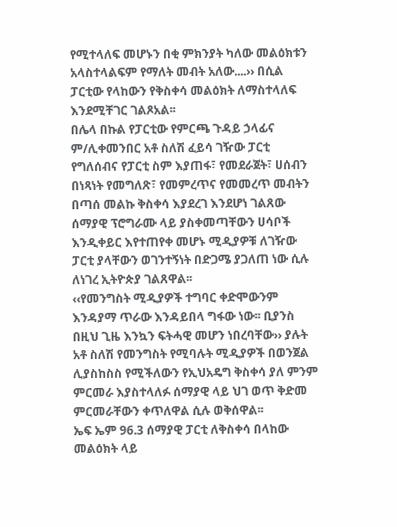የሚተላለፍ መሆኑን በቂ ምክንያት ካለው መልዕክቱን አላስተላልፍም የማለት መብት አለው....›› በሲል ፓርቲው የላከውን የቅስቀሳ መልዕክት ለማስተላለፍ እንደሚቸገር ገልጾአል፡፡
በሌላ በኩል የፓርቲው የምርጫ ጉዳይ ኃላፊና ም/ሊቀመንበር አቶ ስለሽ ፈይሳ ገዥው ፓርቲ የግለሰብና የፓርቲ ስም እያጠፋ፣ የመደራጀት፣ ሀሰብን በነጻነት የመግለጽ፣ የመምረጥና የመመረጥ መብትን በጣሰ መልኩ ቅስቀሳ እያደረገ እንደሆነ ገልጸው ሰማያዊ ፕሮግራሙ ላይ ያስቀመጣቸውን ሀሳቦች እንዲቀይር እየተጠየቀ መሆኑ ሚዲያዎቹ ለገዥው ፓርቲ ያላቸውን ወገንተኝነት በድጋሜ ያጋለጠ ነው ሲሉ ለነገረ ኢትዮጵያ ገልጸዋል፡፡
‹‹የመንግስት ሚዲያዎች ተግባር ቀድሞውንም እንዳያማ ጥራው እንዳይበላ ግፋው ነው፡፡ ቢያንስ በዚህ ጊዜ እንኳን ፍትሓዊ መሆን ነበረባቸው›› ያሉት አቶ ስለሽ የመንግስት የሚባሉት ሚዲያዎች በወንጀል ሊያስከስስ የሚችለውን የኢህአዴግ ቅስቀሳ ያለ ምንም ምርመራ እያስተላለፉ ሰማያዊ ላይ ህገ ወጥ ቅድመ ምርመራቸውን ቀጥለዋል ሲሉ ወቅሰዋል፡፡
ኤፍ ኤም 96.3 ሰማያዊ ፓርቲ ለቅስቀሳ በላከው መልዕክት ላይ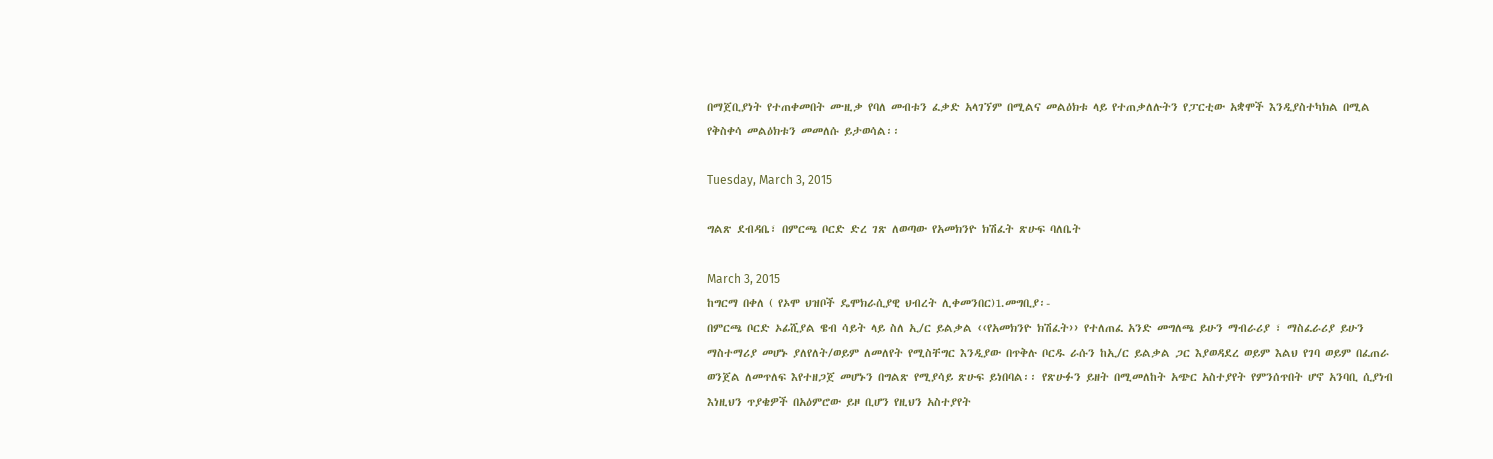በማጀቢያነት የተጠቀመበት ሙዚቃ የባለ መብቱን ፈቃድ አላገኘም በሚልና መልዕክቱ ላይ የተጠቃለሉትን የፓርቲው አቋሞች እንዲያስተካክል በሚል የቅስቀሳ መልዕክቱን መመለሱ ይታወሳል፡፡

Tuesday, March 3, 2015

ግልጽ ደብዳቤ፣ በምርጫ ቦርድ ድረ ገጽ ለወጣው የአመክንዮ ክሽፈት ጽሁፍ ባለቤት

March 3, 2015
ከግርማ በቀለ ( የኦሞ ህዝቦች ዴሞክራሲያዊ ህብረት ሊቀመንበር)1.መግቢያ፡-
በምርጫ ቦርድ ኦፊሺያል ዌብ ሳይት ላይ ስለ ኢ/ር ይልቃል ‹‹የአመክንዮ ክሽፈት›› የተለጠፈ አንድ መግለጫ ይሁን ማብራሪያ ፣ ማስፈራሪያ ይሁን ማስተማሪያ መሆኑ ያለየለት/ወይም ለመለየት የሚስቸግር እንዲያው በጥቅሉ ቦርዱ ራሱን ከኢ/ር ይልቃል ጋር እያወዳደረ ወይም እልህ የገባ ወይም በፈጠራ ወንጀል ለመጥለፍ እየተዘጋጀ መሆኑን በግልጽ የሚያሳይ ጽሁፍ ይነበባል፡፡ የጽሁፉን ይዘት በሚመለከት አጭር አስተያየት የምንሰጥበት ሆኖ አንባቢ ሲያነብ እነዚህን ጥያቄዎች በአዕምሮው ይዞ ቢሆን የዚህን አስተያየት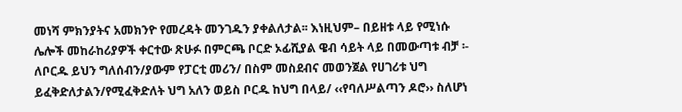መነሻ ምክንያትና አመክንዮ የመረዳት መንገዱን ያቀልለታል፡፡ እነዚህም– በይዘቱ ላይ የሚነሱ ሌሎች መከራከሪያዎች ቀርተው ጽሁፉ በምርጫ ቦርድ ኦፊሺያል ዌብ ሳይት ላይ በመውጣቱ ብቻ ፡- ለቦርዱ ይህን ግለሰብን/ያውም የፓርቲ መሪን/ በስም መስደብና መወንጀል የሀገሪቱ ህግ ይፈቅድለታልን/የሚፈቅድለት ህግ አለን ወይስ ቦርዱ ከህግ በላይ/ ‹‹የባለሥልጣን ዶሮ›› ስለሆነ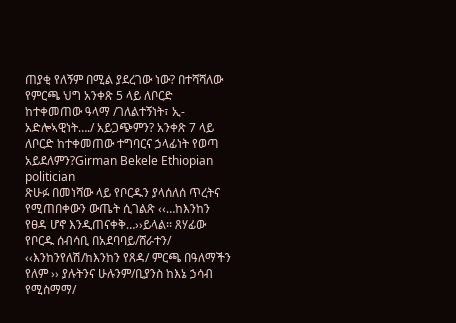ጠያቂ የለኝም በሚል ያደረገው ነው? በተሻሻለው የምርጫ ህግ አንቀጽ 5 ላይ ለቦርድ ከተቀመጠው ዓላማ /ገለልተኝነት፣ ኢ-አድሎኣዊነት…./ አይጋጭምን? አንቀጽ 7 ላይ ለቦርድ ከተቀመጠው ተግባርና ኃላፊነት የወጣ አይደለምን?Girman Bekele Ethiopian politician
ጽሁፉ በመነሻው ላይ የቦርዱን ያላሰለሰ ጥረትና የሚጠበቀውን ውጤት ሲገልጽ ‹‹…ከእንከን የፀዳ ሆኖ እንዲጠናቀቅ…››ይላል፡፡ ጸሃፊው የቦርዱ ሰብሳቢ በአደባባይ/ሸራተን/ ‹‹እንከንየለሽ/ከእንከን የጸዳ/ ምርጫ በዓለማችን የለም ›› ያሉትንና ሁሉንም/ቢያንስ ከእኔ ኃሳብ የሚስማማ/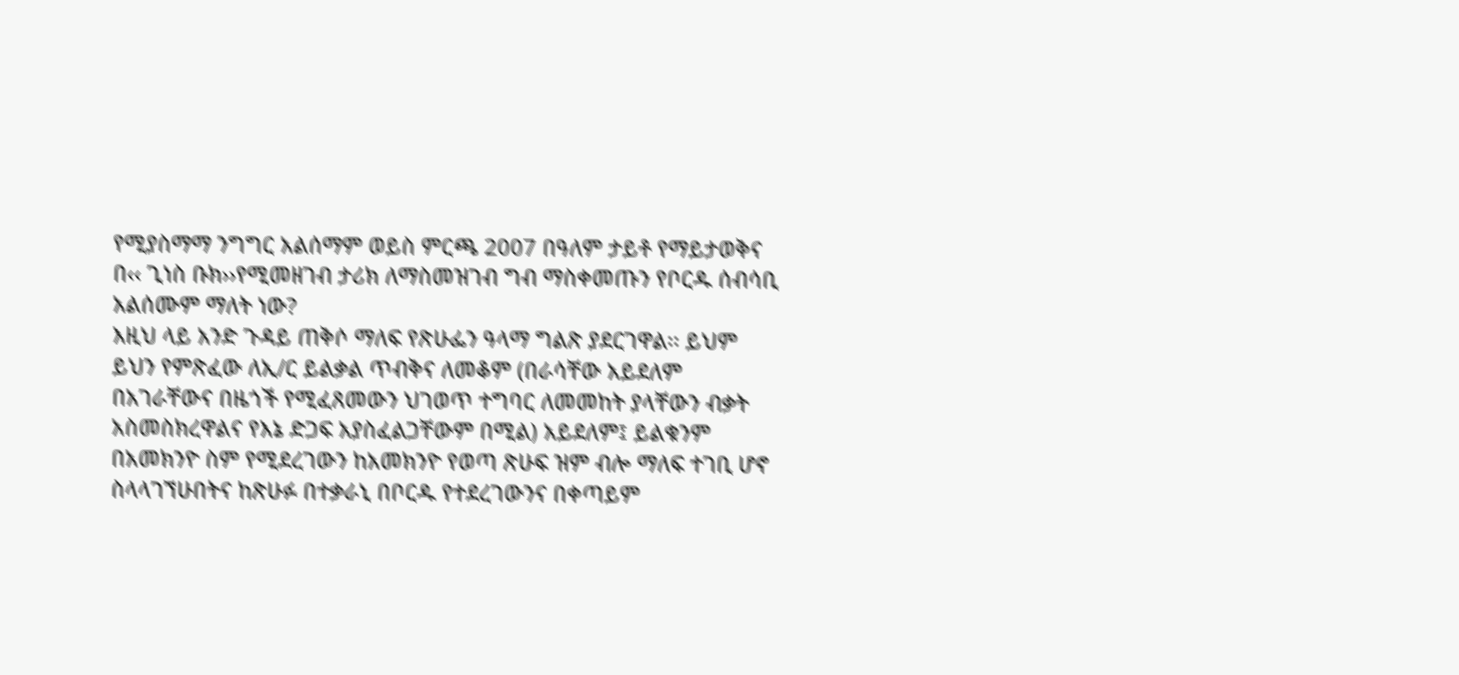የሚያስማማ ንግግር አልሰማም ወይስ ምርጫ 2007 በዓለም ታይቶ የማይታወቅና በ‹‹ ጊነስ ቡክ››የሚመዘገብ ታሪክ ለማስመዝገብ ግብ ማስቀመጡን የቦርዱ ሰብሳቢ አልሰሙም ማለት ነው?
እዚህ ላይ አንድ ጉዳይ ጠቅሶ ማለፍ የጽሁፌን ዓላማ ግልጽ ያደርገዋል፡፡ ይህም ይህን የምጽፈው ለኢ/ር ይልቃል ጥብቅና ለመቆም (በራሳቸው አይደለም በአገራቸውና በዜጎች የሚፈጸመውን ህገወጥ ተግባር ለመመከት ያላቸውን ብቃት አስመስክረዋልና የእኔ ድጋፍ አያስፈልጋቸውም በሚል) አይደለም፤ ይልቁንም በአመክንዮ ስም የሚደረገውን ከአመክንዮ የወጣ ጽሁፍ ዝም ብሎ ማለፍ ተገቢ ሆኖ ስላላገኘሁበትና ከጽሁፉ በተቃራኒ በቦርዱ የተደረገውንና በቀጣይም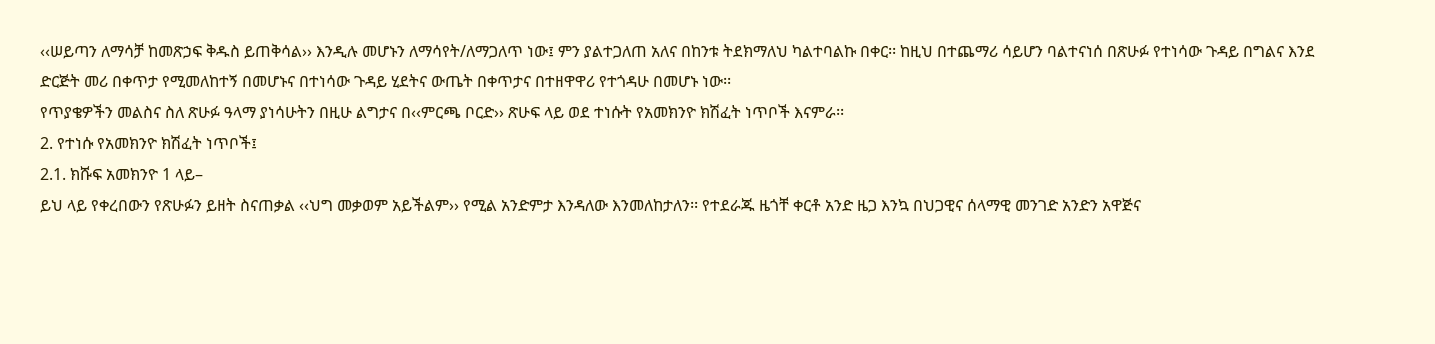‹‹ሠይጣን ለማሳቻ ከመጽኃፍ ቅዱስ ይጠቅሳል›› እንዲሉ መሆኑን ለማሳየት/ለማጋለጥ ነው፤ ምን ያልተጋለጠ አለና በከንቱ ትደክማለህ ካልተባልኩ በቀር፡፡ ከዚህ በተጨማሪ ሳይሆን ባልተናነሰ በጽሁፉ የተነሳው ጉዳይ በግልና እንደ ድርጅት መሪ በቀጥታ የሚመለከተኝ በመሆኑና በተነሳው ጉዳይ ሂደትና ውጤት በቀጥታና በተዘዋዋሪ የተጎዳሁ በመሆኑ ነው፡፡
የጥያቄዎችን መልስና ስለ ጽሁፉ ዓላማ ያነሳሁትን በዚሁ ልግታና በ‹‹ምርጫ ቦርድ›› ጽሁፍ ላይ ወደ ተነሱት የአመክንዮ ክሽፈት ነጥቦች እናምራ፡፡
2. የተነሱ የአመክንዮ ክሽፈት ነጥቦች፤
2.1. ክሹፍ አመክንዮ 1 ላይ–
ይህ ላይ የቀረበውን የጽሁፉን ይዘት ስናጠቃል ‹‹ህግ መቃወም አይችልም›› የሚል አንድምታ እንዳለው እንመለከታለን፡፡ የተደራጁ ዜጎቸ ቀርቶ አንድ ዜጋ እንኳ በህጋዊና ሰላማዊ መንገድ አንድን አዋጅና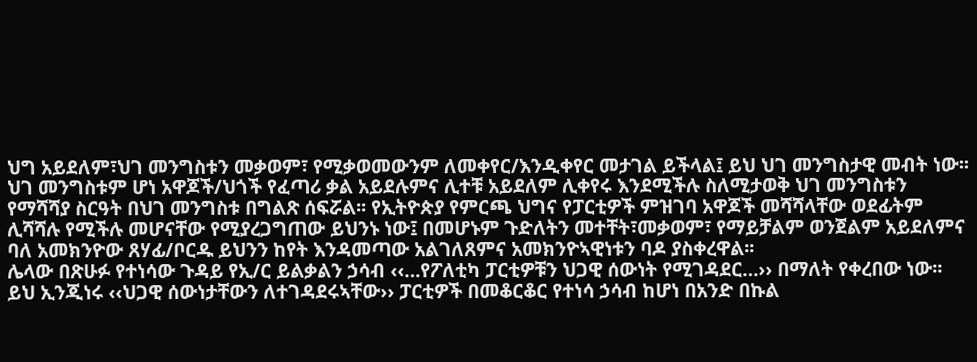ህግ አይደለም፣ህገ መንግስቱን መቃወም፣ የሚቃወመውንም ለመቀየር/እንዲቀየር መታገል ይችላል፤ ይህ ህገ መንግስታዊ መብት ነው፡፡ ህገ መንግስቱም ሆነ አዋጆች/ህጎች የፈጣሪ ቃል አይደሉምና ሊተቹ አይደለም ሊቀየሩ እንደሚችሉ ስለሚታወቅ ህገ መንግስቱን የማሻሻያ ስርዓት በህገ መንግስቱ በግልጽ ሰፍሯል፡፡ የኢትዮጵያ የምርጫ ህግና የፓርቲዎች ምዝገባ አዋጆች መሻሻላቸው ወደፊትም ሊሻሻሉ የሚችሉ መሆናቸው የሚያረጋግጠው ይህንኑ ነው፤ በመሆኑም ጉድለትን መተቸት፣መቃወም፣ የማይቻልም ወንጀልም አይደለምና ባለ አመክንዮው ጸሃፊ/ቦርዱ ይህንን ከየት እንዳመጣው አልገለጸምና አመክንዮኣዊነቱን ባዶ ያስቀረዋል፡፡
ሌላው በጽሁፉ የተነሳው ጉዳይ የኢ/ር ይልቃልን ኃሳብ ‹‹…የፖለቲካ ፓርቲዎቹን ህጋዊ ሰውነት የሚገዳደር…›› በማለት የቀረበው ነው፡፡ ይህ ኢንጂነሩ ‹‹ህጋዊ ሰውነታቸውን ለተገዳደሩኣቸው›› ፓርቲዎች በመቆርቆር የተነሳ ኃሳብ ከሆነ በአንድ በኩል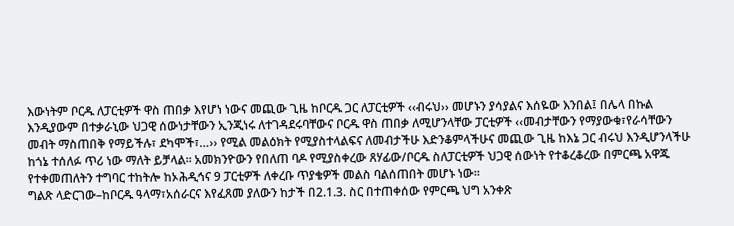እውነትም ቦርዱ ለፓርቲዎች ዋስ ጠበቃ እየሆነ ነውና መጪው ጊዜ ከቦርዱ ጋር ለፓርቲዎች ‹‹ብሩህ›› መሆኑን ያሳያልና እሰዬው እንበል፤ በሌላ በኩል እንዲያውም በተቃራኒው ህጋዊ ሰውነታቸውን ኢንጂነሩ ለተገዳደሩባቸውና ቦርዱ ዋስ ጠበቃ ለሚሆንላቸው ፓርቲዎች ‹‹መብታቸውን የማያውቁ፣የራሳቸውን መብት ማስጠበቅ የማይችሉ፣ ደካሞች፣…›› የሚል መልዕክት የሚያስተላልፍና ለመብታችሁ እድንቆምላችሁና መጪው ጊዜ ከእኔ ጋር ብሩህ እንዲሆንላችሁ ከጎኔ ተሰለፉ ጥሪ ነው ማለት ይቻላል፡፡ አመክንዮውን የበለጠ ባዶ የሚያስቀረው ጸሃፊው/ቦርዱ ስለፓርቲዎች ህጋዊ ሰውነት የተቆረቆረው በምርጫ አዋጁ የተቀመጠለትን ተግባር ተከትሎ ከኦሕዲኅና 9 ፓርቲዎች ለቀረቡ ጥያቄዎች መልስ ባልሰጠበት መሆኑ ነው፡፡
ግልጽ ላድርገው–ከቦርዱ ዓላማ፣አሰራርና እየፈጸመ ያለውን ከታች በ2.1.3. ስር በተጠቀሰው የምርጫ ህግ አንቀጽ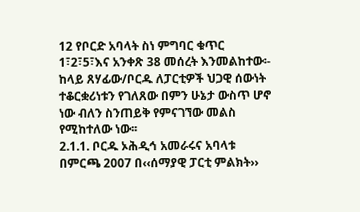12 የቦርድ አባላት ስነ ምግባር ቁጥር 1፣2፣5፣እና አንቀጽ 38 መሰረት እንመልከተው፡- ከላይ ጸሃፊው/ቦርዱ ለፓርቲዎች ህጋዊ ሰውነት ተቆርቋሪነቱን የገለጸው በምን ሁኔታ ውስጥ ሆኖ ነው ብለን ስንጠይቅ የምናገኘው መልስ የሚከተለው ነው፡፡
2.1.1. ቦርዱ ኦሕዲኅ አመራሩና አባላቱ በምርጫ 2007 በ‹‹ሰማያዊ ፓርቲ ምልክት››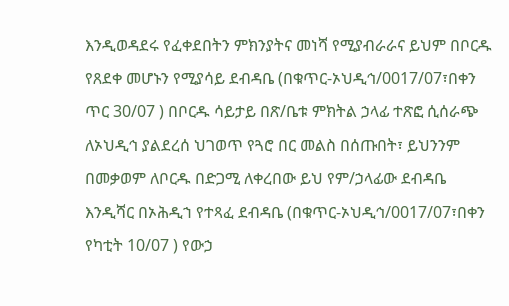እንዲወዳደሩ የፈቀደበትን ምክንያትና መነሻ የሚያብራራና ይህም በቦርዱ የጸደቀ መሆኑን የሚያሳይ ደብዳቤ (በቁጥር-ኦህዲኅ/0017/07፣በቀን ጥር 30/07 ) በቦርዱ ሳይታይ በጽ/ቤቱ ምክትል ኃላፊ ተጽፎ ሲሰራጭ ለኦህዲኅ ያልደረሰ ህገወጥ የጓሮ በር መልስ በሰጡበት፣ ይህንንም በመቃወም ለቦርዱ በድጋሚ ለቀረበው ይህ የም/ኃላፊው ደብዳቤ እንዲሻር በኦሕዲኀ የተጻፈ ደብዳቤ (በቁጥር-ኦህዲኅ/0017/07፣በቀን የካቲት 10/07 ) የውኃ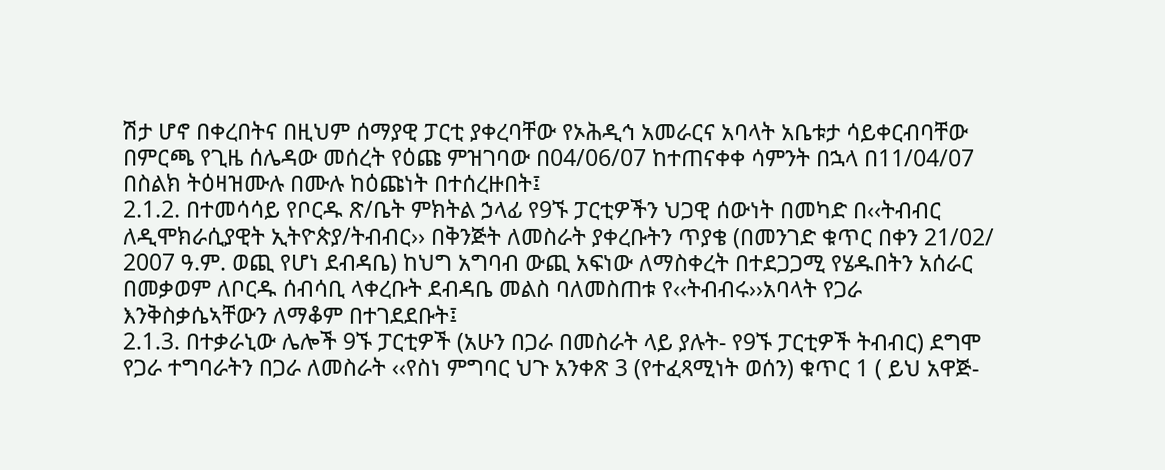ሽታ ሆኖ በቀረበትና በዚህም ሰማያዊ ፓርቲ ያቀረባቸው የኦሕዲኅ አመራርና አባላት አቤቱታ ሳይቀርብባቸው በምርጫ የጊዜ ሰሌዳው መሰረት የዕጩ ምዝገባው በ04/06/07 ከተጠናቀቀ ሳምንት በኋላ በ11/04/07 በስልክ ትዕዛዝሙሉ በሙሉ ከዕጩነት በተሰረዙበት፤
2.1.2. በተመሳሳይ የቦርዱ ጽ/ቤት ምክትል ኃላፊ የ9ኙ ፓርቲዎችን ህጋዊ ሰውነት በመካድ በ‹‹ትብብር ለዲሞክራሲያዊት ኢትዮጵያ/ትብብር›› በቅንጅት ለመስራት ያቀረቡትን ጥያቄ (በመንገድ ቁጥር በቀን 21/02/ 2007 ዓ.ም. ወጪ የሆነ ደብዳቤ) ከህግ አግባብ ውጪ አፍነው ለማስቀረት በተደጋጋሚ የሄዱበትን አሰራር በመቃወም ለቦርዱ ሰብሳቢ ላቀረቡት ደብዳቤ መልስ ባለመስጠቱ የ‹‹ትብብሩ››አባላት የጋራ እንቅስቃሴኣቸውን ለማቆም በተገደደቡት፤
2.1.3. በተቃራኒው ሌሎች 9ኙ ፓርቲዎች (አሁን በጋራ በመስራት ላይ ያሉት- የ9ኙ ፓርቲዎች ትብብር) ደግሞ የጋራ ተግባራትን በጋራ ለመስራት ‹‹የስነ ምግባር ህጉ አንቀጽ 3 (የተፈጻሚነት ወሰን) ቁጥር 1 ( ይህ አዋጅ-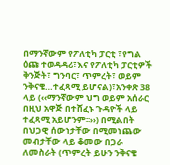በማንኛውም የፖለቲካ ፓርቲ ፣የግል ዕጩ ተወዳዳሪ፣እና የፖለቲካ ፓርቲዎች ቅንጅት፣ ግንባር፣ ጥምረት፣ ወይም ንቅናቄ…ተፈጻሚ ይሆናል)፣አንቀጽ 38 ላይ (‹‹ማንኛውም ህግ ወይም አሰራር በዚህ አዋጅ በተሸፈኑ ጉዳዮች ላይ ተፈጻሚ አይሆንም፡፡››) በሚልበት በህጋዊ ሰውነታቸው በሚመነጨው መብታቸው ላይ ቆመው በጋራ ለመስራት (ጥምረት ይሁን ንቅናቄ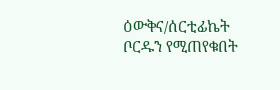ዕውቅና/ሰርቲፊኬት ቦርዱን የሚጠየቁበት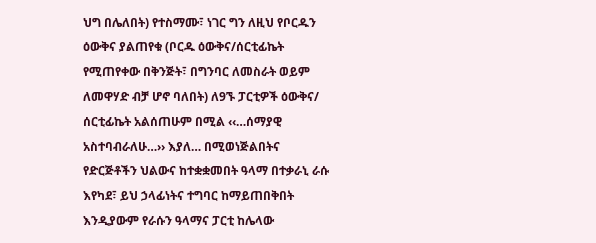ህግ በሌለበት) የተስማሙ፣ ነገር ግን ለዚህ የቦርዱን ዕውቅና ያልጠየቁ (ቦርዱ ዕውቅና/ሰርቲፊኬት የሚጠየቀው በቅንጅት፣ በግንባር ለመስራት ወይም ለመዋሃድ ብቻ ሆኖ ባለበት) ለ9ኙ ፓርቲዎች ዕውቅና/ ሰርቲፊኬት አልሰጠሁም በሚል ‹‹…ሰማያዊ አስተባብራለሁ…›› እያለ… በሚወነጅልበትና የድርጅቶችን ህልውና ከተቋቋመበት ዓላማ በተቃራኒ ራሱ እየካደ፣ ይህ ኃላፊነትና ተግባር ከማይጠበቅበት እንዲያውም የራሱን ዓላማና ፓርቲ ከሌላው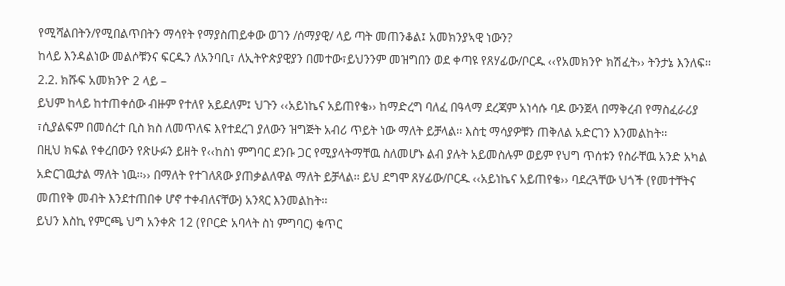የሚሻልበትን/የሚበልጥበትን ማሳየት የማያስጠይቀው ወገን /ሰማያዊ/ ላይ ጣት መጠንቆል፤ አመክንያኣዊ ነውን?
ከላይ እንዳልነው መልሶቹንና ፍርዱን ለአንባቢ፣ ለኢትዮጵያዊያን በመተው፣ይህንንም መዝግበን ወደ ቀጣዩ የጸሃፊው/ቦርዱ ‹‹የአመክንዮ ክሽፈት›› ትንታኔ እንለፍ፡፡
2.2. ክሹፍ አመክንዮ 2 ላይ –
ይህም ከላይ ከተጠቀሰው ብዙም የተለየ አይደለም፤ ህጉን ‹‹አይነኬና አይጠየቄ›› ከማድረግ ባለፈ በዓላማ ደረጃም አነሳሱ ባዶ ውንጀላ በማቅረብ የማስፈራሪያ ፣ሲያልፍም በመሰረተ ቢስ ክስ ለመጥለፍ እየተደረገ ያለውን ዝግጅት አብሪ ጥይት ነው ማለት ይቻላል፡፡ እስቲ ማሳያዎቹን ጠቅለል አድርገን እንመልከት፡፡
በዚህ ክፍል የቀረበውን የጽሁፉን ይዘት የ‹‹ከስነ ምግባር ደንቡ ጋር የሚያላትማቸዉ ስለመሆኑ ልብ ያሉት አይመስሉም ወይም የህግ ጥሰቱን የስራቸዉ አንድ አካል አድርገዉታል ማለት ነዉ፡፡›› በማለት የተገለጸው ያጠቃልለዋል ማለት ይቻላል፡፡ ይህ ደግሞ ጸሃፊው/ቦርዱ ‹‹አይነኬና አይጠየቄ›› ባደረጓቸው ህጎች (የመተቸትና መጠየቅ መብት እንደተጠበቀ ሆኖ ተቀብለናቸው) አንጻር እንመልከት፡፡
ይህን እስኪ የምርጫ ህግ አንቀጽ 12 (የቦርድ አባላት ስነ ምግባር) ቁጥር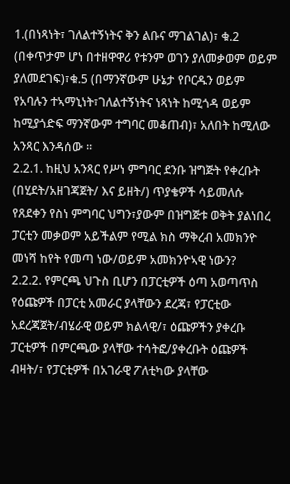1.(በነጻነት፣ ገለልተኝነትና ቅን ልቡና ማገልገል)፣ ቁ.2 (በቀጥታም ሆነ በተዘዋዋሪ የቱንም ወገን ያለመቃወም ወይም ያለመደገፍ)፣ቁ.5 (በማንኛውም ሁኔታ የቦርዱን ወይም የአባሉን ተኣማኒነት፣ገለልተኝነትና ነጻነት ከሚጎዳ ወይም ከሚያጎድፍ ማንኛውም ተግባር መቆጠብ)፣ አለበት ከሚለው አንጻር እንዳሰው ፡፡
2.2.1. ከዚህ አንጻር የሥነ ምግባር ደንቡ ዝግጅት የቀረቡት (በሂደት/አዘገጃጀት/ እና ይዘት/) ጥያቄዎች ሳይመለሱ የጸደቀን የስነ ምግባር ህግን፣ያውም በዝግጅቱ ወቅት ያልነበረ ፓርቲን መቃወም አይችልም የሚል ክስ ማቅረብ አመክንዮ መነሻ ከየት የመጣ ነው/ወይም አመክንዮኣዊ ነውን?
2.2.2. የምርጫ ህጉስ ቢሆን በፓርቲዎች ዕጣ አወጣጥስ የዕጩዎች በፓርቲ አመራር ያላቸውን ደረጃ፣ የፓርቲው አደረጃጀት/ብሄራዊ ወይም ክልላዊ/፣ ዕጩዎችን ያቀረቡ ፓርቲዎች በምርጫው ያላቸው ተሳትፎ/ያቀረቡት ዕጩዎች ብዛት/፣ የፓርቲዎች በአገራዊ ፖለቲካው ያላቸው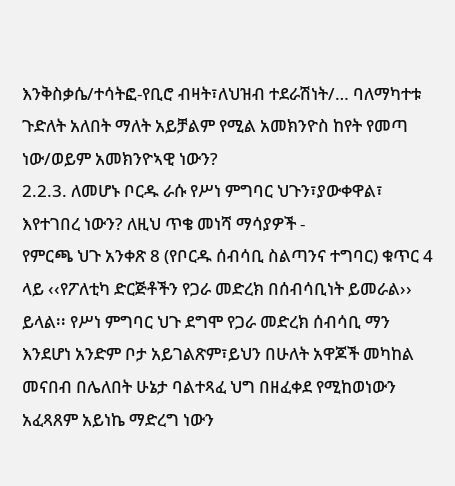እንቅስቃሴ/ተሳትፎ-የቢሮ ብዛት፣ለህዝብ ተደራሽነት/… ባለማካተቱ ጉድለት አለበት ማለት አይቻልም የሚል አመክንዮስ ከየት የመጣ ነው/ወይም አመክንዮኣዊ ነውን?
2.2.3. ለመሆኑ ቦርዱ ራሱ የሥነ ምግባር ህጉን፣ያውቀዋል፣ እየተገበረ ነውን? ለዚህ ጥቄ መነሻ ማሳያዎች -
የምርጫ ህጉ አንቀጽ 8 (የቦርዱ ሰብሳቢ ስልጣንና ተግባር) ቁጥር 4 ላይ ‹‹የፖለቲካ ድርጅቶችን የጋራ መድረክ በሰብሳቢነት ይመራል›› ይላል፡፡ የሥነ ምግባር ህጉ ደግሞ የጋራ መድረክ ሰብሳቢ ማን እንደሆነ አንድም ቦታ አይገልጽም፣ይህን በሁለት አዋጆች መካከል መናበብ በሌለበት ሁኔታ ባልተጻፈ ህግ በዘፈቀደ የሚከወነውን አፈጻጸም አይነኬ ማድረግ ነውን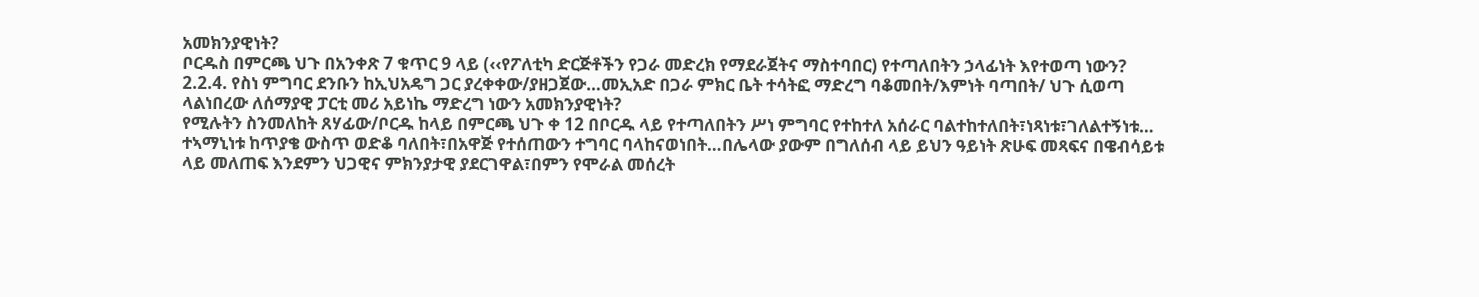አመክንያዊነት?
ቦርዱስ በምርጫ ህጉ በአንቀጽ 7 ቁጥር 9 ላይ (‹‹የፖለቲካ ድርጅቶችን የጋራ መድረክ የማደራጀትና ማስተባበር) የተጣለበትን ኃላፊነት እየተወጣ ነውን?
2.2.4. የስነ ምግባር ደንቡን ከኢህአዴግ ጋር ያረቀቀው/ያዘጋጀው…መኢአድ በጋራ ምክር ቤት ተሳትፎ ማድረግ ባቆመበት/እምነት ባጣበት/ ህጉ ሲወጣ ላልነበረው ለሰማያዊ ፓርቲ መሪ አይነኬ ማድረግ ነውን አመክንያዊነት?
የሚሉትን ስንመለከት ጸሃፊው/ቦርዱ ከላይ በምርጫ ህጉ ቀ 12 በቦርዱ ላይ የተጣለበትን ሥነ ምግባር የተከተለ አሰራር ባልተከተለበት፣ነጻነቱ፣ገለልተኝነቱ… ተኣማኒነቱ ከጥያቄ ውስጥ ወድቆ ባለበት፣በአዋጅ የተሰጠውን ተግባር ባላከናወነበት…በሌላው ያውም በግለሰብ ላይ ይህን ዓይነት ጽሁፍ መጻፍና በዌብሳይቱ ላይ መለጠፍ እንደምን ህጋዊና ምክንያታዊ ያደርገዋል፣በምን የሞራል መሰረት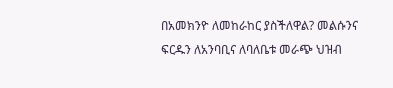በአመክንዮ ለመከራከር ያስችለዋል? መልሱንና ፍርዱን ለአንባቢና ለባለቤቱ መራጭ ህዝብ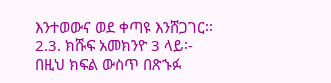እንተወውና ወደ ቀጣዩ እንሸጋገር፡፡
2.3. ክሹፍ አመክንዮ 3 ላይ፡-
በዚህ ክፍል ውስጥ በጽኁፉ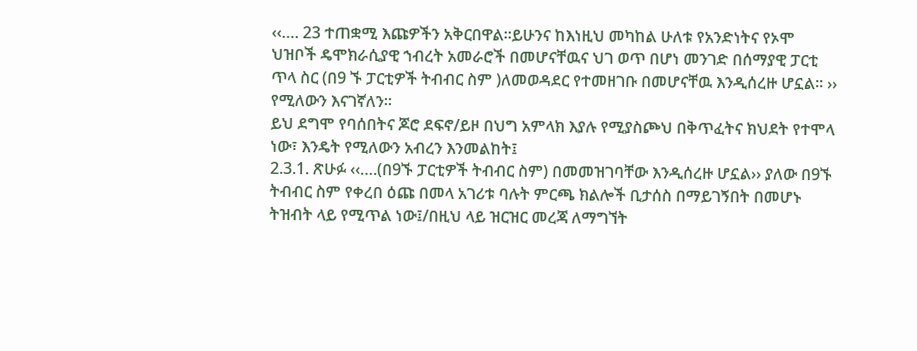‹‹…. 23 ተጠቋሚ እጩዎችን አቅርበዋል፡፡ይሁንና ከእነዚህ መካከል ሁለቱ የአንድነትና የኦሞ ህዝቦች ዴሞክራሲያዊ ኀብረት አመራሮች በመሆናቸዉና ህገ ወጥ በሆነ መንገድ በሰማያዊ ፓርቲ ጥላ ስር (በ9 ኙ ፓርቲዎች ትብብር ስም )ለመወዳደር የተመዘገቡ በመሆናቸዉ እንዲሰረዙ ሆኗል፡፡ ›› የሚለውን እናገኛለን፡፡
ይህ ደግሞ የባሰበትና ጆሮ ደፍኖ/ይዞ በህግ አምላክ እያሉ የሚያስጮህ በቅጥፈትና ክህደት የተሞላ ነው፣ እንዴት የሚለውን አብረን እንመልከት፤
2.3.1. ጽሁፉ ‹‹….(በ9ኙ ፓርቲዎች ትብብር ስም) በመመዝገባቸው እንዲሰረዙ ሆኗል›› ያለው በ9ኙ ትብብር ስም የቀረበ ዕጩ በመላ አገሪቱ ባሉት ምርጫ ክልሎች ቢታሰስ በማይገኝበት በመሆኑ ትዝብት ላይ የሚጥል ነው፤/በዚህ ላይ ዝርዝር መረጃ ለማግኘት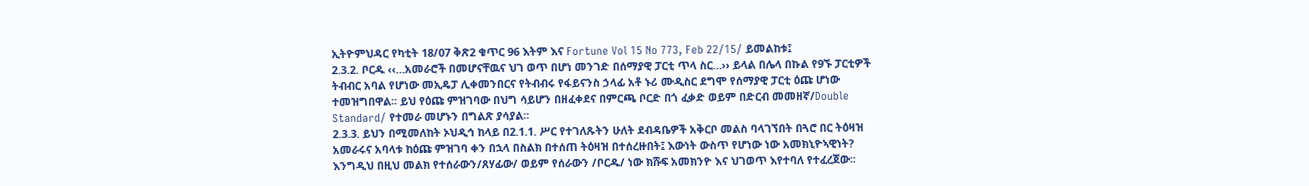ኢትዮምህዳር የካቲት 18/07 ቅጽ2 ቁጥር 96 እትም እና Fortune Vol 15 No 773, Feb 22/15/ ይመልከቱ፤
2.3.2. ቦርዱ ‹‹…አመራሮች በመሆናቸዉና ህገ ወጥ በሆነ መንገድ በሰማያዊ ፓርቲ ጥላ ስር…›› ይላል በሌላ በኩል የ9ኙ ፓርቲዎች ትብብር አባል የሆነው መኢዴፓ ሊቀመንበርና የትብብሩ የፋይናንስ ኃላፊ አቶ ኑሪ ሙዲስር ደግሞ የሰማያዊ ፓርቲ ዕጩ ሆነው ተመዝግበዋል፡፡ ይህ የዕጩ ምዝገባው በህግ ሳይሆን በዘፈቀደና በምርጫ ቦርድ በጎ ፈቃድ ወይም በድርብ መመዘኛ/Double Standard/ የተመራ መሆኑን በግልጽ ያሳያል፡፡
2.3.3. ይህን በሚመለከት ኦህዲኅ ከላይ በ2.1.1. ሥር የተገለጹትን ሁለት ደብዳቤዎች አቅርቦ መልስ ባላገኘበት በጓሮ በር ትዕዛዝ አመራሩና አባላቱ ከዕጩ ምዝገባ ቀን በኋላ በስልክ በተሰጠ ትዕዛዝ በተሰረዙበት፤ እውነት ውስጥ የሆነው ነው አመክኒዮኣዊነት?
እንግዲህ በዚህ መልክ የተሰራውን/ጸሃፊው/ ወይም የሰራውን /ቦርዱ/ ነው ክሹፍ አመክንዮ እና ህገወጥ እየተባለ የተፈረጀው፡፡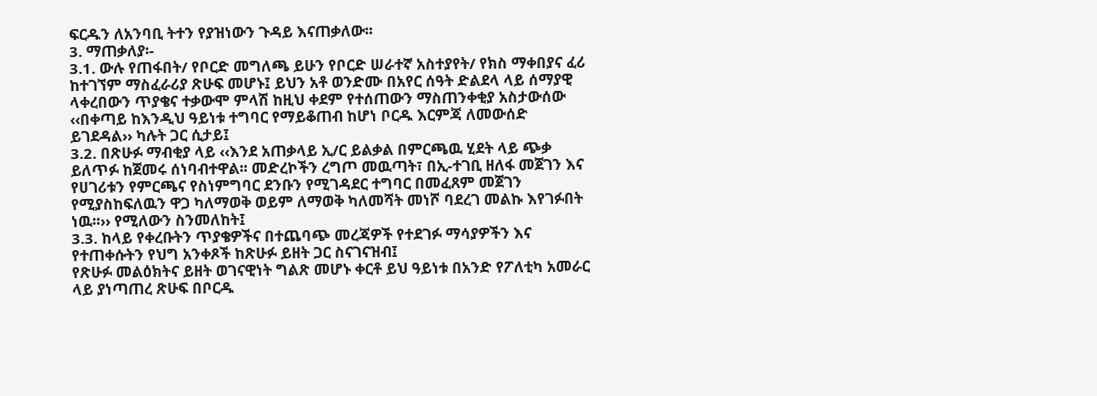ፍርዱን ለአንባቢ ትተን የያዝነውን ጉዳይ እናጠቃለው፡፡
3. ማጠቃለያ፡-
3.1. ውሉ የጠፋበት/ የቦርድ መግለጫ ይሁን የቦርድ ሠራተኛ አስተያየት/ የክስ ማቀበያና ፈሪ ከተገኘም ማስፈራሪያ ጽሁፍ መሆኑ፤ ይህን አቶ ወንድሙ በአየር ሰዓት ድልደላ ላይ ሰማያዊ ላቀረበውን ጥያቄና ተቃውሞ ምላሽ ከዚህ ቀደም የተሰጠውን ማስጠንቀቂያ አስታውሰው ‹‹በቀጣይ ከእንዲህ ዓይነቱ ተግባር የማይቆጠብ ከሆነ ቦርዱ እርምጃ ለመውሰድ ይገደዳል›› ካሉት ጋር ሲታይ፤
3.2. በጽሁፉ ማብቂያ ላይ ‹‹እንደ አጠቃላይ ኢ/ር ይልቃል በምርጫዉ ሂደት ላይ ጭቃ ይለጥፉ ከጀመሩ ሰነባብተዋል፡፡ መድረኮችን ረግጦ መዉጣት፣ በኢ-ተገቢ ዘለፋ መጀገን እና የሀገሪቱን የምርጫና የስነምግባር ደንቡን የሚገዳደር ተግባር በመፈጸም መጀገን የሚያስከፍለዉን ዋጋ ካለማወቅ ወይም ለማወቅ ካለመሻት መነሾ ባደረገ መልኩ እየገፉበት ነዉ፡፡›› የሚለውን ስንመለከት፤
3.3. ከላይ የቀረቡትን ጥያቄዎችና በተጨባጭ መረጃዎች የተደገፉ ማሳያዎችን እና የተጠቀሱትን የህግ አንቀጾች ከጽሁፉ ይዘት ጋር ስናገናዝብ፤
የጽሁፉ መልዕክትና ይዘት ወገናዊነት ግልጽ መሆኑ ቀርቶ ይህ ዓይነቱ በአንድ የፖለቲካ አመራር ላይ ያነጣጠረ ጽሁፍ በቦርዱ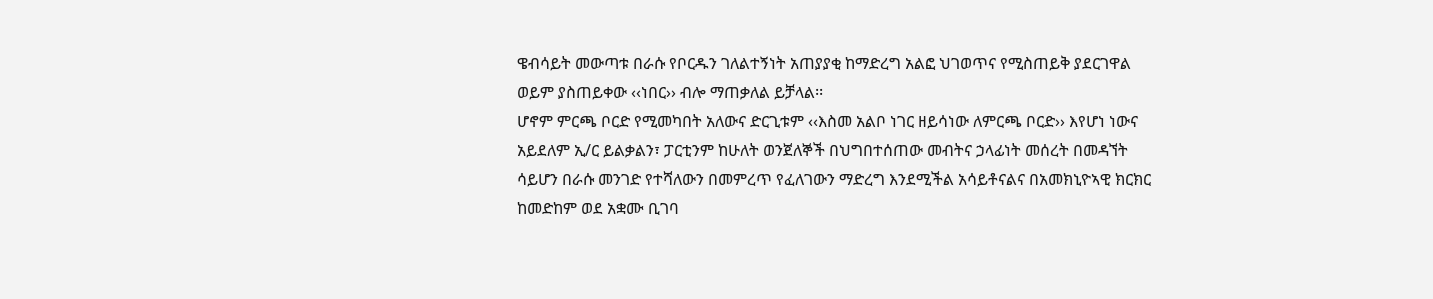ዌብሳይት መውጣቱ በራሱ የቦርዱን ገለልተኝነት አጠያያቂ ከማድረግ አልፎ ህገወጥና የሚስጠይቅ ያደርገዋል ወይም ያስጠይቀው ‹‹ነበር›› ብሎ ማጠቃለል ይቻላል፡፡
ሆኖም ምርጫ ቦርድ የሚመካበት አለውና ድርጊቱም ‹‹እስመ አልቦ ነገር ዘይሳነው ለምርጫ ቦርድ›› እየሆነ ነውና አይደለም ኢ/ር ይልቃልን፣ ፓርቲንም ከሁለት ወንጀለኞች በህግበተሰጠው መብትና ኃላፊነት መሰረት በመዳኘት ሳይሆን በራሱ መንገድ የተሻለውን በመምረጥ የፈለገውን ማድረግ እንደሚችል አሳይቶናልና በአመክኒዮኣዊ ክርክር ከመድከም ወደ አቋሙ ቢገባ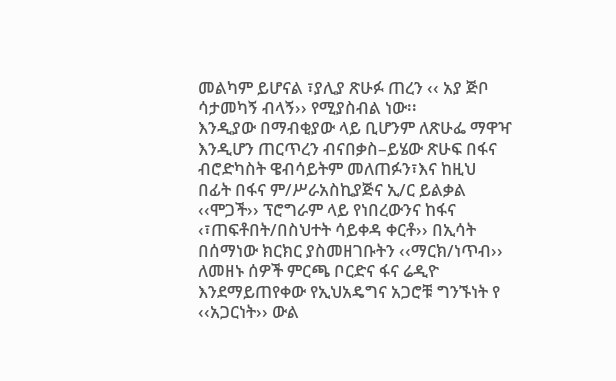መልካም ይሆናል ፣ያሊያ ጽሁፉ ጠረን ‹‹ አያ ጅቦ ሳታመካኝ ብላኝ›› የሚያስብል ነው፡፡
እንዲያው በማብቂያው ላይ ቢሆንም ለጽሁፌ ማዋዣ እንዲሆን ጠርጥረን ብናበቃስ–ይሄው ጽሁፍ በፋና ብሮድካስት ዌብሳይትም መለጠፉን፣እና ከዚህ በፊት በፋና ም/ሥራአስኪያጅና ኢ/ር ይልቃል ‹‹ሞጋች›› ፕሮግራም ላይ የነበረውንና ከፋና ‹፣ጠፍቶበት/በስህተት ሳይቀዳ ቀርቶ›› በኢሳት በሰማነው ክርክር ያስመዘገቡትን ‹‹ማርክ/ነጥብ›› ለመዘኑ ሰዎች ምርጫ ቦርድና ፋና ሬዲዮ እንደማይጠየቀው የኢህአዴግና አጋሮቹ ግንኙነት የ ‹‹አጋርነት›› ውል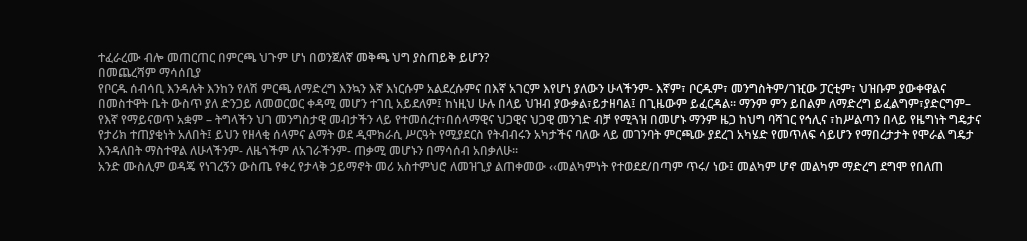ተፈራረሙ ብሎ መጠርጠር በምርጫ ህጉም ሆነ በወንጀለኛ መቅጫ ህግ ያስጠይቅ ይሆን?
በመጨረሻም ማሳሰቢያ
የቦርዱ ሰብሳቢ እንዳሉት እንከን የለሽ ምርጫ ለማድረግ እንኳን እኛ እነርሱም አልደረሱምና በእኛ አገርም እየሆነ ያለውን ሁላችንም- እኛም፣ ቦርዱም፣ መንግስትም/ገዢው ፓርቲም፣ ህዝቡም ያውቀዋልና በመስተዋት ቤት ውስጥ ያለ ድንጋይ ለመወርወር ቀዳሚ መሆን ተገቢ አይደለም፤ ከነዚህ ሁሉ በላይ ህዝብ ያውቃል፣ይታዘባል፤ በጊዜውም ይፈርዳል፡፡ ማንም ምን ይበልም ለማድረግ ይፈልግም፣ያድርግም– የእኛ የማይናወጥ አቋም – ትግላችን ህገ መንግስታዊ መብታችን ላይ የተመሰረተ፣በሰላማዊና ህጋዊና ህጋዊ መንገድ ብቻ የሚጓዝ በመሆኑ ማንም ዜጋ ከህግ ባሻገር የኅሊና ፣ከሥልጣን በላይ የዜግነት ግዴታና የታሪክ ተጠያቂነት አለበት፤ ይህን የዘላቂ ሰላምና ልማት ወደ ዲሞክራሲ ሥርዓት የሚያደርስ የትብብሩን አካታችና ባለው ላይ መገንባት ምርጫው ያደረገ አካሄድ የመጥለፍ ሳይሆን የማበረታታት የሞራል ግዴታ እንዳለበት ማስተዋል ለሁላችንም- ለዜጎችም ለአገራችንም- ጠቃሚ መሆኑን በማሳሰብ አበቃለሁ፡፡
አንድ ሙስሊም ወዳጄ የነገረኝን ውስጤ የቀረ የታላቅ ኃይማኖት መሪ አስተምህሮ ለመዝጊያ ልጠቀመው ‹‹መልካምነት የተወደደ/በጣም ጥሩ/ ነው፤ መልካም ሆኖ መልካም ማድረግ ደግሞ የበለጠ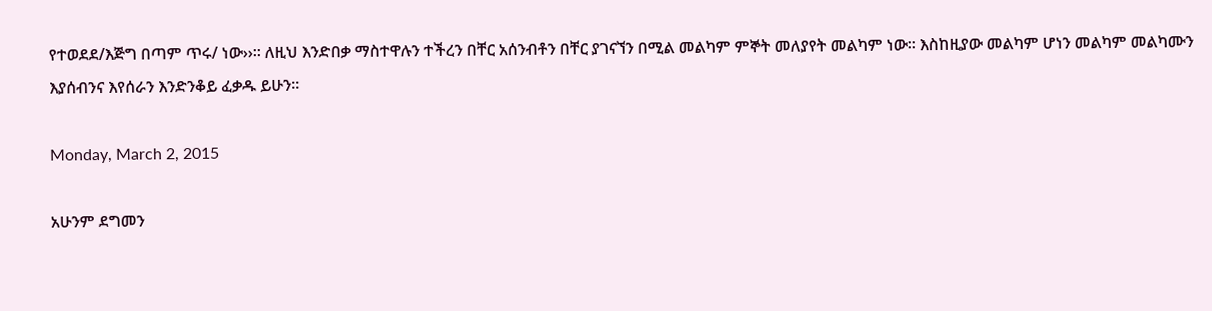የተወደደ/እጅግ በጣም ጥሩ/ ነው››፡፡ ለዚህ እንድበቃ ማስተዋሉን ተችረን በቸር አሰንብቶን በቸር ያገናኘን በሚል መልካም ምኞት መለያየት መልካም ነው፡፡ እስከዚያው መልካም ሆነን መልካም መልካሙን እያሰብንና እየሰራን እንድንቆይ ፈቃዱ ይሁን፡፡

Monday, March 2, 2015

አሁንም ደግመን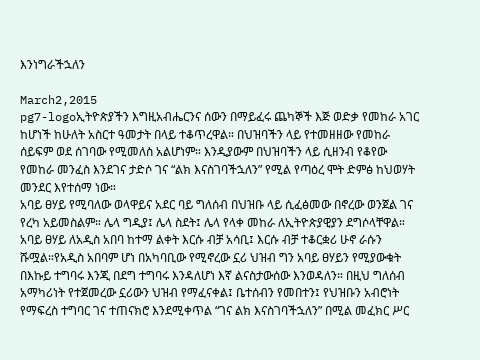እንነግራችኋለን

March2,2015
pg7-logoኢትዮጵያችን እግዚአብሔርንና ሰውን በማይፈሩ ጨካኞች እጅ ወድቃ የመከራ አገር ከሆነች ከሁለት አስርተ ዓመታት በላይ ተቆጥረዋል። በህዝባችን ላይ የተመዘዘው የመከራ ሰይፍም ወደ ሰገባው የሚመለስ አልሆነም። እንዲያውም በህዝባችን ላይ ሲዘንብ የቆየው የመከራ መንፈስ እንደገና ታድሶ ገና “ልክ እናስገባችኋለን” የሚል የጣዕረ ሞት ድምፅ ከህወሃት መንደር እየተሰማ ነው።
አባይ ፀሃይ የሚባለው ወላዋይና አደር ባይ ግለሰብ በህዝቡ ላይ ሲፈፅመው በኖረው ወንጀል ገና የረካ አይመስልም። ሌላ ግዲያ፤ ሌላ ስደት፤ ሌላ የላቀ መከራ ለኢትዮጵያዊያን ደግሶላቸዋል። አባይ ፀሃይ ለአዲስ አበባ ከተማ ልቀት እርሱ ብቻ አሳቢ፤ እርሱ ብቻ ተቆርቋሪ ሁኖ ራሱን ሹሟል።የአዲስ አበባም ሆነ በአካባቢው የሚኖረው ኗሪ ህዝብ ግን አባይ ፀሃይን የሚያውቁት በእኩይ ተግባሩ እንጂ በደግ ተግባሩ እንዳለሆነ እኛ ልናስታውሰው እንወዳለን። በዚህ ግለሰብ አማካሪነት የተጀመረው ኗሪውን ህዝብ የማፈናቀል፤ ቤተሰብን የመበተን፤ የህዝቡን አብሮነት የማፍረስ ተግባር ገና ተጠናክሮ እንደሚቀጥል “ገና ልክ እናስገባችኋለን” በሚል መፈክር ሥር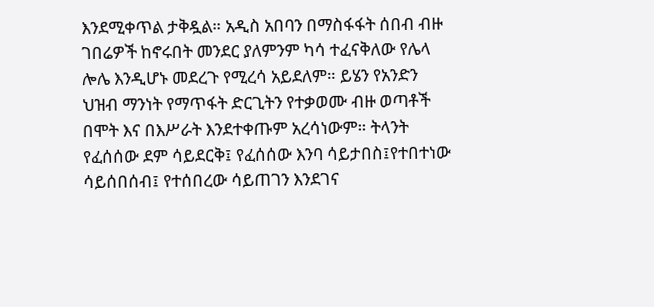እንደሚቀጥል ታቅዷል። አዲስ አበባን በማስፋፋት ሰበብ ብዙ ገበሬዎች ከኖሩበት መንደር ያለምንም ካሳ ተፈናቅለው የሌላ ሎሌ እንዲሆኑ መደረጉ የሚረሳ አይደለም። ይሄን የአንድን ህዝብ ማንነት የማጥፋት ድርጊትን የተቃወሙ ብዙ ወጣቶች በሞት እና በእሥራት እንደተቀጡም አረሳነውም። ትላንት የፈሰሰው ደም ሳይደርቅ፤ የፈሰሰው እንባ ሳይታበስ፤የተበተነው ሳይሰበሰብ፤ የተሰበረው ሳይጠገን እንደገና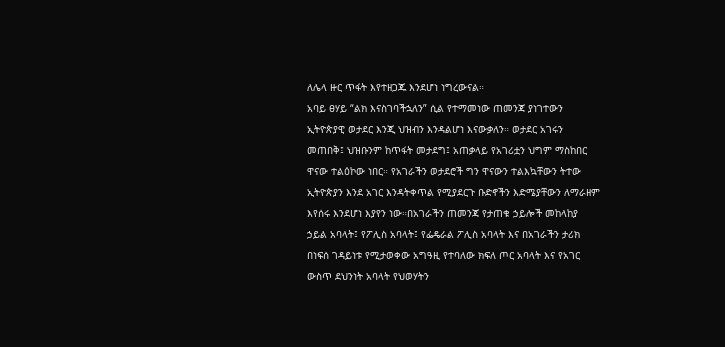ለሌላ ዙር ጥፋት እየተዘጋጁ እንደሆነ ነግረውናል።
አባይ ፀሃይ “ልክ እናስገባችኋለን” ሲል የተማመነው ጠመንጃ ያነገተውን ኢትዮጵያዊ ወታደር እንጂ ህዝብን እንዳልሆነ እናውቃለን። ወታደር አገሩን መጠበቅ፤ ህዝቡንም ከጥፋት መታደግ፤ አጠቃላይ የአገሪቷን ህግም ማስከበር ዋናው ተልዕኮው ነበር። የአገራችን ወታደሮች ግን ዋናውን ተልእኳቸውን ትተው ኢትዮጵያን እንደ አገር እንዳትቀጥል የሚያደርጉ ቡድኖችን እድሜያቸውን ለማራዘም እየሰሩ እንደሆነ እያየን ነው።በአገራችን ጠመንጃ የታጠቁ ኃይሎች መከላከያ ኃይል አባላት፤ የፖሊስ አባላት፤ የፌዴራል ፖሊስ አባላት እና በአገራችን ታሪክ በነፍሰ ገዳይነቱ የሚታወቀው አግዓዚ የተባለው ክፍለ ጦር አባላት እና የአገር ውስጥ ደህንነት አባላት የህወሃትን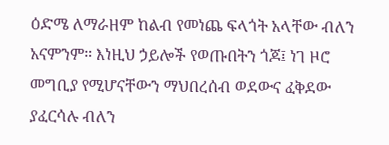ዕድሜ ለማራዘም ከልብ የመነጨ ፍላጎት አላቸው ብለን አናምንም። እነዚህ ኃይሎች የወጡበትን ጎጆ፤ ነገ ዞሮ መግቢያ የሚሆናቸውን ማህበረሰብ ወደውና ፈቅደው ያፈርሳሉ ብለን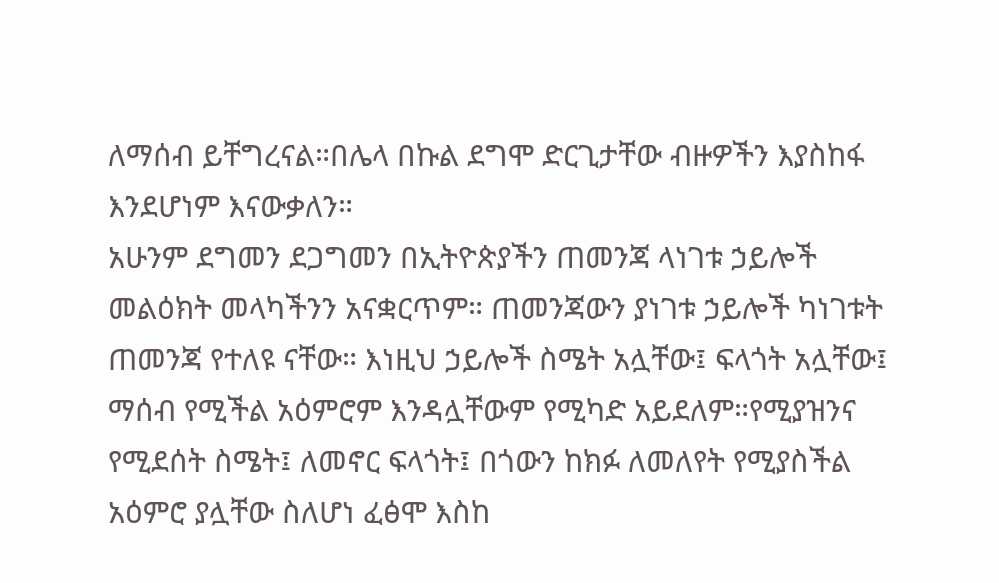ለማሰብ ይቸግረናል።በሌላ በኩል ደግሞ ድርጊታቸው ብዙዎችን እያስከፋ እንደሆነም እናውቃለን።
አሁንም ደግመን ደጋግመን በኢትዮጵያችን ጠመንጃ ላነገቱ ኃይሎች መልዕክት መላካችንን አናቋርጥም። ጠመንጃውን ያነገቱ ኃይሎች ካነገቱት ጠመንጃ የተለዩ ናቸው። እነዚህ ኃይሎች ስሜት አሏቸው፤ ፍላጎት አሏቸው፤ ማሰብ የሚችል አዕምሮም እንዳሏቸውም የሚካድ አይደለም።የሚያዝንና የሚደሰት ስሜት፤ ለመኖር ፍላጎት፤ በጎውን ከክፉ ለመለየት የሚያስችል አዕምሮ ያሏቸው ስለሆነ ፈፅሞ እስከ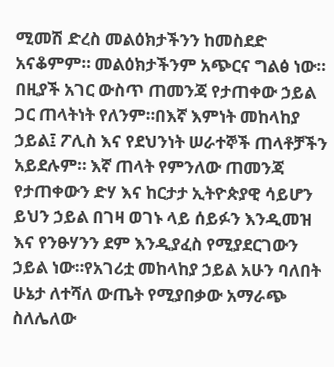ሚመሽ ድረስ መልዕክታችንን ከመስደድ አናቆምም። መልዕክታችንም አጭርና ግልፅ ነው። በዚያች አገር ውስጥ ጠመንጃ የታጠቀው ኃይል ጋር ጠላትነት የለንም።በእኛ እምነት መከላከያ ኃይል፤ ፖሊስ እና የደህንነት ሠራተኞች ጠላቶቻችን አይደሉም። እኛ ጠላት የምንለው ጠመንጃ የታጠቀውን ድሃ እና ከርታታ ኢትዮጵያዊ ሳይሆን ይህን ኃይል በገዛ ወገኑ ላይ ሰይፉን እንዲመዝ እና የንፁሃንን ደም እንዲያፈስ የሚያደርገውን ኃይል ነው።የአገሪቷ መከላከያ ኃይል አሁን ባለበት ሁኔታ ለተሻለ ውጤት የሚያበቃው አማራጭ ስለሌለው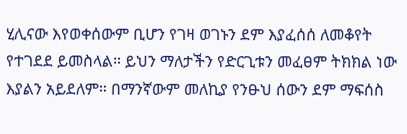ሂሊናው እየወቀሰውም ቢሆን የገዛ ወገኑን ደም እያፈሰሰ ለመቆየት የተገደደ ይመስላል። ይህን ማለታችን የድርጊቱን መፈፀም ትክክል ነው እያልን አይደለም። በማንኛውም መለኪያ የንፁህ ሰውን ደም ማፍሰስ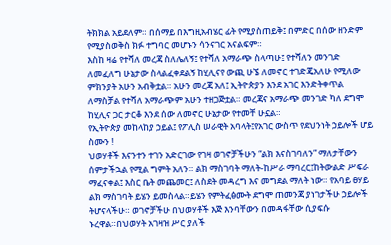ትክክል አይደለም። በሰማይ በእግዚአብሄር ፊት የሚያስጠይቅ፤ በምድር በሰው ዘንድም የሚያስወቅስ ክፉ ተግባር መሆኑን ሳንናገር አናልፍም።
እስከ ዛሬ የተሻለ መረጃ ስለሌለኝ፤ የተሻለ አማራጭ ስላጣሁ፤ የተሻለን መንገድ ለመፈለግ ሁኔታው ስላልፈቀደልኝ ከሂሊናየ ውጪ ሁኜ ለመኖር ተገድጄአለሁ የሚለው ምክንያት አሁን አብቅቷል። አሁን መረጃ አለ፤ ኢትዮጵያን እንደ አገር እንድትቀጥል ለማስቻል የተሻለ አማራጭም አሁን ተዘጋጅቷል። መረጃና አማራጭ መንገድ ካለ ደግሞ ከሂሊና ጋር ታርቆ እንደ ሰው ለመኖር ሁኔታው የተመቸ ሁኗል።
የኢትዮጵያ መከላከያ ኃይል፤ የፖሊስ ሠራዊት አባላት፤የአገር ውስጥ የደህንነት ኃይሎች ሆይ ስሙን !
ህወሃቶች እናንተን ተገን አድርገው የገዛ ወገኖቻችሁን “ልክ እናስገባለን” ማለታቸውን ሰምታችኋል የሚል ግምት አለን። ልክ ማስገባት ማለት-ከሥራ ማባረር፤ከትውልድ ሥፍራ ማፈናቀል፤ እስር ቤት መጨመር፤ ለስደት መዳረግ እና መግደል ማለት ነው። የአባይ ፀሃይ ልክ ማስገባት ይሄን ይመስላል።ይሄን የምትፈፅሙት ደግሞ ጠመንጃ ያነገታችሁ ኃይሎች ትሆናላችሁ። ወገኖቻችሁ በህወሃቶች እጅ እንባቸውን በመዳፋቸው ሲያፍሱ ኑረዋል።በህወሃት አገዛዝ ሥር ያለች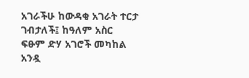አገራችሁ ከውዳቂ አገራት ተርታ ገብታለች፤ ከዓለም አስር ፍፁም ድሃ አገሮች መካከል አንዷ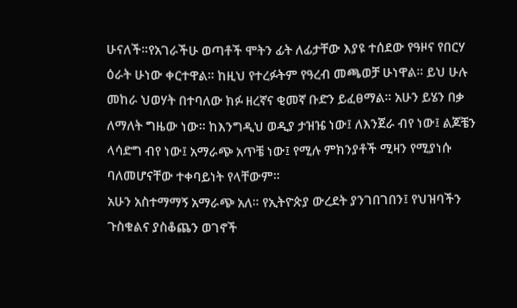ሁናለች።የአገራችሁ ወጣቶች ሞትን ፊት ለፊታቸው እያዩ ተሰደው የዓዞና የበርሃ ዕራት ሁነው ቀርተዋል። ከዚህ የተረፉትም የዓረብ መጫወቻ ሁነዋል። ይህ ሁሉ መከራ ህወሃት በተባለው ክፉ ዘረኛና ቂመኛ ቡድን ይፈፀማል። አሁን ይሄን በቃ ለማለት ግዜው ነው። ከእንግዲህ ወዲያ ታዝዤ ነው፤ ለእንጀራ ብየ ነው፤ ልጆቼን ላሳድግ ብየ ነው፤ አማራጭ አጥቼ ነው፤ የሚሉ ምክንያቶች ሚዛን የሚያነሱ ባለመሆናቸው ተቀባይነት የላቸውም።
አሁን አስተማማኝ አማራጭ አለ። የኢትዮጵያ ውረደት ያንገበገበን፤ የህዝባችን ጉስቁልና ያስቆጨን ወገኖች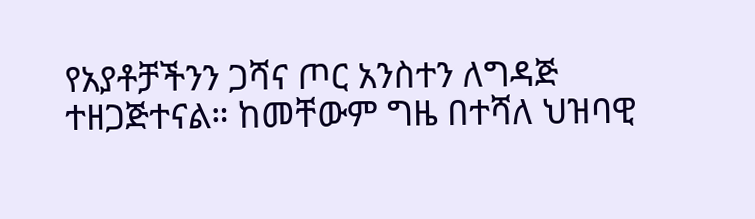የአያቶቻችንን ጋሻና ጦር አንስተን ለግዳጅ ተዘጋጅተናል። ከመቸውም ግዜ በተሻለ ህዝባዊ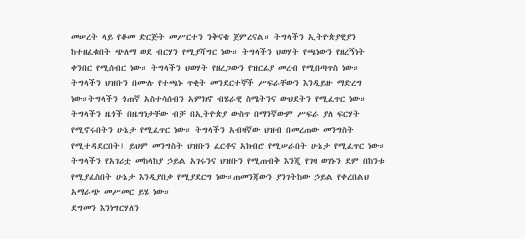መሠረት ላይ የቆመ ድርጅት መሥርተን ንቅናቄ ጀምረናል። ትግላችን ኢትዮጵያዊያን ከተዘፈቁበት ጭለማ ወደ ብርሃን የሚያሻግር ነው። ትግላችን ህወሃት የጫነውን የዘረኝነት ቀንበር የሚሰብር ነው። ትግላችን ህወሃት የዘረጋውን የዝርፊያ መረብ የሚበጣጥስ ነው። ትግላችን ህዝቡን በሙሉ የተጫኑ ጥቂት መንደርተኞች ሥፍራቸውን እንዲይዙ ማድረግ ነው።ትግላችን ጎጠኛ አስተሳሰብን አምክኖ ብሄራዊ ስሜትንና ውህደትን የሚፈጥር ነው። ትግላችን ዜጎች በዜግነታቸው ብቻ በኢትዮጵያ ውስጥ በማንኛውም ሥፍራ ያለ ፍርሃት የሚኖሩበትን ሁኔታ የሚፈጥር ነው። ትግላችን አብዛኛው ህዝብ በመረጠው መንግስት የሚተዳደርበት፤ ይህም መንግስት ህዝቡን ፈርቶና አክብሮ የሚሠራበት ሁኔታ የሚፈጥር ነው። ትግላችን የአገሪቷ መከላከያ ኃይል አገሩንና ህዝቡን የሚጠብቅ እንጂ የገዛ ወገኑን ደም በከንቱ የሚያፈስበት ሁኔታ እንዲያበቃ የሚያደርግ ነው።ጠመንጃውን ያንገትከው ኃይል የቀረበልህ አማራጭ መሥመር ይሄ ነው።
ደግመን እንነግርሃለን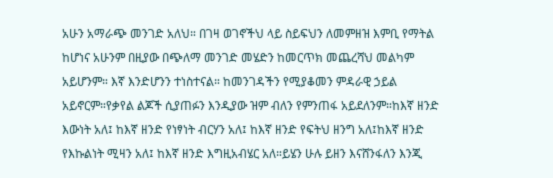አሁን አማራጭ መንገድ አለህ። በገዛ ወገኖችህ ላይ ስይፍህን ለመምዘዝ እምቢ የማትል ከሆነና አሁንም በዚያው በጭለማ መንገድ መሄድን ከመርጥክ መጨረሻህ መልካም አይሆንም። እኛ እንድሆንን ተነስተናል። ከመንገዳችን የሚያቆመን ምዳራዊ ኃይል አይኖርም።የቃየል ልጆች ሲያጠፉን እንዲያው ዝም ብለን የምንጠፋ አይደለንም።ከእኛ ዘንድ እውነት አለ፤ ከእኛ ዘንድ የነፃነት ብርሃን አለ፤ ከእኛ ዘንድ የፍትህ ዘንግ አለ፤ከእኛ ዘንድ የእኩልነት ሚዛን አለ፤ ከእኛ ዘንድ እግዚአብሄር አለ።ይሄን ሁሉ ይዘን እናሸንፋለን እንጂ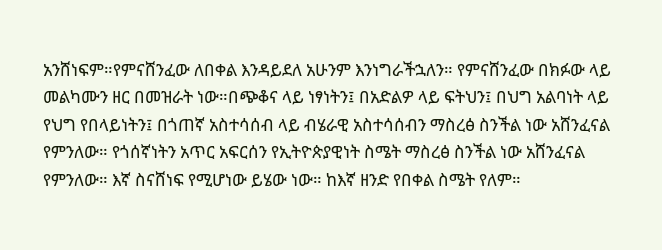አንሸነፍም።የምናሸንፈው ለበቀል እንዳይደለ አሁንም እንነግራችኋለን። የምናሸንፈው በክፉው ላይ መልካሙን ዘር በመዝራት ነው።በጭቆና ላይ ነፃነትን፤ በአድልዎ ላይ ፍትህን፤ በህግ አልባነት ላይ የህግ የበላይነትን፤ በጎጠኛ አስተሳሰብ ላይ ብሄራዊ አስተሳሰብን ማስረፅ ስንችል ነው አሸንፈናል የምንለው። የጎሰኛነትን አጥር አፍርሰን የኢትዮጵያዊነት ስሜት ማስረፅ ስንችል ነው አሸንፈናል የምንለው። እኛ ስናሸነፍ የሚሆነው ይሄው ነው። ከእኛ ዘንድ የበቀል ስሜት የለም።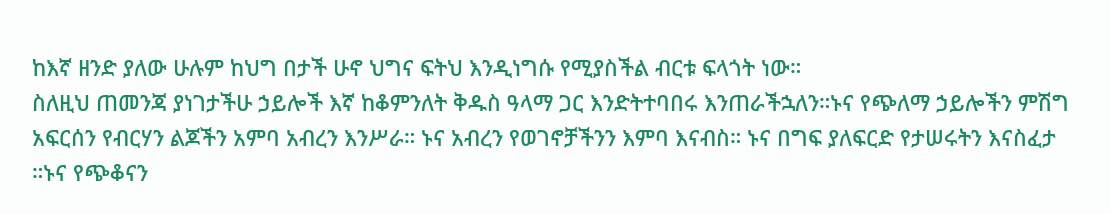ከእኛ ዘንድ ያለው ሁሉም ከህግ በታች ሁኖ ህግና ፍትህ እንዲነግሱ የሚያስችል ብርቱ ፍላጎት ነው።
ስለዚህ ጠመንጃ ያነገታችሁ ኃይሎች እኛ ከቆምንለት ቅዱስ ዓላማ ጋር እንድትተባበሩ እንጠራችኋለን።ኑና የጭለማ ኃይሎችን ምሽግ አፍርሰን የብርሃን ልጆችን አምባ አብረን እንሥራ። ኑና አብረን የወገኖቻችንን እምባ እናብስ። ኑና በግፍ ያለፍርድ የታሠሩትን እናስፈታ ።ኑና የጭቆናን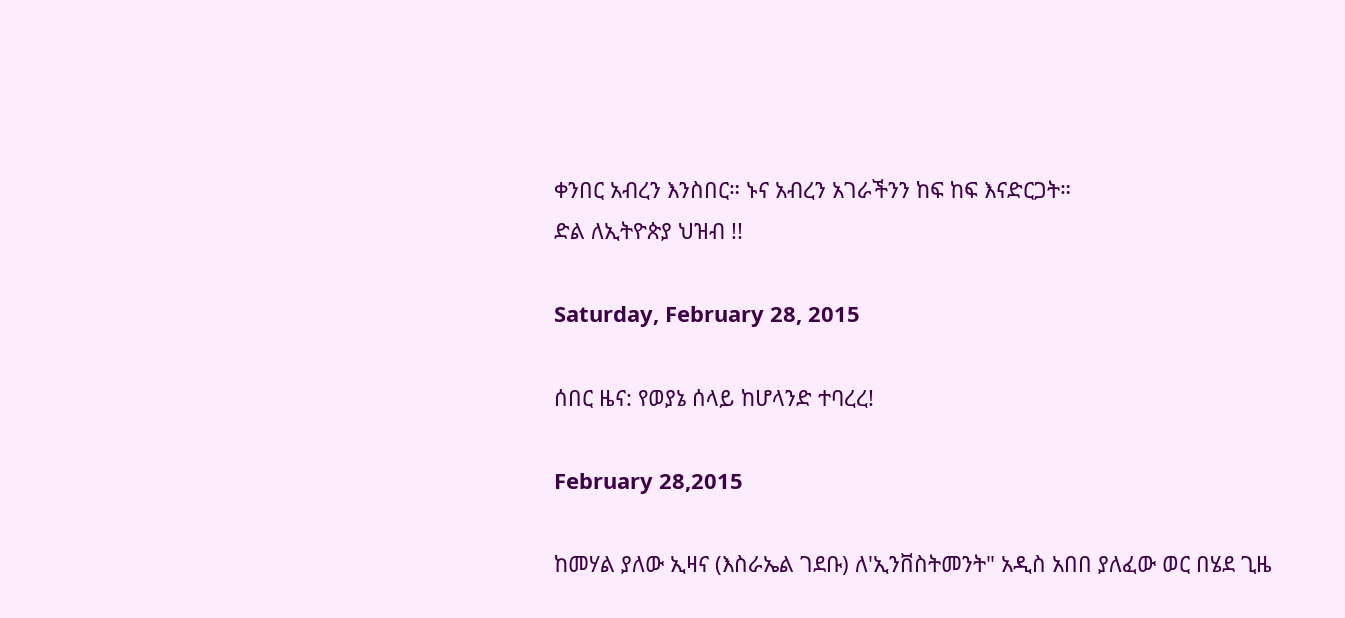ቀንበር አብረን እንስበር። ኑና አብረን አገራችንን ከፍ ከፍ እናድርጋት።
ድል ለኢትዮጵያ ህዝብ !!

Saturday, February 28, 2015

ሰበር ዜና: የወያኔ ሰላይ ከሆላንድ ተባረረ!

February 28,2015

ከመሃል ያለው ኢዛና (እስራኤል ገደቡ) ለ'ኢንቨስትመንት" አዲስ አበበ ያለፈው ወር በሄደ ጊዜ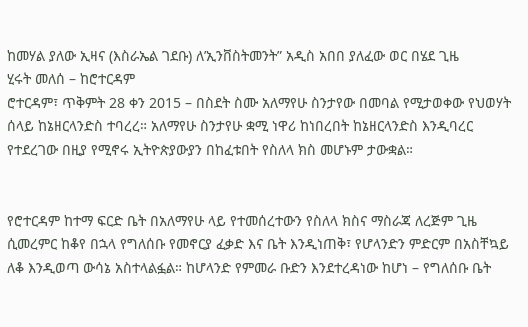ከመሃል ያለው ኢዛና (እስራኤል ገደቡ) ለ’ኢንቨስትመንት” አዲስ አበበ ያለፈው ወር በሄደ ጊዜ
ሂሩት መለሰ – ከሮተርዳም
ሮተርዳም፣ ጥቅምት 28 ቀን 2015 – በስደት ስሙ አለማየሁ ስንታየው በመባል የሚታወቀው የህወሃት ሰላይ ከኔዘርላንድስ ተባረረ። አለማየሁ ስንታየሁ ቋሚ ነዋሪ ከነበረበት ከኔዘርላንድስ እንዲባረር የተደረገው በዚያ የሚኖሩ ኢትዮጵያውያን በከፈቱበት የስለላ ክስ መሆኑም ታውቋል።


የሮተርዳም ከተማ ፍርድ ቤት በአለማየሁ ላይ የተመሰረተውን የስለላ ክስና ማስራጃ ለረጅም ጊዜ ሲመረምር ከቆየ በኋላ የግለሰቡ የመኖርያ ፈቃድ እና ቤት እንዲነጠቅ፣ የሆላንድን ምድርም በአስቸኳይ ለቆ እንዲወጣ ውሳኔ አስተላልፏል። ከሆላንድ የምመራ ቡድን እንደተረዳነው ከሆነ – የግለሰቡ ቤት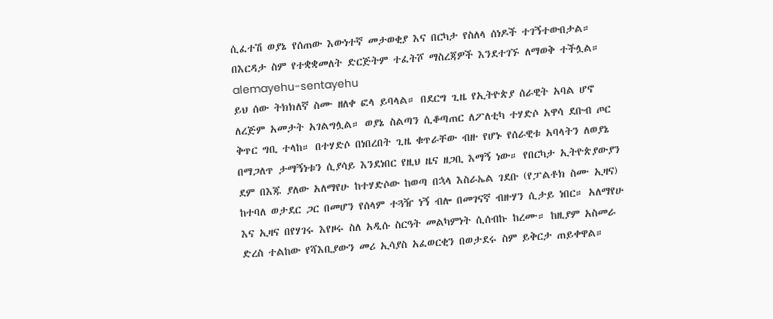ሲፈተሽ ወያኔ የሰጠው እውነተኛ መታወቂያ እና በርካታ የስለላ ሰነዶች ተገኝተውበታል። በእርዳታ ስም የተቋቋመለት ድርጅትም ተፈትሾ ማስረጃዎች እንደተገኙ ለማወቅ ተችሏል።
alemayehu-sentayehu
ይህ ሰው ትክክለኛ ስሙ ዘለቀ ፎላ ይባላል። በደርግ ጊዜ የኢትዮጵያ ሰራዊት አባል ሆኖ ለረጅም አመታት አገልግሏል። ወያኔ ስልጣን ሲቆጣጠር ለፖለቲካ ተሃድሶ አዋሳ ደቡብ ጦር ቅጥር ግቢ ተላከ። በተሃድሶ በነበረበት ጊዜ ቁጥራቸው ብዙ የሆኑ የሰራዊቱ አባላትን ለወያኔ በማጋለጥ ታማኝነቱን ሲያሳይ እንደነበር የዚህ ዜና ዘጋቢ እማኝ ነው። የበርካታ ኢትዮጵያውያን ደም በእጁ ያለው አለማየሁ ከተሃድሶው ከወጣ በኋላ እስራኤል ገደቡ (የፓልቶክ ስሙ ኢዛና) ከተባለ ወታደር ጋር በመሆን የሰላም ተጓዥ ነኝ ብሎ በመገናኛ ብዙሃን ሲታይ ነበር። አለማየሁ እና ኢዛና በየሃገሩ እየዞሩ ስለ አዲሱ ስርዓት መልካምነት ሲሰብኩ ከረሙ። ከዚያም አስመራ ድረስ ተልከው የሻእቢያውን መሪ ኢሳያስ አፈወርቂን በወታደሩ ስም ይቅርታ ጠይቀዋል።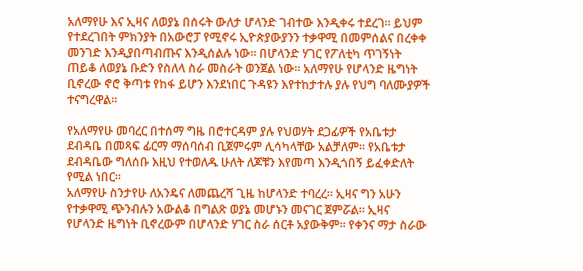አለማየሁ እና ኢዛና ለወያኔ በሰሩት ውለታ ሆላንድ ገብተው እንዲቀሩ ተደረገ። ይህም የተደረገበት ምክንያት በአውሮፓ የሚኖሩ ኢዮጵያውያንን ተቃዋሚ በመምሰልና በረቀቀ መንገድ እንዲያበጣብጡና እንዲሰልሉ ነው። በሆላንድ ሃገር የፖለቲካ ጥገኝነት ጠይቆ ለወያኔ ቡድን የስለላ ስራ መስራት ወንጀል ነው። አለማየሁ የሆላንድ ዜግነት ቢኖረው ኖሮ ቅጣቱ የከፋ ይሆን እንደነበር ጉዳዩን እየተከታተሉ ያሉ የህግ ባለሙያዎች ተናግረዋል።

የአለማየሁ መባረር በተሰማ ግዜ በሮተርዳም ያሉ የህወሃት ደጋፊዎች የአቤቱታ ደብዳቤ በመጻፍ ፊርማ ማሰባሰብ ቢጀምሩም ሊሳካላቸው አልቻለም። የአቤቱታ ደብዳቤው ግለሰቡ እዚህ የተወለዱ ሁለት ለጆቹን እየመጣ እንዲጎበኝ ይፈቀድለት የሚል ነበር።
አለማየሁ ስንታየሁ ለአንዴና ለመጨረሻ ጊዜ ከሆላንድ ተባረረ። ኢዛና ግን አሁን የተቃዋሚ ጭንብሉን አውልቆ በግልጽ ወያኔ መሆኑን መናገር ጀምሯል። ኢዛና የሆላንድ ዜግነት ቢኖረውም በሆላንድ ሃገር ስራ ሰርቶ አያውቅም። የቀንና ማታ ስራው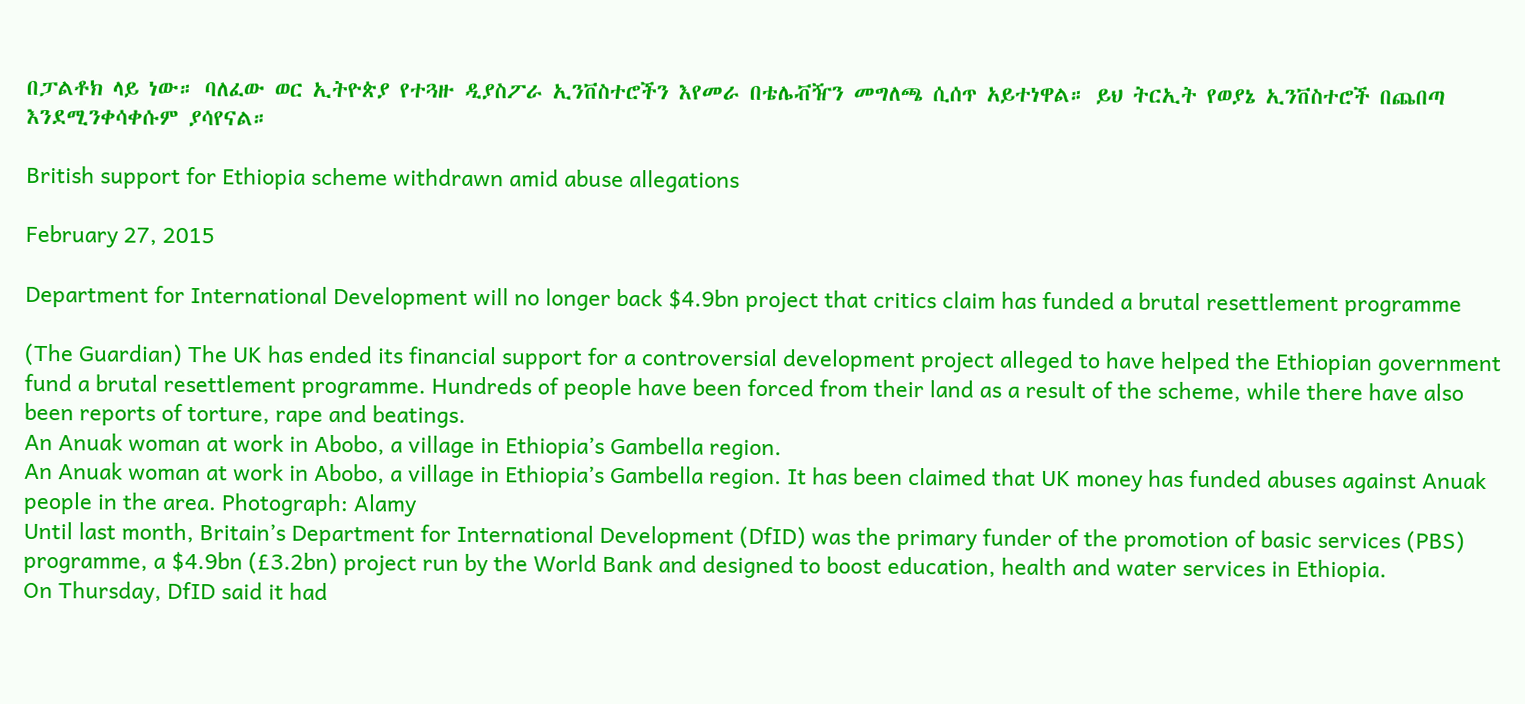በፓልቶክ ላይ ነው። ባለፈው ወር ኢትዮጵያ የተጓዙ ዲያስፖራ ኢንቨስተሮችን እየመራ በቴሌቭዥን መግለጫ ሲሰጥ አይተነዋል። ይህ ትርኢት የወያኔ ኢንቨስተሮች በጨበጣ እንደሚንቀሳቀሱም ያሳየናል።

British support for Ethiopia scheme withdrawn amid abuse allegations

February 27, 2015

Department for International Development will no longer back $4.9bn project that critics claim has funded a brutal resettlement programme

(The Guardian) The UK has ended its financial support for a controversial development project alleged to have helped the Ethiopian government fund a brutal resettlement programme. Hundreds of people have been forced from their land as a result of the scheme, while there have also been reports of torture, rape and beatings.
An Anuak woman at work in Abobo, a village in Ethiopia’s Gambella region.
An Anuak woman at work in Abobo, a village in Ethiopia’s Gambella region. It has been claimed that UK money has funded abuses against Anuak people in the area. Photograph: Alamy
Until last month, Britain’s Department for International Development (DfID) was the primary funder of the promotion of basic services (PBS) programme, a $4.9bn (£3.2bn) project run by the World Bank and designed to boost education, health and water services in Ethiopia.
On Thursday, DfID said it had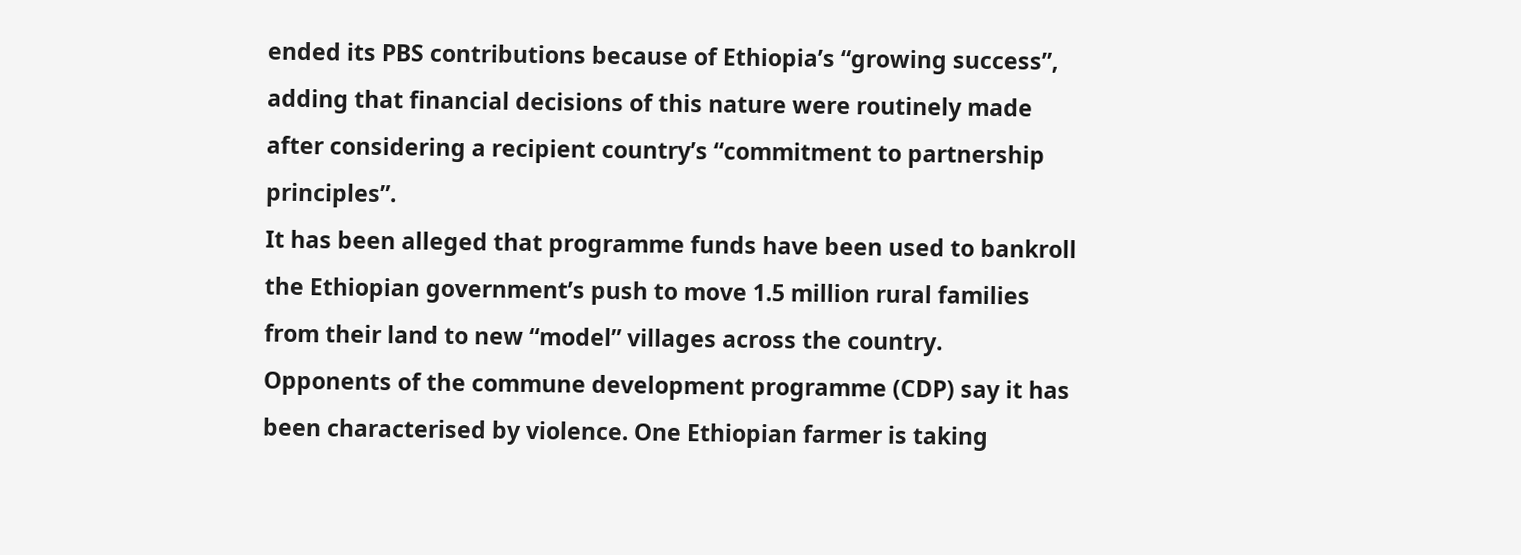ended its PBS contributions because of Ethiopia’s “growing success”, adding that financial decisions of this nature were routinely made after considering a recipient country’s “commitment to partnership principles”.
It has been alleged that programme funds have been used to bankroll the Ethiopian government’s push to move 1.5 million rural families from their land to new “model” villages across the country.
Opponents of the commune development programme (CDP) say it has been characterised by violence. One Ethiopian farmer is taking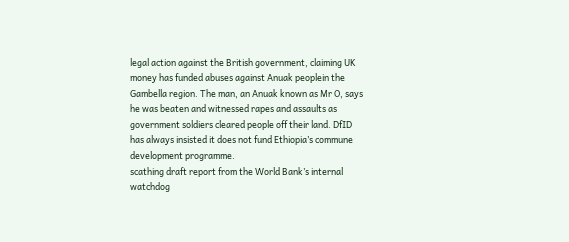legal action against the British government, claiming UK money has funded abuses against Anuak peoplein the Gambella region. The man, an Anuak known as Mr O, says he was beaten and witnessed rapes and assaults as government soldiers cleared people off their land. DfID has always insisted it does not fund Ethiopia’s commune development programme.
scathing draft report from the World Bank’s internal watchdog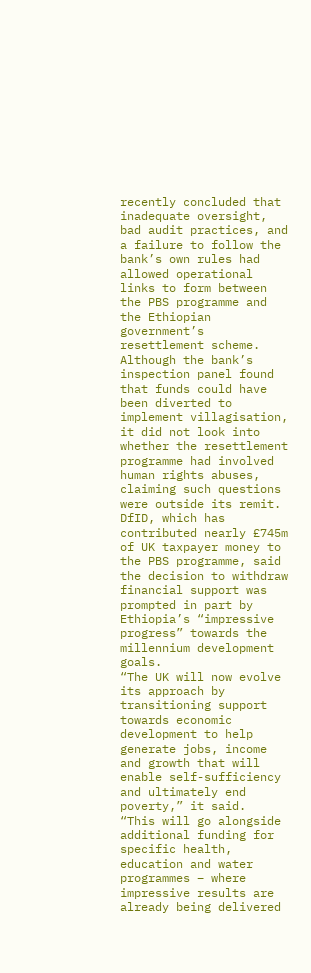recently concluded that inadequate oversight, bad audit practices, and a failure to follow the bank’s own rules had allowed operational links to form between the PBS programme and the Ethiopian government’s resettlement scheme.
Although the bank’s inspection panel found that funds could have been diverted to implement villagisation, it did not look into whether the resettlement programme had involved human rights abuses, claiming such questions were outside its remit.
DfID, which has contributed nearly £745m of UK taxpayer money to the PBS programme, said the decision to withdraw financial support was prompted in part by Ethiopia’s “impressive progress” towards the millennium development goals.
“The UK will now evolve its approach by transitioning support towards economic development to help generate jobs, income and growth that will enable self-sufficiency and ultimately end poverty,” it said.
“This will go alongside additional funding for specific health, education and water programmes – where impressive results are already being delivered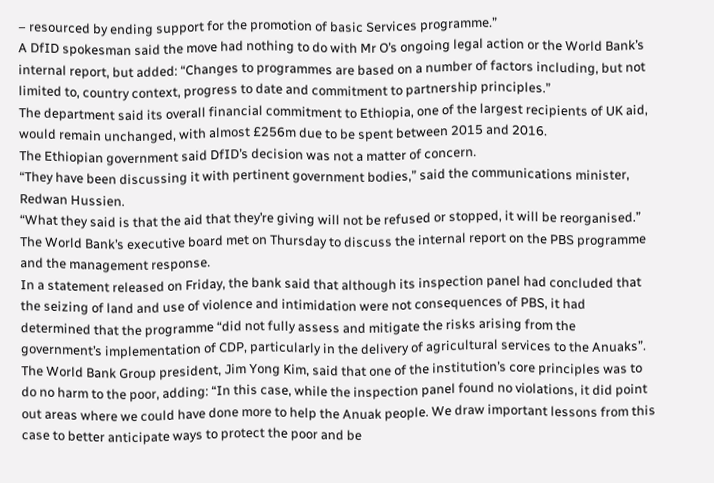– resourced by ending support for the promotion of basic Services programme.”
A DfID spokesman said the move had nothing to do with Mr O’s ongoing legal action or the World Bank’s internal report, but added: “Changes to programmes are based on a number of factors including, but not limited to, country context, progress to date and commitment to partnership principles.”
The department said its overall financial commitment to Ethiopia, one of the largest recipients of UK aid, would remain unchanged, with almost £256m due to be spent between 2015 and 2016.
The Ethiopian government said DfID’s decision was not a matter of concern.
“They have been discussing it with pertinent government bodies,” said the communications minister, Redwan Hussien.
“What they said is that the aid that they’re giving will not be refused or stopped, it will be reorganised.”
The World Bank’s executive board met on Thursday to discuss the internal report on the PBS programme and the management response.
In a statement released on Friday, the bank said that although its inspection panel had concluded that the seizing of land and use of violence and intimidation were not consequences of PBS, it had determined that the programme “did not fully assess and mitigate the risks arising from the government’s implementation of CDP, particularly in the delivery of agricultural services to the Anuaks”.
The World Bank Group president, Jim Yong Kim, said that one of the institution’s core principles was to do no harm to the poor, adding: “In this case, while the inspection panel found no violations, it did point out areas where we could have done more to help the Anuak people. We draw important lessons from this case to better anticipate ways to protect the poor and be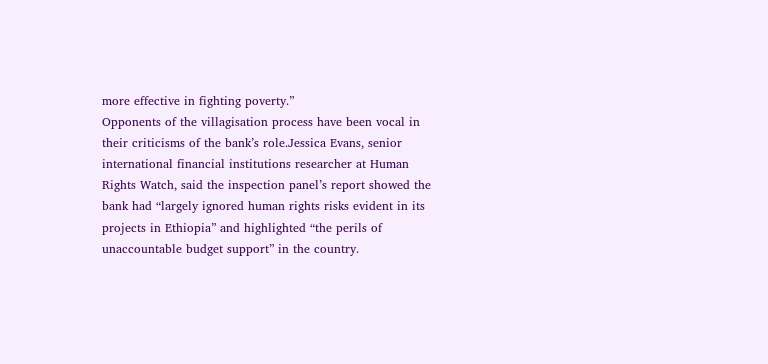more effective in fighting poverty.”
Opponents of the villagisation process have been vocal in their criticisms of the bank’s role.Jessica Evans, senior international financial institutions researcher at Human Rights Watch, said the inspection panel’s report showed the bank had “largely ignored human rights risks evident in its projects in Ethiopia” and highlighted “the perils of unaccountable budget support” in the country.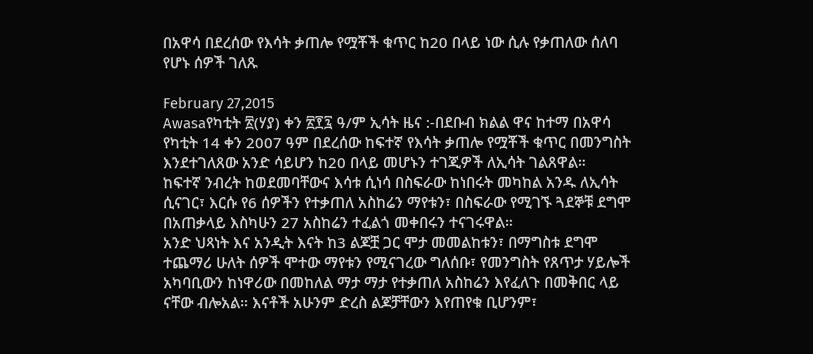በአዋሳ በደረሰው የእሳት ቃጠሎ የሟቾች ቁጥር ከ20 በላይ ነው ሲሉ የቃጠለው ሰለባ የሆኑ ሰዎች ገለጹ

February 27,2015
Awasaየካቲት ፳(ሃያ) ቀን ፳፻፯ ዓ/ም ኢሳት ዜና :-በደቡብ ክልል ዋና ከተማ በአዋሳ የካቲት 14 ቀን 2007 ዓም በደረሰው ከፍተኛ የእሳት ቃጠሎ የሟቾች ቁጥር በመንግስት እንደተገለጸው አንድ ሳይሆን ከ20 በላይ መሆኑን ተገጂዎች ለኢሳት ገልጸዋል።
ከፍተኛ ንብረት ከወደመባቸውና እሳቱ ሲነሳ በስፍራው ከነበሩት መካከል አንዱ ለኢሳት ሲናገር፣ እርሱ የ6 ሰዎችን የተቃጠለ አስከሬን ማየቱን፣ በስፍራው የሚገኙ ጓደኞቹ ደግሞ በአጠቃላይ እስካሁን 27 አስከሬን ተፈልጎ መቀበሩን ተናገሩዋል።
አንድ ህጻነት እና አንዲት እናት ከ3 ልጆቿ ጋር ሞታ መመልከቱን፣ በማግስቱ ደግሞ ተጨማሪ ሁለት ሰዎች ሞተው ማየቱን የሚናገረው ግለሰቡ፣ የመንግስት የጸጥታ ሃይሎች አካባቢውን ከነዋሪው በመከለል ማታ ማታ የተቃጠለ አስከሬን እየፈለጉ በመቅበር ላይ ናቸው ብሎአል። እናቶች አሁንም ድረስ ልጆቻቸውን እየጠየቁ ቢሆንም፣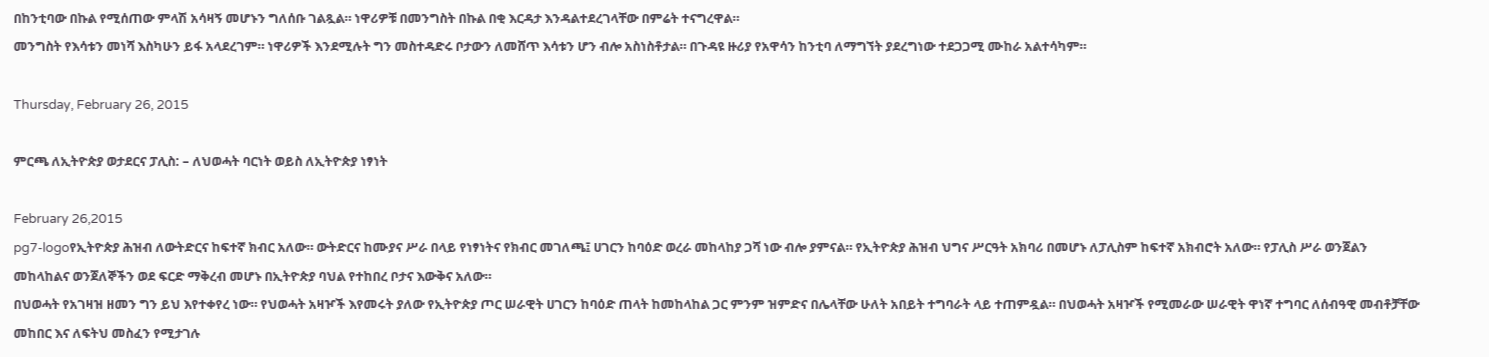በከንቲባው በኩል የሚሰጠው ምላሽ አሳዛኝ መሆኑን ግለሰቡ ገልጿል። ነዋሪዎቹ በመንግስት በኩል በቂ እርዳታ እንዳልተደረገላቸው በምሬት ተናግረዋል።
መንግስት የእሳቱን መነሻ እስካሁን ይፋ አላደረገም። ነዋሪዎች እንደሚሉት ግን መስተዳድሩ ቦታውን ለመሸጥ እሳቱን ሆን ብሎ አስነስቶታል። በጉዳዩ ዙሪያ የአዋሳን ከንቲባ ለማግኘት ያደረግነው ተደጋጋሚ ሙከራ አልተሳካም።

Thursday, February 26, 2015

ምርጫ ለኢትዮጵያ ወታደርና ፓሊስ: – ለህወሓት ባርነት ወይስ ለኢትዮጵያ ነፃነት

February 26,2015
pg7-logoየኢትዮጵያ ሕዝብ ለውትድርና ከፍተኛ ክብር አለው። ውትድርና ከሙያና ሥራ በላይ የነፃነትና የክብር መገለጫ፤ ሀገርን ከባዕድ ወረራ መከላከያ ጋሻ ነው ብሎ ያምናል። የኢትዮጵያ ሕዝብ ህግና ሥርዓት አክባሪ በመሆኑ ለፓሊስም ከፍተኛ አክብሮት አለው። የፓሊስ ሥራ ወንጀልን መከላከልና ወንጀለኞችን ወደ ፍርድ ማቅረብ መሆኑ በኢትዮጵያ ባህል የተከበረ ቦታና እውቅና አለው።
በህወሓት የአገዛዝ ዘመን ግን ይህ እየተቀየረ ነው። የህወሓት አዛዦች እየመሩት ያለው የኢትዮጵያ ጦር ሠራዊት ሀገርን ከባዕድ ጠላት ከመከላከል ጋር ምንም ዝምድና በሌላቸው ሁለት አበይት ተግባራት ላይ ተጠምዷል። በህወሓት አዛዦች የሚመራው ሠራዊት ዋነኛ ተግባር ለሰብዓዊ መብቶቻቸው መከበር እና ለፍትህ መስፈን የሚታገሉ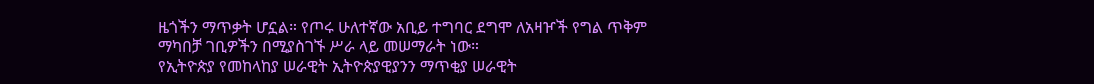ዜጎችን ማጥቃት ሆኗል። የጦሩ ሁለተኛው አቢይ ተግባር ደግሞ ለአዛዦች የግል ጥቅም ማካበቻ ገቢዎችን በሚያስገኙ ሥራ ላይ መሠማራት ነው።
የኢትዮጵያ የመከላከያ ሠራዊት ኢትዮጵያዊያንን ማጥቂያ ሠራዊት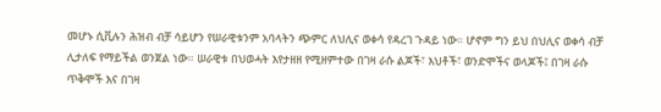መሆኑ ሲቪሉን ሕዝብ ብቻ ሳይሆን የሠራዊቱንም አባላትን ጭምር ለህሊና ወቀሳ የዳረገ ጉዳይ ነው። ሆኖም ግን ይህ በህሊና ወቀሳ ብቻ ሊታለፍ የማይችል ወንጀል ነው። ሠራዊቱ በህወሓት እየታዘዘ የሚዘምተው በገዛ ራሱ ልጆች፣ እህቶች፣ ወንድሞችና ወላጆች፤ በገዛ ራሱ ጥቅሞች እና በገዛ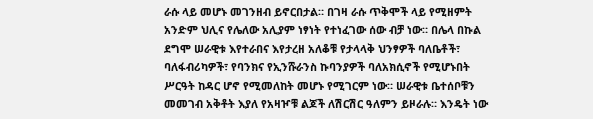ራሱ ላይ መሆኑ መገንዘብ ይኖርበታል። በገዛ ራሱ ጥቅሞች ላይ የሚዘምት አንድም ህሊና የሌለው አሊያም ነፃነት የተነፈገው ሰው ብቻ ነው። በሌላ በኩል ደግሞ ሠራዊቱ እየተራበና እየታረዘ አለቆቹ የታላላቅ ህንፃዎች ባለቤቶች፣ ባለፋብሪካዎች፣ የባንክና የኢንሹራንስ ኩባንያዎች ባለአክሲኖች የሚሆኑበት ሥርዓት ከዳር ሆኖ የሚመለከት መሆኑ የሚገርም ነው። ሠራዊቱ ቤተሰቦቹን መመገብ አቅቶት እያለ የአዛዦቹ ልጆች ለሽርሽር ዓለምን ይዞራሉ። እንዴት ነው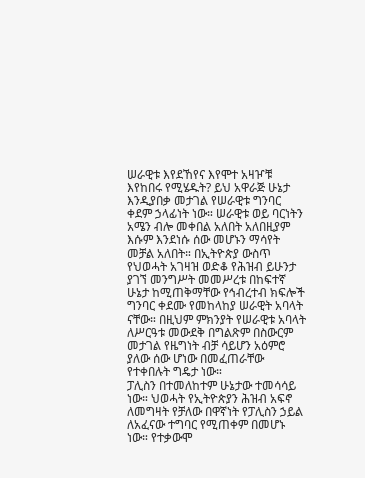ሠራዊቱ እየደኸየና እየሞተ አዛዦቹ እየከበሩ የሚሄዱት? ይህ አዋራጅ ሁኔታ እንዲያበቃ መታገል የሠራዊቱ ግንባር ቀደም ኃላፊነት ነው። ሠራዊቱ ወይ ባርነትን አሜን ብሎ መቀበል አለበት አለበዚያም እሱም እንደነሱ ሰው መሆኑን ማሳየት መቻል አለበት። በኢትዮጵያ ውስጥ የህወሓት አገዛዝ ወድቆ የሕዝብ ይሁንታ ያገኘ መንግሥት መመሥረቱ በከፍተኛ ሁኔታ ከሚጠቅማቸው የኅብረተብ ክፍሎች ግንባር ቀደሙ የመከላከያ ሠራዊት አባላት ናቸው። በዚህም ምክንያት የሠራዊቱ አባላት ለሥርዓቱ መውደቅ በግልጽም በስውርም መታገል የዜግነት ብቻ ሳይሆን አዕምሮ ያለው ሰው ሆነው በመፈጠራቸው የተቀበሉት ግዴታ ነው።
ፓሊስን በተመለከተም ሁኔታው ተመሳሳይ ነው። ህወሓት የኢትዮጵያን ሕዝብ አፍኖ ለመግዛት የቻለው በዋኛነት የፓሊስን ኃይል ለአፈናው ተግባር የሚጠቀም በመሆኑ ነው። የተቃውሞ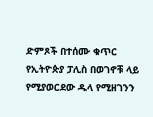ድምጾች በተሰሙ ቁጥር የኢትዮጵያ ፓሊስ በወገኖቹ ላይ የሚያወርደው ዱላ የሚዘገንን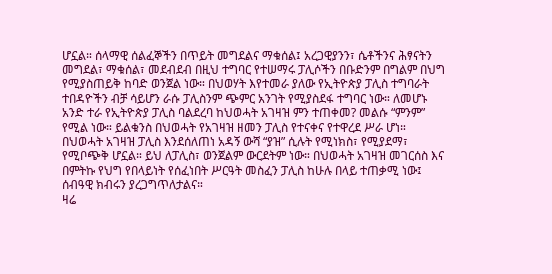ሆኗል። ሰላማዊ ሰልፈኞችን በጥይት መግደልና ማቁሰል፤ አረጋዊያንን፣ ሴቶችንና ሕፃናትን መግደል፣ ማቁሰል፣ መደብደብ በዚህ ተግባር የተሠማሩ ፓሊሶችን በቡድንም በግልም በህግ የሚያስጠይቅ ከባድ ወንጀል ነው። በህወሃት እየተመራ ያለው የኢትዮጵያ ፓሊስ ተግባራት ተበዳዮችን ብቻ ሳይሆን ራሱ ፓሊስንም ጭምር አንገት የሚያስደፋ ተግባር ነው። ለመሆኑ አንድ ተራ የኢትዮጵያ ፓሊስ ባልደረባ ከህወሓት አገዛዝ ምን ተጠቀመ? መልሱ “ምንም” የሚል ነው። ይልቁንስ በህወሓት የአገዛዝ ዘመን ፓሊስ የተናቀና የተዋረደ ሥራ ሆነ። በህወሓት አገዛዝ ፓሊስ እንደሰለጠነ አዳኝ ውሻ “ያዝ” ሲሉት የሚነክስ፣ የሚያደማ፣ የሚቦጭቅ ሆኗል። ይህ ለፓሊስ፣ ወንጀልም ውርደትም ነው። በህወሓት አገዛዝ መገርሰስ እና በምትኩ የህግ የበላይነት የሰፈነበት ሥርዓት መስፈን ፓሊስ ከሁሉ በላይ ተጠቃሚ ነው፤ ሰብዓዊ ክብሩን ያረጋግጥለታልና።
ዛሬ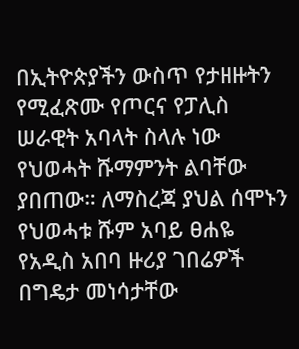በኢትዮጵያችን ውስጥ የታዘዙትን የሚፈጽሙ የጦርና የፓሊስ ሠራዊት አባላት ስላሉ ነው የህወሓት ሹማምንት ልባቸው ያበጠው። ለማስረጃ ያህል ሰሞኑን የህወሓቱ ሹም አባይ ፀሐዬ የአዲስ አበባ ዙሪያ ገበሬዎች በግዴታ መነሳታቸው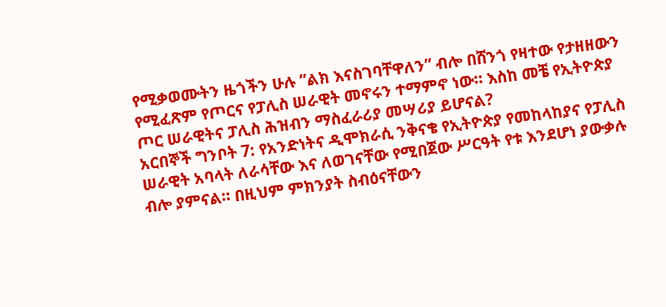የሚቃወሙትን ዜጎችን ሁሉ ”ልክ እናስገባቸዋለን” ብሎ በሸንጎ የዛተው የታዘዘውን የሚፈጽም የጦርና የፓሊስ ሠራዊት መኖሩን ተማምኖ ነው። እስከ መቼ የኢትዮጵያ ጦር ሠራዊትና ፓሊስ ሕዝብን ማስፈራሪያ መሣሪያ ይሆናል?
አርበኞች ግንቦት 7: የአንድነትና ዲሞክራሲ ንቅናቄ የኢትዮጵያ የመከላከያና የፓሊስ ሠራዊት አባላት ለራሳቸው እና ለወገናቸው የሚበጀው ሥርዓት የቱ እንደሆነ ያውቃሉ ብሎ ያምናል። በዚህም ምክንያት ስብዕናቸውን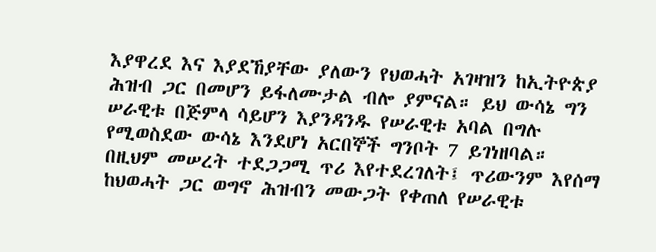እያዋረደ እና እያደኸያቸው ያለውን የህወሓት አገዛዝን ከኢትዮጵያ ሕዝብ ጋር በመሆን ይፋለሙታል ብሎ ያምናል። ይህ ውሳኔ ግን ሠራዊቱ በጅምላ ሳይሆን እያንዳንዱ የሠራዊቱ አባል በግሉ የሚወስደው ውሳኔ እንደሆነ አርበኞች ግንቦት 7 ይገነዘባል።
በዚህም መሠረት ተደጋጋሚ ጥሪ እየተደረገለት፤ ጥሪውንም እየሰማ ከህወሓት ጋር ወግኖ ሕዝብን መውጋት የቀጠለ የሠራዊቱ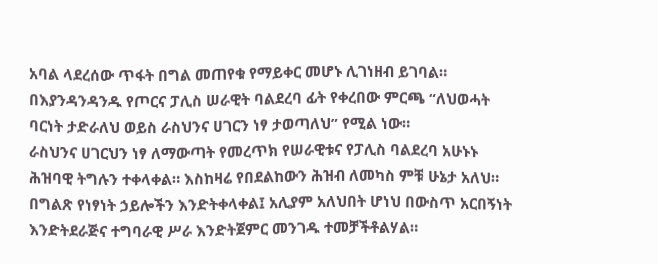አባል ላደረሰው ጥፋት በግል መጠየቁ የማይቀር መሆኑ ሊገነዘብ ይገባል። በእያንዳንዳንዱ የጦርና ፓሊስ ሠራዊት ባልደረባ ፊት የቀረበው ምርጫ “ለህወሓት ባርነት ታድራለህ ወይስ ራስህንና ሀገርን ነፃ ታወጣለህ” የሚል ነው።
ራስህንና ሀገርህን ነፃ ለማውጣት የመረጥክ የሠራዊቱና የፓሊስ ባልደረባ አሁኑኑ ሕዝባዊ ትግሉን ተቀላቀል። እስከዛሬ የበደልከውን ሕዝብ ለመካስ ምቹ ሁኔታ አለህ። በግልጽ የነፃነት ኃይሎችን እንድትቀላቀል፤ አሊያም አለህበት ሆነህ በውስጥ አርበኝነት እንድትደራጅና ተግባራዊ ሥራ እንድትጀምር መንገዱ ተመቻችቶልሃል።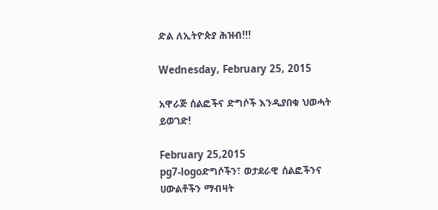ድል ለኢትዮጵያ ሕዝብ!!!

Wednesday, February 25, 2015

አዋራጅ ሰልፎችና ድግሶች እንዲያበቁ ህወሓት ይወገድ!

February 25,2015
pg7-logoድግሶችን፣ ወታደራዊ ሰልፎችንና ሀውልቶችን ማብዛት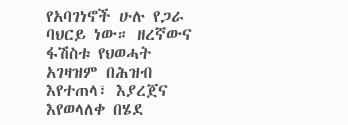የአባገነኖች ሁሉ የጋራ ባህርይ ነው። ዘረኛውና ፋሽስቱ የህወሓት አገዛዝም በሕዝብ እየተጠላ፣ እያረጀና እየወላለቀ በሄደ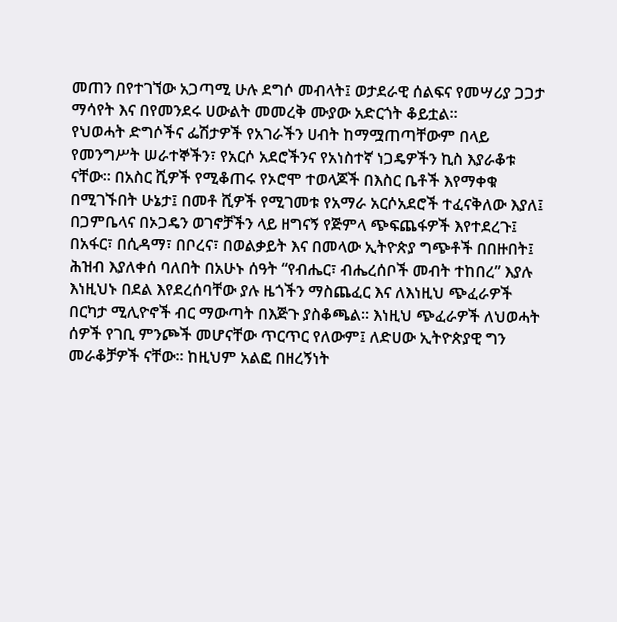መጠን በየተገኘው አጋጣሚ ሁሉ ደግሶ መብላት፤ ወታደራዊ ሰልፍና የመሣሪያ ጋጋታ ማሳየት እና በየመንደሩ ሀውልት መመረቅ ሙያው አድርጎት ቆይቷል።
የህወሓት ድግሶችና ፌሽታዎች የአገራችን ሀብት ከማሟጠጣቸውም በላይ የመንግሥት ሠራተኞችን፣ የአርሶ አደሮችንና የአነስተኛ ነጋዴዎችን ኪስ እያራቆቱ ናቸው። በአስር ሺዎች የሚቆጠሩ የኦሮሞ ተወላጆች በእስር ቤቶች እየማቀቁ በሚገኙበት ሁኔታ፤ በመቶ ሺዎች የሚገመቱ የአማራ አርሶአደሮች ተፈናቅለው እያለ፤ በጋምቤላና በኦጋዴን ወገኖቻችን ላይ ዘግናኝ የጅምላ ጭፍጨፋዎች እየተደረጉ፤ በአፋር፣ በሲዳማ፣ በቦረና፣ በወልቃይት እና በመላው ኢትዮጵያ ግጭቶች በበዙበት፤ ሕዝብ እያለቀሰ ባለበት በአሁኑ ሰዓት “የብሔር፣ ብሔረሰቦች መብት ተከበረ” እያሉ እነዚህኑ በደል እየደረሰባቸው ያሉ ዜጎችን ማስጨፈር እና ለእነዚህ ጭፈራዎች በርካታ ሚሊዮኖች ብር ማውጣት በእጅጉ ያስቆጫል። እነዚህ ጭፈራዎች ለህወሓት ሰዎች የገቢ ምንጮች መሆናቸው ጥርጥር የለውም፤ ለድሀው ኢትዮጵያዊ ግን መራቆቻዎች ናቸው። ከዚህም አልፎ በዘረኝነት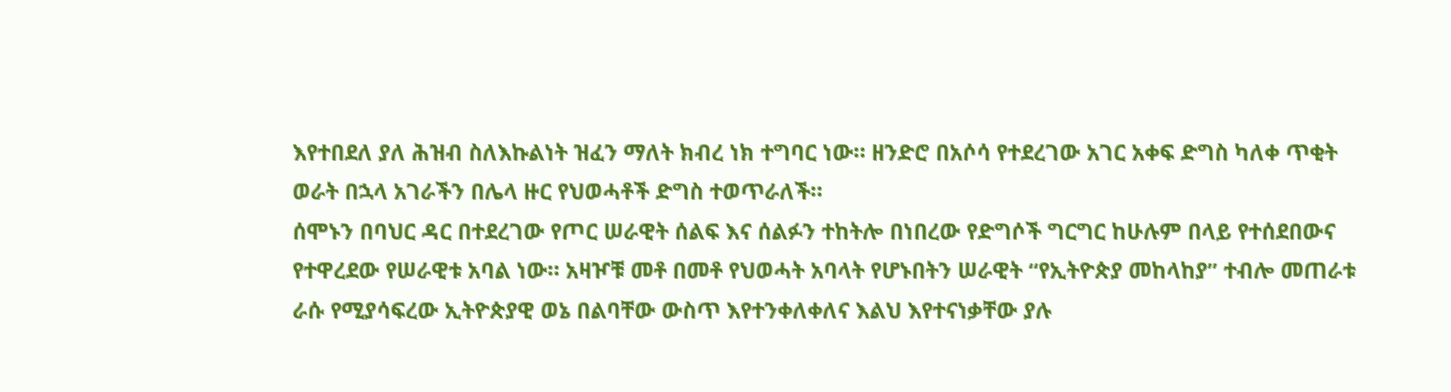እየተበደለ ያለ ሕዝብ ስለእኩልነት ዝፈን ማለት ክብረ ነክ ተግባር ነው። ዘንድሮ በአሶሳ የተደረገው አገር አቀፍ ድግስ ካለቀ ጥቂት ወራት በኋላ አገራችን በሌላ ዙር የህወሓቶች ድግስ ተወጥራለች።
ሰሞኑን በባህር ዳር በተደረገው የጦር ሠራዊት ሰልፍ እና ሰልፉን ተከትሎ በነበረው የድግሶች ግርግር ከሁሉም በላይ የተሰደበውና የተዋረደው የሠራዊቱ አባል ነው። አዛዦቹ መቶ በመቶ የህወሓት አባላት የሆኑበትን ሠራዊት “የኢትዮጵያ መከላከያ” ተብሎ መጠራቱ ራሱ የሚያሳፍረው ኢትዮጵያዊ ወኔ በልባቸው ውስጥ እየተንቀለቀለና እልህ እየተናነቃቸው ያሉ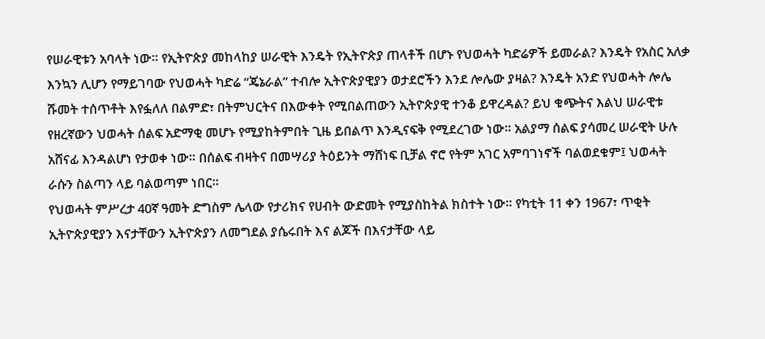የሠራዊቱን አባላት ነው። የኢትዮጵያ መከላከያ ሠራዊት እንዴት የኢትዮጵያ ጠላቶች በሆኑ የህወሓት ካድሬዎች ይመራል? እንዴት የአስር አለቃ እንኳን ሊሆን የማይገባው የህወሓት ካድሬ “ጄኔራል” ተብሎ ኢትዮጵያዊያን ወታደሮችን እንደ ሎሌው ያዛል? እንዴት አንድ የህወሓት ሎሌ ሹመት ተሰጥቶት እየፏለለ በልምድ፣ በትምህርትና በእውቀት የሚበልጠውን ኢትዮጵያዊ ተንቆ ይዋረዳል? ይህ ቁጭትና እልህ ሠራዊቱ የዘረኛውን ህወሓት ሰልፍ አድማቂ መሆኑ የሚያከትምበት ጊዜ ይበልጥ እንዲናፍቅ የሚደረገው ነው። አልያማ ሰልፍ ያሳመረ ሠራዊት ሁሉ አሸናፊ እንዳልሆነ የታወቀ ነው። በሰልፍ ብዛትና በመሣሪያ ትዕይንት ማሸነፍ ቢቻል ኖሮ የትም አገር አምባገነኖች ባልወደቁም፤ ህወሓት ራሱን ስልጣን ላይ ባልወጣም ነበር።
የህወሓት ምሥረታ 40ኛ ዓመት ድግስም ሌላው የታሪክና የሀብት ውድመት የሚያስከትል ክስተት ነው። የካቲት 11 ቀን 1967፣ ጥቂት ኢትዮጵያዊያን እናታቸውን ኢትዮጵያን ለመግደል ያሴሩበት እና ልጆች በእናታቸው ላይ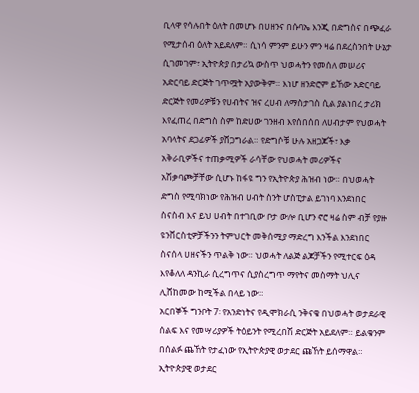ቢላዋ የሳሉበት ዕለት በመሆኑ በሀዘንና በሱባኤ እንጂ በድግስና በጭፈራ የሚታሰብ ዕለት አይደለም። ሲነሳ ምንም ይሁን ምን ዛሬ በደረስንበት ሁኔታ ሲገመገም፣ ኢትዮጵያ በታሪኳ ውስጥ ህወሓትን የመሰለ መሠሪና አድርባይ ድርጅት ገጥሟት አያውቅም። እነሆ ዘንድሮም ይኸው አድርባይ ድርጅት የመሪዎቹን የሀብትና ዝና ረሀብ ለማስታገስ ሲል ያልነበረ ታሪክ እየፈጠረ በድግስ ስም ከድሀው ገንዘብ እየሰበሰበ ለሀብታም የህወሓት አባላትና ደጋፊዎች ያሸጋግራል። የድግሶቹ ሁሉ አዘጋጆች፣ እቃ አቅራቢዎችና ተጠቃሚዎች ራሳቸው የህወሓት መሪዎችና አሽቃባጮቻቸው ሲሆኑ ከፋዩ ግን የኢትዮጵያ ሕዝብ ነው። በህወሓት ድግስ የሚባክነው የሕዝብ ሀብት ስንት ሆስፒታል ይገነባ እንደነበር ስናስብ እና ይህ ሀብት በተገቢው ቦታ ውሎ ቢሆን ኖሮ ዛሬ ስም ብቻ የያዙ ዩንቨርስቲዎቻችንን ትምህርት መቅሰሚያ ማድረግ እንችል እንደነበር ስናሰላ ሀዘናችን ጥልቅ ነው። ህወሓት ለልጅ ልጆቻችን የሚተርፍ ዕዳ እየቆለለ ዳንኪራ ሲረግጥና ሲያስረግጥ ማየትና መስማት ህሊና ሊሸከመው ከሚችል በላይ ነው።
አርበኞች ግንቦት 7፡ የአንድነትና የዲሞክራሲ ንቅናቄ በህወሓት ወታደራዊ ሰልፍ እና የመሣሪያዎች ትዕይንት የሚረበሽ ድርጅት አይደለም። ይልቁንም በሰልፉ ጨኸት የታፈነው የኢትዮጵያዊ ወታደር ጩኸት ይሰማዋል። ኢትዮጵያዊ ወታደር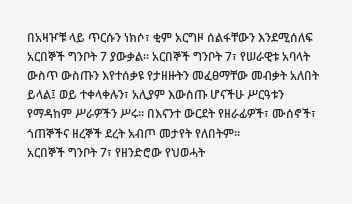በአዛዦቹ ላይ ጥርሱን ነክሶ፣ ቂም አርግዞ ሰልፋቸውን እንደሚሰለፍ አርበኞች ግንቦት 7 ያውቃል። አርበኞች ግንቦት 7፣ የሠራዊቱ አባላት ውስጥ ውስጡን እየተሰቃዩ የታዘዙትን መፈፀማቸው መብቃት አለበት ይላል፤ ወይ ተቀላቀሉን፣ አሊያም እውስጡ ሆናችሁ ሥርዓቱን የማዳከም ሥራዎችን ሥሩ። በእናንተ ውርደት የዘራፊዎች፣ ሙሰኖች፣ ጎጠኞችና ዘረኞች ደረት አብጦ መታየት የለበትም።
አርበኞች ግንቦት 7፣ የዘንድሮው የህወሓት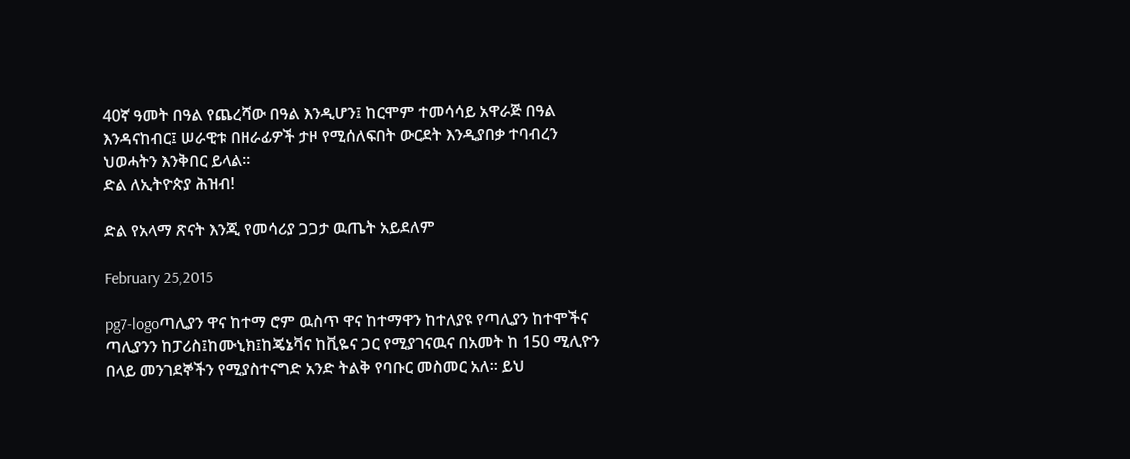40ኛ ዓመት በዓል የጨረሻው በዓል እንዲሆን፤ ከርሞም ተመሳሳይ አዋራጅ በዓል እንዳናከብር፤ ሠራዊቱ በዘራፊዎች ታዞ የሚሰለፍበት ውርደት እንዲያበቃ ተባብረን ህወሓትን እንቅበር ይላል።
ድል ለኢትዮጵያ ሕዝብ!

ድል የአላማ ጽናት እንጂ የመሳሪያ ጋጋታ ዉጤት አይደለም

February 25,2015

pg7-logoጣሊያን ዋና ከተማ ሮም ዉስጥ ዋና ከተማዋን ከተለያዩ የጣሊያን ከተሞችና ጣሊያንን ከፓሪስ፤ከሙኒክ፤ከጄኔቫና ከቪዬና ጋር የሚያገናዉና በአመት ከ 150 ሚሊዮን በላይ መንገደኞችን የሚያስተናግድ አንድ ትልቅ የባቡር መስመር አለ። ይህ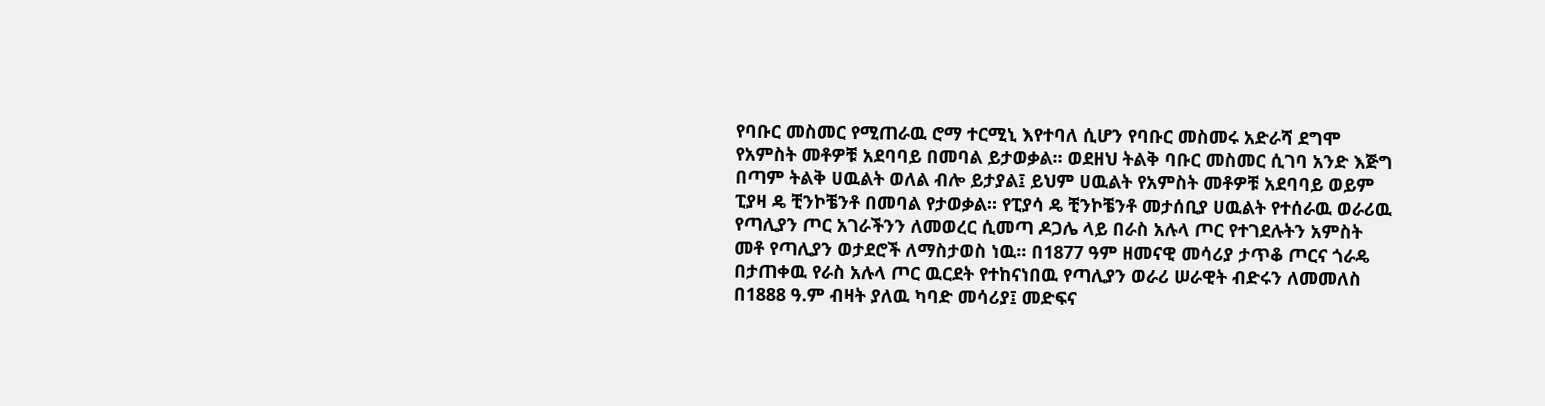የባቡር መስመር የሚጠራዉ ሮማ ተርሚኒ እየተባለ ሲሆን የባቡር መስመሩ አድራሻ ደግሞ የአምስት መቶዎቹ አደባባይ በመባል ይታወቃል። ወደዘህ ትልቅ ባቡር መስመር ሲገባ አንድ እጅግ በጣም ትልቅ ሀዉልት ወለል ብሎ ይታያል፤ ይህም ሀዉልት የአምስት መቶዎቹ አደባባይ ወይም ፒያዛ ዴ ቺንኮቼንቶ በመባል የታወቃል። የፒያሳ ዴ ቺንኮቼንቶ መታሰቢያ ሀዉልት የተሰራዉ ወራሪዉ የጣሊያን ጦር አገራችንን ለመወረር ሲመጣ ዶጋሌ ላይ በራስ አሉላ ጦር የተገደሉትን አምስት መቶ የጣሊያን ወታደሮች ለማስታወስ ነዉ። በ1877 ዓም ዘመናዊ መሳሪያ ታጥቆ ጦርና ጎራዴ በታጠቀዉ የራስ አሉላ ጦር ዉርደት የተከናነበዉ የጣሊያን ወራሪ ሠራዊት ብድሩን ለመመለስ በ1888 ዓ.ም ብዛት ያለዉ ካባድ መሳሪያ፤ መድፍና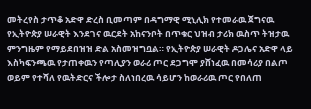መትረየስ ታጥቆ አድዋ ድረስ ቢመጣም በዳግማዊ ሚኒሊክ የተመራዉ ጀግናዉ የኢትዮጵያ ሠራዊት እንደገና ዉርደት አከናንቦት በጥቁር ህዝብ ታሪክ ዉስጥ ትዝታዉ ምንግዜም የማይደበዝዝ ድል አስመዝግቧል። የኢትዮጵያ ሠራዊት ዶጋሌና አድዋ ላይ እስካፍንጫዉ የታጠቀዉን የጣሊያን ወራሪ ጦር ደጋግሞ ያሸነፈዉ በመሳሪያ በልጦ ወይም የተሻለ የዉትድርና ችሎታ ስለነበረዉ ሳይሆን ከወራሪዉ ጦር የበለጠ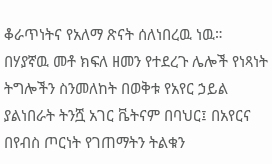ቆራጥነትና የአለማ ጽናት ሰለነበረዉ ነዉ።
በሃያኛዉ መቶ ክፍለ ዘመን የተደረጉ ሌሎች የነጻነት ትግሎችን ስንመለከት በወቅቱ የአየር ኃይል ያልነበራት ትንሿ አገር ቬትናም በባህር፤ በአየርና በየብስ ጦርነት የገጠማትን ትልቁን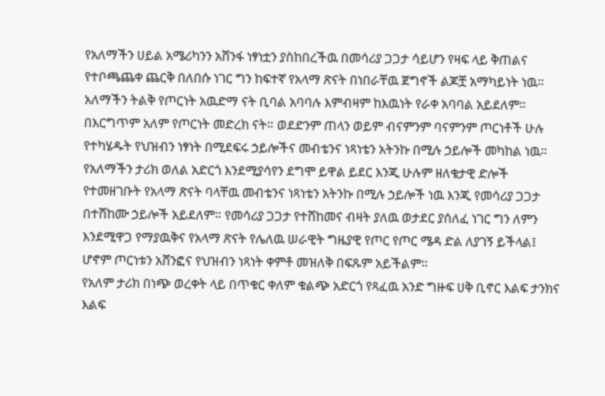የአለማችን ሀይል አሜሪካንን አሸንፋ ነፃነቷን ያስከበረችዉ በመሳሪያ ጋጋታ ሳይሆን የዛፍ ላይ ቅጠልና የተቦጫጨቀ ጨርቅ በለበሱ ነገር ግን ከፍተኛ የአላማ ጽናት በነበራቸዉ ጀግኖች ልጆቿ አማካይነት ነዉ።
አለማችን ትልቅ የጦርነት አዉድማ ናት ቢባል አባባሉ እምብዛም ከእዉነት የራቀ አባባል አይደለም። በእርግጥም አለም የጦርነት መድረክ ናት። ወደድንም ጠላን ወይም ብናምንም ባናምንም ጦርነቶች ሁሉ የተካሄዱት የህዝብን ነፃነት በሚደፍሩ ኃይሎችና መብቴንና ነጻነቴን አትንኩ በሚሉ ኃይሎች መካከል ነዉ። የአለማችን ታሪክ ወለል አድርጎ እንደሚያሳየን ደግሞ ይዋል ይደር እንጂ ሁሉም ዘለቄታዊ ድሎች የተመዘገቡት የአላማ ጽናት ባላቸዉ መብቴንና ነጻነቴን አትንኩ በሚሉ ኃይሎች ነዉ እንጂ የመሳሪያ ጋጋታ በተሸከሙ ኃይሎች አይደለም። የመሳሪያ ጋጋታ የተሸከመና ብዛት ያለዉ ወታደር ያሰለፈ ነገር ግን ለምን እንደሚዋጋ የማያዉቅና የአላማ ጽናት የሌለዉ ሠራዊት ግዜያዊ የጦር የጦር ሜዳ ድል ለያገኝ ይችላል፤ ሆኖም ጦርነቱን አሸንፎና የህዝብን ነጻነት ቀምቶ መዝለቅ በፍጹም አይችልም።
የአለም ታሪክ በነጭ ወረቀት ላይ በጥቁር ቀለም ቁልጭ አድርጎ የጻፈዉ አንድ ግዙፍ ሀቅ ቢኖር እልፍ ታንክና እልፍ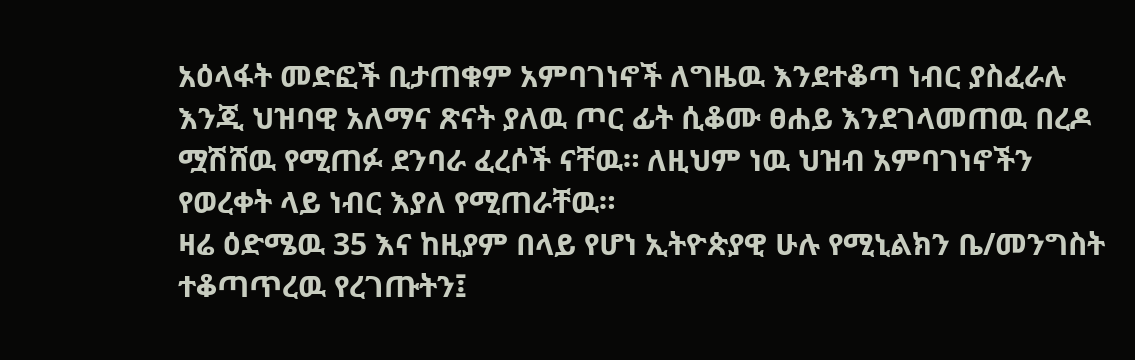አዕላፋት መድፎች ቢታጠቁም አምባገነኖች ለግዜዉ እንደተቆጣ ነብር ያስፈራሉ እንጂ ህዝባዊ አለማና ጽናት ያለዉ ጦር ፊት ሲቆሙ ፀሐይ እንደገላመጠዉ በረዶ ሟሽሸዉ የሚጠፉ ደንባራ ፈረሶች ናቸዉ። ለዚህም ነዉ ህዝብ አምባገነኖችን የወረቀት ላይ ነብር እያለ የሚጠራቸዉ።
ዛሬ ዕድሜዉ 35 እና ከዚያም በላይ የሆነ ኢትዮጵያዊ ሁሉ የሚኒልክን ቤ/መንግስት ተቆጣጥረዉ የረገጡትን፤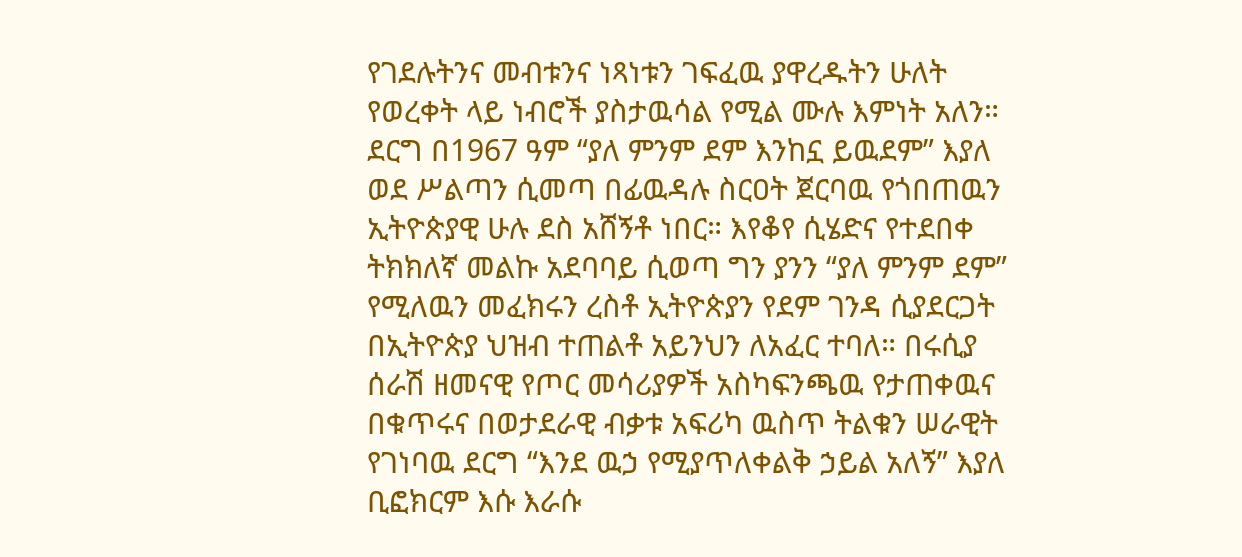የገደሉትንና መብቱንና ነጻነቱን ገፍፈዉ ያዋረዱትን ሁለት የወረቀት ላይ ነብሮች ያስታዉሳል የሚል ሙሉ እምነት አለን። ደርግ በ1967 ዓም “ያለ ምንም ደም እንከኗ ይዉደም” እያለ ወደ ሥልጣን ሲመጣ በፊዉዳሉ ስርዐት ጀርባዉ የጎበጠዉን ኢትዮጵያዊ ሁሉ ደስ አሸኝቶ ነበር። እየቆየ ሲሄድና የተደበቀ ትክክለኛ መልኩ አደባባይ ሲወጣ ግን ያንን “ያለ ምንም ደም” የሚለዉን መፈክሩን ረስቶ ኢትዮጵያን የደም ገንዳ ሲያደርጋት በኢትዮጵያ ህዝብ ተጠልቶ አይንህን ለአፈር ተባለ። በሩሲያ ሰራሽ ዘመናዊ የጦር መሳሪያዎች አስካፍንጫዉ የታጠቀዉና በቁጥሩና በወታደራዊ ብቃቱ አፍሪካ ዉስጥ ትልቁን ሠራዊት የገነባዉ ደርግ “እንደ ዉኃ የሚያጥለቀልቅ ኃይል አለኝ” እያለ ቢፎክርም እሱ እራሱ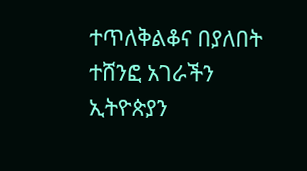ተጥለቅልቆና በያለበት ተሸንፎ አገራችን ኢትዮጵያን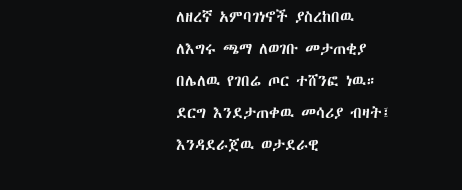ለዘረኛ አምባገነኖች ያስረከበዉ ለእግሩ ጫማ ለወገቡ መታጠቂያ በሌለዉ የገበሬ ጦር ተሸንፎ ነዉ። ደርግ እንደታጠቀዉ መሳሪያ ብዛት፤ እንዳደራጀዉ ወታደራዊ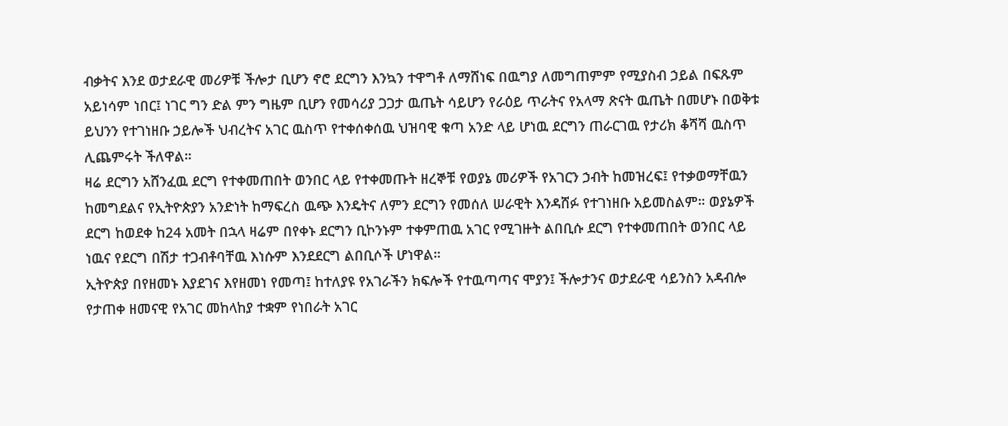ብቃትና እንደ ወታደራዊ መሪዎቹ ችሎታ ቢሆን ኖሮ ደርግን እንኳን ተዋግቶ ለማሸነፍ በዉግያ ለመግጠምም የሚያስብ ኃይል በፍጹም አይነሳም ነበር፤ ነገር ግን ድል ምን ግዜም ቢሆን የመሳሪያ ጋጋታ ዉጤት ሳይሆን የራዕይ ጥራትና የአላማ ጽናት ዉጤት በመሆኑ በወቅቱ ይህንን የተገነዘቡ ኃይሎች ህብረትና አገር ዉስጥ የተቀሰቀሰዉ ህዝባዊ ቁጣ አንድ ላይ ሆነዉ ደርግን ጠራርገዉ የታሪክ ቆሻሻ ዉስጥ ሊጨምሩት ችለዋል።
ዛሬ ደርግን አሸንፈዉ ደርግ የተቀመጠበት ወንበር ላይ የተቀመጡት ዘረኞቹ የወያኔ መሪዎች የአገርን ኃብት ከመዝረፍ፤ የተቃወማቸዉን ከመግደልና የኢትዮጵያን አንድነት ከማፍረስ ዉጭ እንዴትና ለምን ደርግን የመሰለ ሠራዊት እንዳሸፉ የተገነዘቡ አይመስልም። ወያኔዎች ደርግ ከወደቀ ከ24 አመት በኋላ ዛሬም በየቀኑ ደርግን ቢኮንኑም ተቀምጠዉ አገር የሚገዙት ልበቢሱ ደርግ የተቀመጠበት ወንበር ላይ ነዉና የደርግ በሽታ ተጋብቶባቸዉ እነሱም እንደደርግ ልበቢሶች ሆነዋል።
ኢትዮጵያ በየዘመኑ እያደገና እየዘመነ የመጣ፤ ከተለያዩ የአገራችን ክፍሎች የተዉጣጣና ሞያን፤ ችሎታንና ወታደራዊ ሳይንስን አዳብሎ የታጠቀ ዘመናዊ የአገር መከላከያ ተቋም የነበራት አገር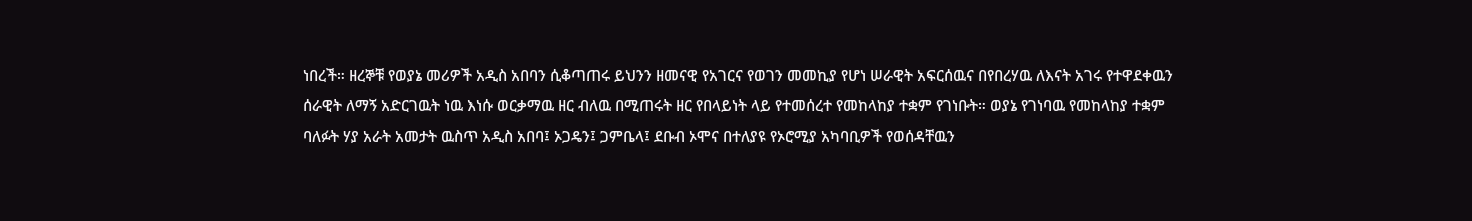ነበረች። ዘረኞቹ የወያኔ መሪዎች አዲስ አበባን ሲቆጣጠሩ ይህንን ዘመናዊ የአገርና የወገን መመኪያ የሆነ ሠራዊት አፍርሰዉና በየበረሃዉ ለእናት አገሩ የተዋደቀዉን ሰራዊት ለማኝ አድርገዉት ነዉ እነሱ ወርቃማዉ ዘር ብለዉ በሚጠሩት ዘር የበላይነት ላይ የተመሰረተ የመከላከያ ተቋም የገነቡት። ወያኔ የገነባዉ የመከላከያ ተቋም ባለፉት ሃያ አራት አመታት ዉስጥ አዲስ አበባ፤ ኦጋዴን፤ ጋምቤላ፤ ደቡብ ኦሞና በተለያዩ የኦሮሚያ አካባቢዎች የወሰዳቸዉን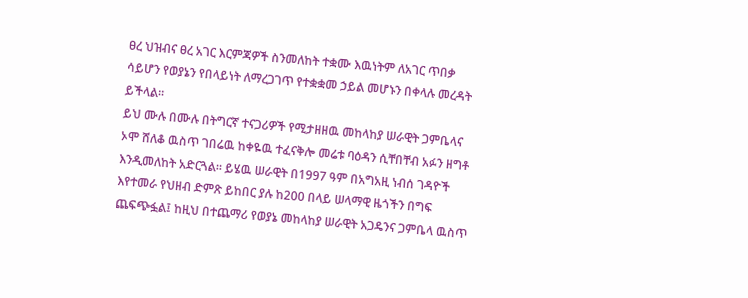ፀረ ህዝብና ፀረ አገር እርምጃዎች ስንመለከት ተቋሙ እዉነትም ለአገር ጥበቃ ሳይሆን የወያኔን የበላይነት ለማረጋገጥ የተቋቋመ ኃይል መሆኑን በቀላሉ መረዳት ይችላል።
ይህ ሙሉ በሙሉ በትግርኛ ተናጋሪዎች የሚታዘዘዉ መከላከያ ሠራዊት ጋምቤላና ኦሞ ሸለቆ ዉስጥ ገበሬዉ ከቀዬዉ ተፈናቅሎ መሬቱ ባዕዳን ሲቸበቸብ አፉን ዘግቶ እንዲመለከት አድርጓል። ይሄዉ ሠራዊት በ1997 ዓም በአግአዚ ነብሰ ገዳዮች እየተመራ የህዘብ ድምጽ ይከበር ያሉ ከ200 በላይ ሠላማዊ ዜጎችን በግፍ ጨፍጭፏል፤ ከዚህ በተጨማሪ የወያኔ መከላከያ ሠራዊት አጋዴንና ጋምቤላ ዉስጥ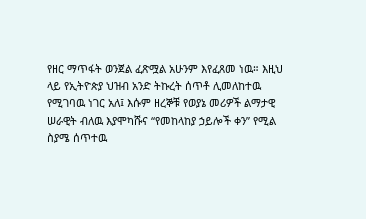የዘር ማጥፋት ወንጀል ፈጽሟል አሁንም እየፈጸመ ነዉ። እዚህ ላይ የኢትዮጵያ ህዝብ አንድ ትኩረት ሰጥቶ ሊመለከተዉ የሚገባዉ ነገር አለ፤ እሱም ዘረኞቹ የወያኔ መሪዎች ልማታዊ ሠራዊት ብለዉ እያሞካሹና “የመከላከያ ኃይሎች ቀን” የሚል ስያሜ ሰጥተዉ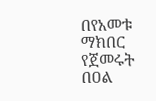በየአመቱ ማክበር የጀመሩት በዐል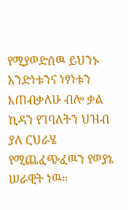የሚያወድሰዉ ይህንኑ አንድነቱንና ነፃነቱን እጠብቃለሁ ብሎ ቃል ኪዳን የገባለትን ህዝብ ያለ ርህራሄ የሚጨፈጭፈዉን የወያኔ ሠራዊት ነዉ።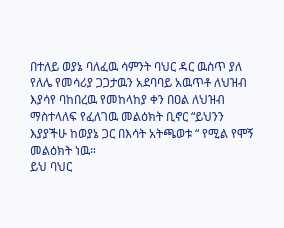በተለይ ወያኔ ባለፈዉ ሳምንት ባህር ዳር ዉስጥ ያለ የለሌ የመሳሪያ ጋጋታዉን አደባባይ አዉጥቶ ለህዝብ እያሳየ ባከበረዉ የመከላከያ ቀን በዐል ለህዝብ ማስተላለፍ የፈለገዉ መልዕክት ቢኖር “ይህንን እያያችሁ ከወያኔ ጋር በእሳት አትጫወቱ “ የሚል የሞኝ መልዕክት ነዉ።
ይህ ባህር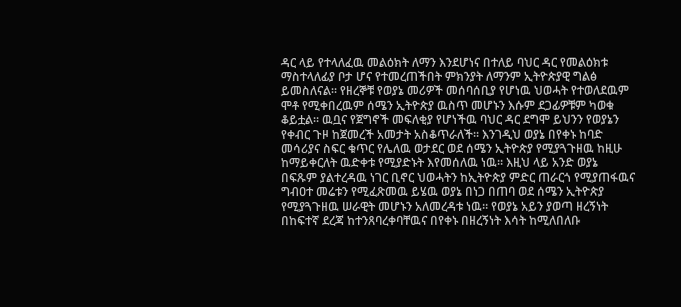ዳር ላይ የተላለፈዉ መልዕክት ለማን እንደሆነና በተለይ ባህር ዳር የመልዕክቱ ማስተላለፊያ ቦታ ሆና የተመረጠችበት ምክንያት ለማንም ኢትዮጵያዊ ግልፅ ይመስለናል። የዘረኞቹ የወያኔ መሪዎች መሰባሰቢያ የሆነዉ ህወሓት የተወለደዉም ሞቶ የሚቀበረዉም ሰሜን ኢትዮጵያ ዉስጥ መሆኑን እሱም ደጋፊዎቹም ካወቁ ቆይቷል። ዉቧና የጀግኖች መፍለቂያ የሆነችዉ ባህር ዳር ደግሞ ይህንን የወያኔን የቀብር ጉዞ ከጀመረች አመታት አስቆጥራለች። እንገዲህ ወያኔ በየቀኑ ከባድ መሳሪያና ስፍር ቁጥር የሌለዉ ወታደር ወደ ሰሜን ኢትዮጵያ የሚያጓጉዘዉ ከዚሁ ከማይቀርለት ዉድቀቱ የሚያድኑት እየመሰለዉ ነዉ። እዚህ ላይ አንድ ወያኔ በፍጹም ያልተረዳዉ ነገር ቢኖር ህወሓትን ከኢትዮጵያ ምድር ጠራርጎ የሚያጠፋዉና ግብዐተ መሬቱን የሚፈጽመዉ ይሄዉ ወያኔ በነጋ በጠባ ወደ ሰሜን ኢትዮጵያ የሚያጓጉዘዉ ሠራዊት መሆኑን አለመረዳቱ ነዉ። የወያኔ አይን ያወጣ ዘረኝነት በከፍተኛ ደረጃ ከተንጸባረቀባቸዉና በየቀኑ በዘረኝነት እሳት ከሚለበለቡ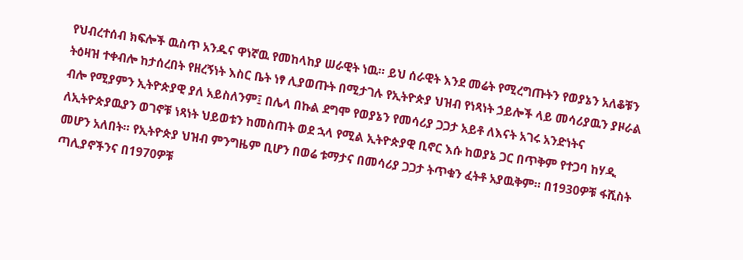የህብረተሰብ ክፍሎች ዉስጥ አንዱና ዋነኛዉ የመከላከያ ሠራዊት ነዉ። ይህ ሰራዊት እንደ መሬት የሚረግጡትን የወያኔን አለቆቹን ትዕዛዝ ተቀብሎ ከታሰረበት የዘረኝነት እስር ቤት ነፃ ሊያወጡት በሚታገሉ የኢትዮጵያ ህዝብ የነጻነት ኃይሎች ላይ መሳሪያዉን ያዞራል ብሎ የሚያምን ኢትዮጵያዊ ያለ አይስለንም፤ በሌላ በኩል ደግሞ የወያኔን የመሳሪያ ጋጋታ አይቶ ለእናት አገሩ አንድነትና ለኢትዮጵያዉያን ወገኖቹ ነጻነት ህይወቱን ከመስጠት ወደ ኋላ የሚል ኢትዮጵያዊ ቢኖር እሱ ከወያኔ ጋር በጥቅም የተጋባ ከሃዲ መሆን አለበት። የኢትዮጵያ ህዝብ ምንግዜም ቢሆን በወሬ ቱማታና በመሳሪያ ጋጋታ ትጥቁን ፈትቶ አያዉቅም። በ1930ዎቹ ፋሺስት ጣሊያኖችንና በ1970ዎቹ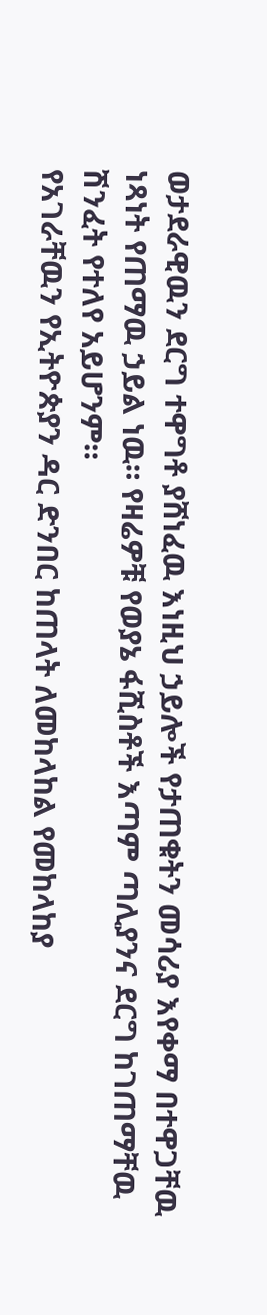ወታደራዊዉን ደርግ ተዋግቶ ያሸነፈዉ እነዚህ ኃይሎች የታጠቁትን መሳሪያ እየቀማ በተዋጋቸዉ ነጻነት የጠማዉ ኃይል ነዉ። የዛሬዎቹ የወያኔ ፋሺስቶች እጣም ጣሊያንና ደርግ ከገጠማቸዉ ሽንፈት የተለየ አይሆንም።
የአገራቸዉን የኢትዮጵያን ዳር ድንበር ከጠላት ለመከላከል የመከላከያ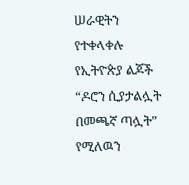ሠራዊትን የተቀላቀሉ የኢትዮጵያ ልጆች “ዶሮን ሲያታልሏት በመጫኛ ጣሏት” የሚለዉን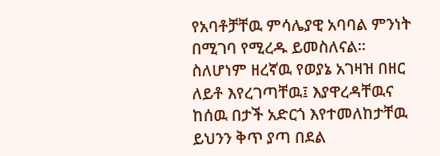የአባቶቻቸዉ ምሳሌያዊ አባባል ምንነት በሚገባ የሚረዱ ይመስለናል። ስለሆነም ዘረኛዉ የወያኔ አገዛዝ በዘር ለይቶ እየረገጣቸዉ፤ እያዋረዳቸዉና ከሰዉ በታች አድርጎ እየተመለከታቸዉ ይህንን ቅጥ ያጣ በደል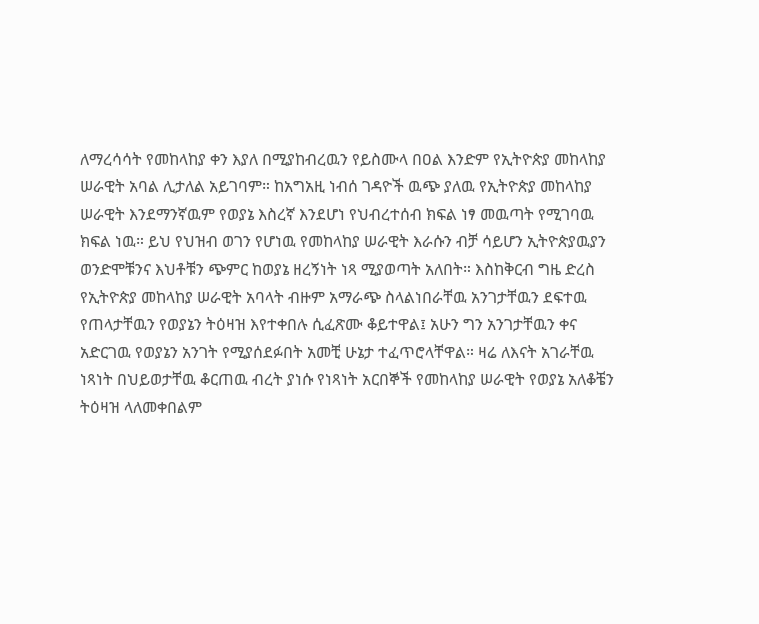ለማረሳሳት የመከላከያ ቀን እያለ በሚያከብረዉን የይስሙላ በዐል እንድም የኢትዮጵያ መከላከያ ሠራዊት አባል ሊታለል አይገባም። ከአግአዚ ነብሰ ገዳዮች ዉጭ ያለዉ የኢትዮጵያ መከላከያ ሠራዊት እንደማንኛዉም የወያኔ እስረኛ እንደሆነ የህብረተሰብ ክፍል ነፃ መዉጣት የሚገባዉ ክፍል ነዉ። ይህ የህዝብ ወገን የሆነዉ የመከላከያ ሠራዊት እራሱን ብቻ ሳይሆን ኢትዮጵያዉያን ወንድሞቹንና እህቶቹን ጭምር ከወያኔ ዘረኝነት ነጻ ሚያወጣት አለበት። እስከቅርብ ግዜ ድረስ የኢትዮጵያ መከላከያ ሠራዊት አባላት ብዙም አማራጭ ስላልነበራቸዉ አንገታቸዉን ደፍተዉ የጠላታቸዉን የወያኔን ትዕዛዝ እየተቀበሉ ሲፈጽሙ ቆይተዋል፤ አሁን ግን አንገታቸዉን ቀና አድርገዉ የወያኔን አንገት የሚያሰደፉበት አመቺ ሁኔታ ተፈጥሮላቸዋል። ዛሬ ለእናት አገራቸዉ ነጻነት በህይወታቸዉ ቆርጠዉ ብረት ያነሱ የነጻነት አርበኞች የመከላከያ ሠራዊት የወያኔ አለቆቼን ትዕዛዝ ላለመቀበልም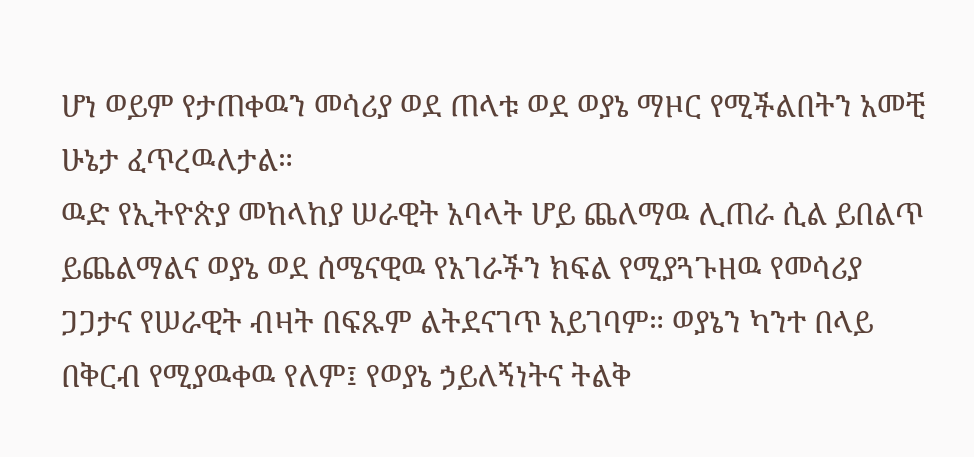ሆነ ወይም የታጠቀዉን መሳሪያ ወደ ጠላቱ ወደ ወያኔ ማዞር የሚችልበትን አመቺ ሁኔታ ፈጥረዉለታል።
ዉድ የኢትዮጵያ መከላከያ ሠራዊት አባላት ሆይ ጨለማዉ ሊጠራ ሲል ይበልጥ ይጨልማልና ወያኔ ወደ ሰሜናዊዉ የአገራችን ክፍል የሚያጓጉዘዉ የመሳሪያ ጋጋታና የሠራዊት ብዛት በፍጹም ልትደናገጥ አይገባም። ወያኔን ካንተ በላይ በቅርብ የሚያዉቀዉ የለም፤ የወያኔ ኃይለኝነትና ትልቅ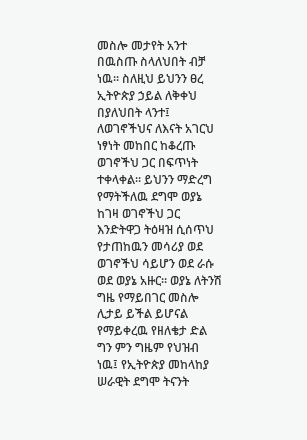መስሎ መታየት አንተ በዉስጡ ስላለህበት ብቻ ነዉ። ስለዚህ ይህንን ፀረ ኢትዮጵያ ኃይል ለቅቀህ በያለህበት ላንተ፤ ለወገኖችህና ለእናት አገርህ ነፃነት መከበር ከቆረጡ ወገኖችህ ጋር በፍጥነት ተቀላቀል። ይህንን ማድረግ የማትችለዉ ደግሞ ወያኔ ከገዛ ወገኖችህ ጋር እንድትዋጋ ትዕዛዝ ሲሰጥህ የታጠከዉን መሳሪያ ወደ ወገኖችህ ሳይሆን ወደ ራሱ ወደ ወያኔ አዙር። ወያኔ ለትንሽ ግዜ የማይበገር መስሎ ሊታይ ይችል ይሆናል የማይቀረዉ የዘለቄታ ድል ግን ምን ግዜም የህዝብ ነዉ፤ የኢትዮጵያ መከላከያ ሠራዊት ደግሞ ትናንት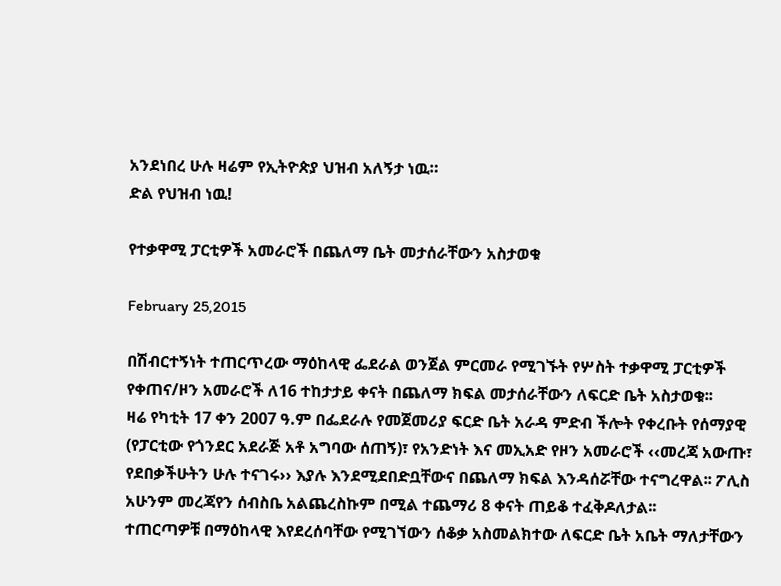አንደነበረ ሁሉ ዛሬም የኢትዮጵያ ህዝብ አለኝታ ነዉ።
ድል የህዝብ ነዉ!

የተቃዋሚ ፓርቲዎች አመራሮች በጨለማ ቤት መታሰራቸውን አስታወቁ

February 25,2015

በሽብርተኝነት ተጠርጥረው ማዕከላዊ ፌደራል ወንጀል ምርመራ የሚገኙት የሦስት ተቃዋሚ ፓርቲዎች የቀጠና/ዞን አመራሮች ለ16 ተከታታይ ቀናት በጨለማ ክፍል መታሰራቸውን ለፍርድ ቤት አስታወቁ፡፡
ዛሬ የካቲት 17 ቀን 2007 ዓ.ም በፌደራሉ የመጀመሪያ ፍርድ ቤት አራዳ ምድብ ችሎት የቀረቡት የሰማያዊ (የፓርቲው የጎንደር አደራጅ አቶ አግባው ሰጠኝ)፣ የአንድነት እና መኢአድ የዞን አመራሮች ‹‹መረጃ አውጡ፣ የደበቃችሁትን ሁሉ ተናገሩ›› እያሉ እንደሚደበድቧቸውና በጨለማ ክፍል እንዳሰሯቸው ተናግረዋል፡፡ ፖሊስ አሁንም መረጃየን ሰብስቤ አልጨረስኩም በሚል ተጨማሪ 8 ቀናት ጠይቆ ተፈቅዶለታል፡፡
ተጠርጣዎቹ በማዕከላዊ እየደረሰባቸው የሚገኘውን ሰቆቃ አስመልክተው ለፍርድ ቤት አቤት ማለታቸውን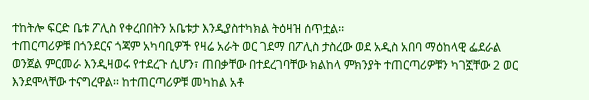ተከትሎ ፍርድ ቤቱ ፖሊስ የቀረበበትን አቤቱታ እንዲያስተካክል ትዕዛዝ ሰጥቷል፡፡
ተጠርጣሪዎቹ በጎንደርና ጎጃም አካባቢዎች የዛሬ አራት ወር ገደማ በፖሊስ ታስረው ወደ አዲስ አበባ ማዕከላዊ ፌደራል ወንጀል ምርመራ እንዲዛወሩ የተደረጉ ሲሆን፣ ጠበቃቸው በተደረገባቸው ክልከላ ምክንያት ተጠርጣሪዎቹን ካገኟቸው 2 ወር እንደሞላቸው ተናግረዋል፡፡ ከተጠርጣሪዎቹ መካከል አቶ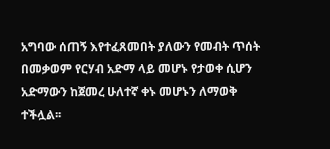አግባው ሰጠኝ እየተፈጸመበት ያለውን የመብት ጥሰት በመቃወም የርሃብ አድማ ላይ መሆኑ የታወቀ ሲሆን አድማውን ከጀመረ ሁለተኛ ቀኑ መሆኑን ለማወቅ ተችሏል፡፡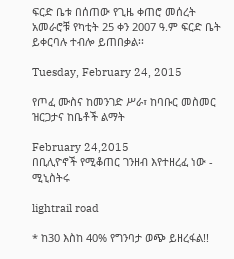ፍርድ ቤቱ በሰጠው የጊዜ ቀጠሮ መሰረት አመራሮቹ የካቲት 25 ቀን 2007 ዓ.ም ፍርድ ቤት ይቀርባሉ ተብሎ ይጠበቃል፡፡

Tuesday, February 24, 2015

የጦፈ ሙስና ከመንገድ ሥራ፣ ከባቡር መስመር ዝርጋታና ከቤቶች ልማት

February 24,2015
በቢሊዮኖች የሚቆጠር ገንዘብ እየተዘረፈ ነው - ሚኒስትሩ

lightrail road

* ከ30 እስከ 40% የግንባታ ወጭ ይዘረፋል!!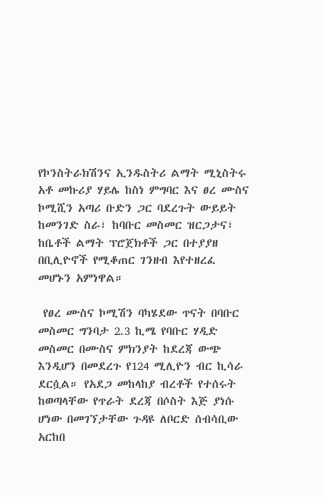የኮንስትራክሽንና ኢንዱስትሪ ልማት ሚኒስትሩ አቶ መኩሪያ ሃይሌ ከስነ ምግባር እና ፀረ ሙስና ኮሚሺን አጣሪ ቡድን ጋር ባደረጉት ውይይት ከመንገድ ስራ፣ ከባቡር መስመር ዝርጋታና፣ ከቤቶች ልማት ፕሮጀክቶች ጋር በተያያዘ በቢሊዮኖች የሚቆጠር ገንዘብ እየተዘረፈ መሆኑን አምነዋል።

 የፀረ ሙስና ኮሚሽን ባካሄደው ጥናት በባቡር መስመር ግንባታ 2.3 ኪሜ የባቡር ሃዲድ መስመር በሙስና ምክንያት ከደረጃ ውጭ እንዲሆን በመደረጉ የ124 ሚሊዮን ብር ኪሳራ ደርሷል። የአደጋ መከላከያ ብረቶች የተሰሩት ከወጣላቸው የጥራት ደረጃ በሶስት እጅ ያነሱ ሆነው በመገኘታቸው ጉዳዩ ለቦርድ ሰብሳቢው አርከበ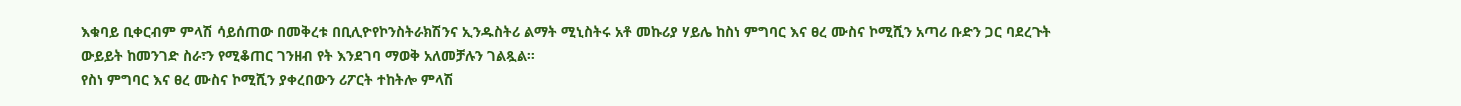እቁባይ ቢቀርብም ምላሽ ሳይሰጠው በመቅረቱ በቢሊዮየኮንስትራክሽንና ኢንዱስትሪ ልማት ሚኒስትሩ አቶ መኩሪያ ሃይሌ ከስነ ምግባር እና ፀረ ሙስና ኮሚሺን አጣሪ ቡድን ጋር ባደረጉት ውይይት ከመንገድ ስራ፣ን የሚቆጠር ገንዘብ የት እንደገባ ማወቅ አለመቻሉን ገልጿል።
የስነ ምግባር እና ፀረ ሙስና ኮሚሺን ያቀረበውን ሪፖርት ተከትሎ ምላሽ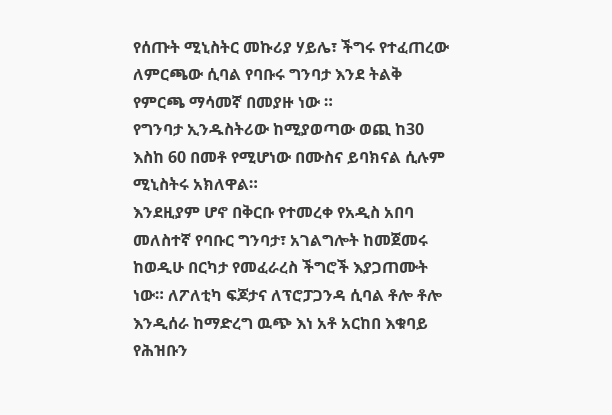የሰጡት ሚኒስትር መኩሪያ ሃይሌ፣ ችግሩ የተፈጠረው ለምርጫው ሲባል የባቡሩ ግንባታ እንደ ትልቅ የምርጫ ማሳመኛ በመያዙ ነው ።
የግንባታ ኢንዱስትሪው ከሚያወጣው ወጪ ከ30 እስከ 60 በመቶ የሚሆነው በሙስና ይባክናል ሲሉም ሚኒስትሩ አክለዋል።
እንደዚያም ሆኖ በቅርቡ የተመረቀ የአዲስ አበባ መለስተኛ የባቡር ግንባታ፣ አገልግሎት ከመጀመሩ ከወዲሁ በርካታ የመፈራረስ ችግሮች እያጋጠሙት ነው። ለፖለቲካ ፍጆታና ለፕሮፓጋንዳ ሲባል ቶሎ ቶሎ እንዲሰራ ከማድረግ ዉጭ እነ አቶ አርከበ እቁባይ የሕዝቡን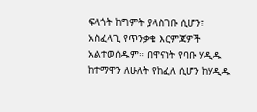ፍላጎት ከግምት ያላስገቡ ሲሆን፣ አስፈላጊ የጥንቃቄ እርምጃዎች አልተወሰዱም። በዋናነት የባቡ ሃዲዱ ከተማዋን ለሁለት የከፈለ ሲሆን ከሃዲዱ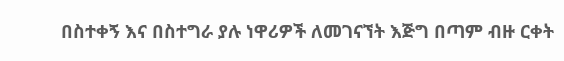በስተቀኝ እና በስተግራ ያሉ ነዋሪዎች ለመገናኘት እጅግ በጣም ብዙ ርቀት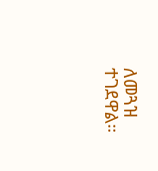ለመጓዝ ተገደዋል።